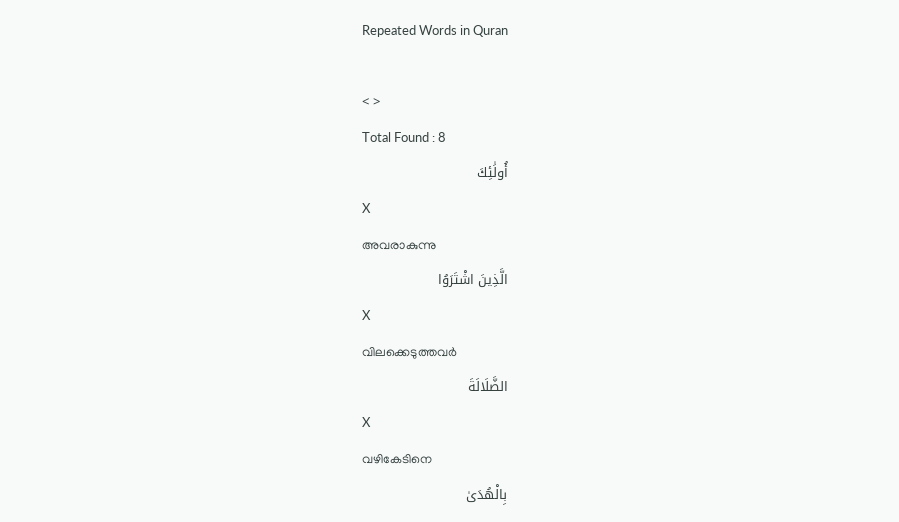Repeated Words in Quran

< >
Total Found : 8
أُولَٰئِكَ
X
അവരാകുന്നു
الَّذِينَ اشْتَرَوُا
X
വിലക്കെടുത്തവര്‍
الضَّلَالَةَ
X
വഴികേടിനെ
بِالْهُدَىٰ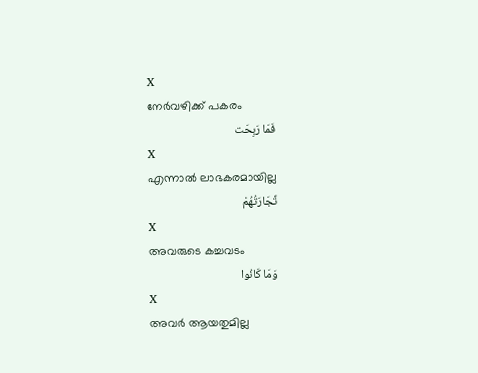X
നേര്‍വഴിക്ക് പകരം
فَمَا رَبِحَت
X
എന്നാല്‍ ലാഭകരമായില്ല
تِّجَارَتُهُمْ
X
അവരുടെ കച്ചവടം
وَمَا كَانُوا
X
അവര്‍ ആയതുമില്ല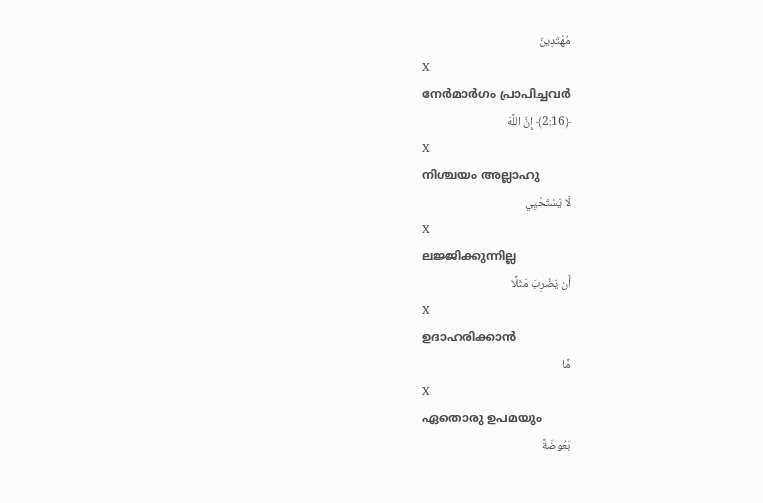مُهْتَدِينَ
X
നേര്‍മാര്‍ഗം പ്രാപിച്ചവര്‍
﴿2:16﴾ إِنَّ اللَّهَ
X
നിശ്ചയം അല്ലാഹു
لَا يَسْتَحْيِي
X
ലജ്ജിക്കുന്നില്ല
أَن يَضْرِبَ مَثَلًا
X
ഉദാഹരിക്കാന്‍
مَّا
X
ഏതൊരു ഉപമയും
بَعُوضَةً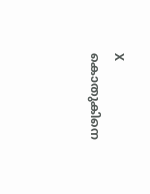X
കൊതുകിനെ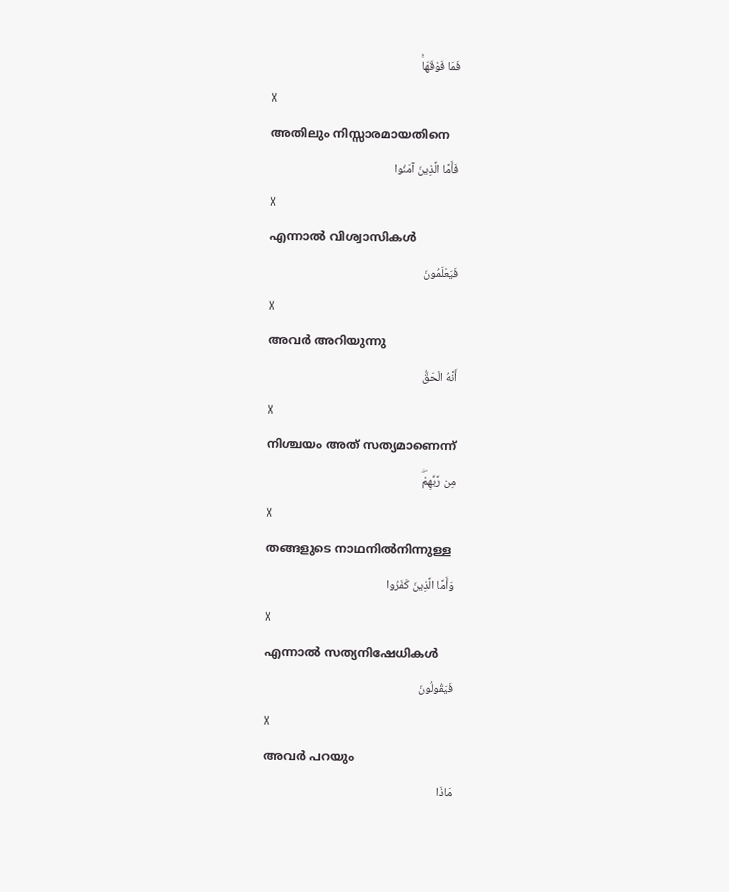فَمَا فَوْقَهَاۚ
X
അതിലും നിസ്സാരമായതിനെ
فَأَمَّا الَّذِينَ آمَنُوا
X
എന്നാല്‍ വിശ്വാസികള്‍
فَيَعْلَمُونَ
X
അവര്‍ അറിയുന്നു
أَنَّهُ الْحَقُّ
X
നിശ്ചയം അത് സത്യമാണെന്ന്
مِن رَّبِّهِمْۖ
X
തങ്ങളുടെ നാഥനില്‍നിന്നുള്ള
وَأَمَّا الَّذِينَ كَفَرُوا
X
എന്നാല്‍ സത്യനിഷേധികള്‍
فَيَقُولُونَ
X
അവര്‍ പറയും
مَاذَا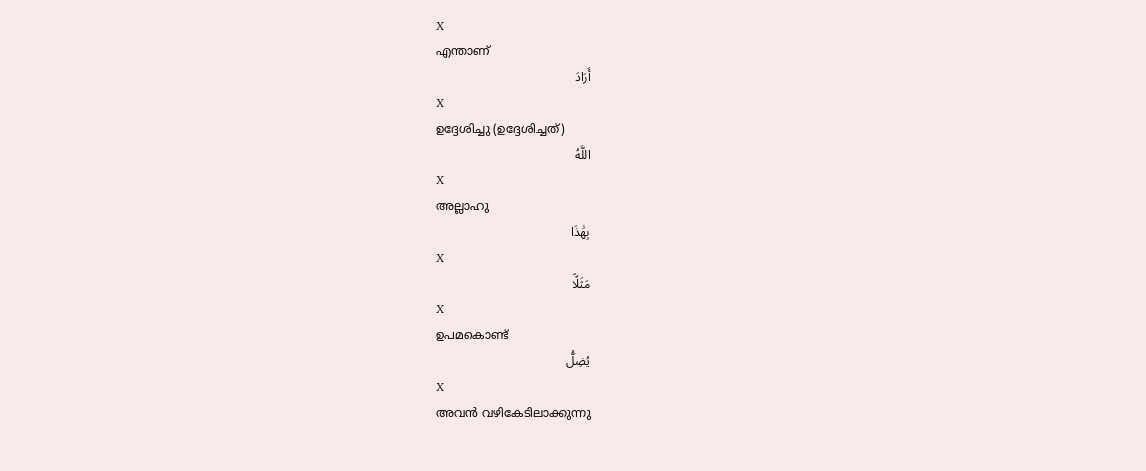X
എന്താണ്
أَرَادَ
X
ഉദ്ദേശിച്ചു (ഉദ്ദേശിച്ചത്)
اللَّهُ
X
അല്ലാഹു
بِهَٰذَا
X
مَثَلًاۘ
X
ഉപമകൊണ്ട്
يُضِلُّ
X
അവന്‍ വഴികേടിലാക്കുന്നു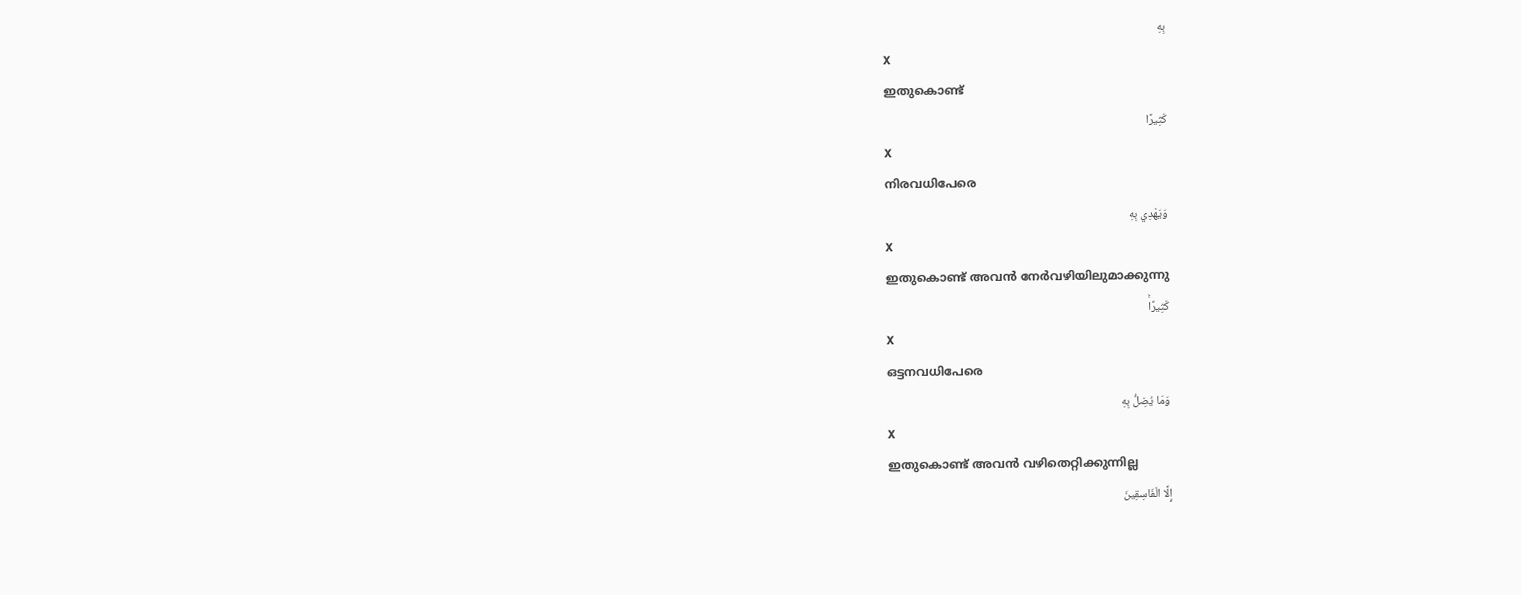بِهِ
X
ഇതുകൊണ്ട്
كَثِيرًا
X
നിരവധിപേരെ
وَيَهْدِي بِهِ
X
ഇതുകൊണ്ട് അവന്‍ നേര്‍വഴിയിലുമാക്കുന്നു
كَثِيرًاۚ
X
ഒട്ടനവധിപേരെ
وَمَا يُضِلُّ بِهِ
X
ഇതുകൊണ്ട് അവന്‍ വഴിതെറ്റിക്കുന്നില്ല
إِلَّا الْفَاسِقِينَ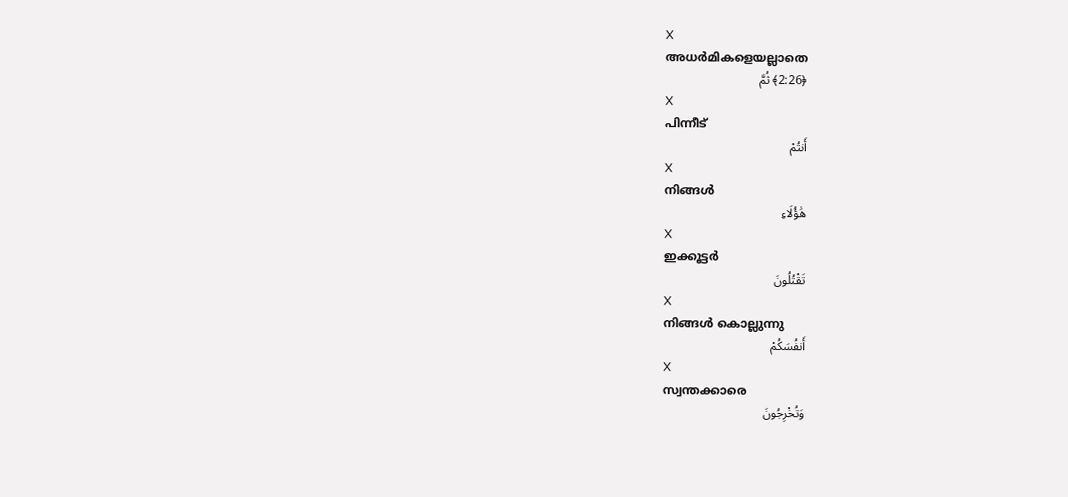X
അധര്‍മികളെയല്ലാതെ
﴿2:26﴾ ثُمَّ
X
പിന്നീട്
أَنتُمْ
X
നിങ്ങള്‍
هَٰؤُلَاءِ
X
ഇക്കൂട്ടര്‍
تَقْتُلُونَ
X
നിങ്ങള്‍ കൊല്ലുന്നു
أَنفُسَكُمْ
X
സ്വന്തക്കാരെ
وَتُخْرِجُونَ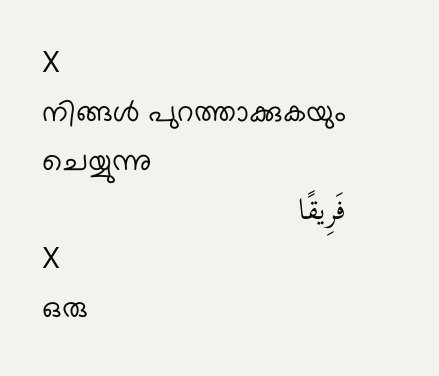X
നിങ്ങള്‍ പുറത്താക്കുകയും ചെയ്യുന്നു
فَرِيقًا
X
ഒരു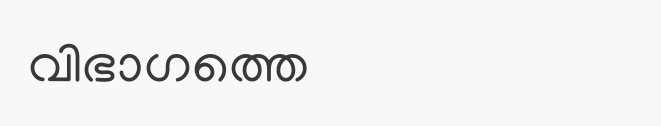വിഭാഗത്തെ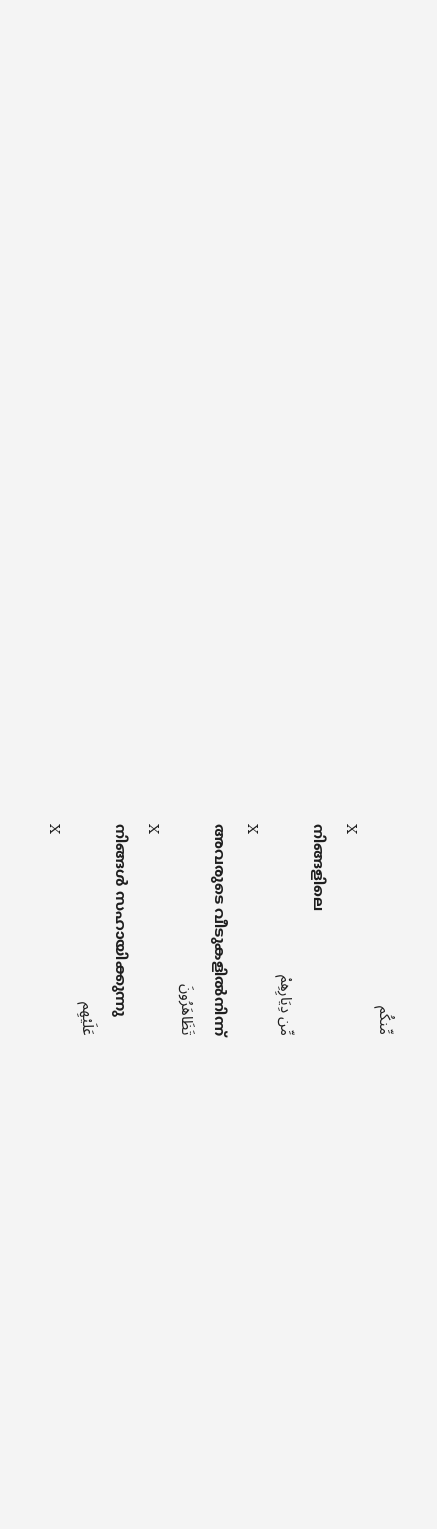مِّنكُم
X
നിങ്ങളിലെ
مِّن دِيَارِهِمْ
X
അവരുടെ വീടുകളില്‍നിന്ന്
تَظَاهَرُونَ
X
നിങ്ങള്‍ സഹായിക്കുന്നു
عَلَيْهِم
X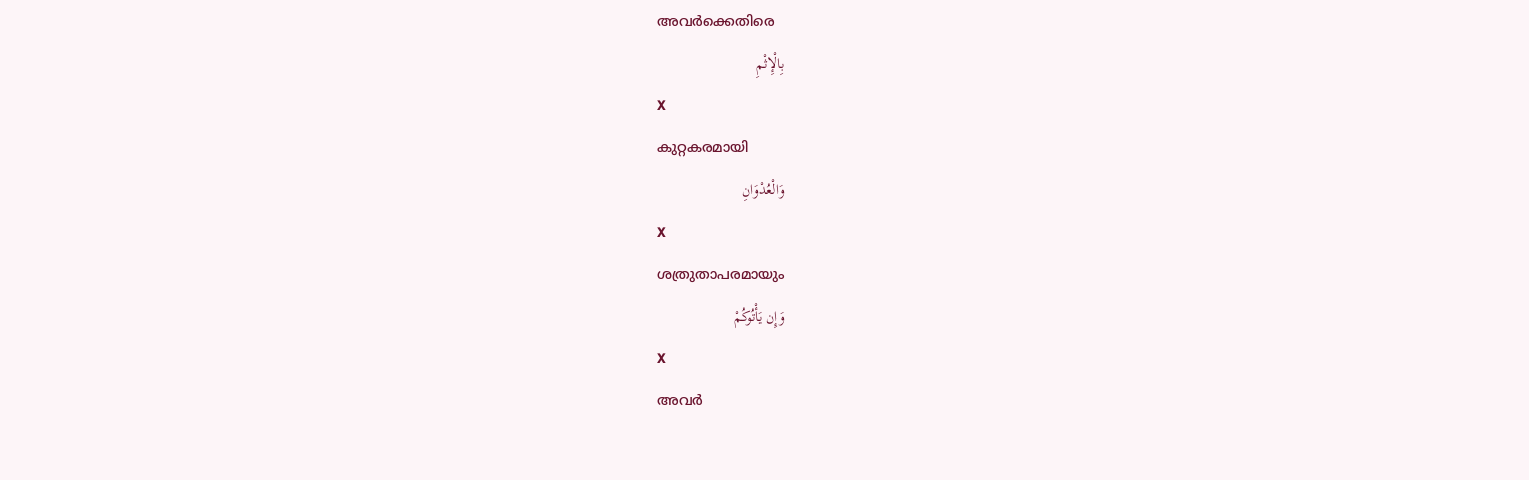അവര്‍ക്കെതിരെ
بِالْإِثْمِ
X
കുറ്റകരമായി
وَالْعُدْوَانِ
X
ശത്രുതാപരമായും
وَإِن يَأْتُوكُمْ
X
അവര്‍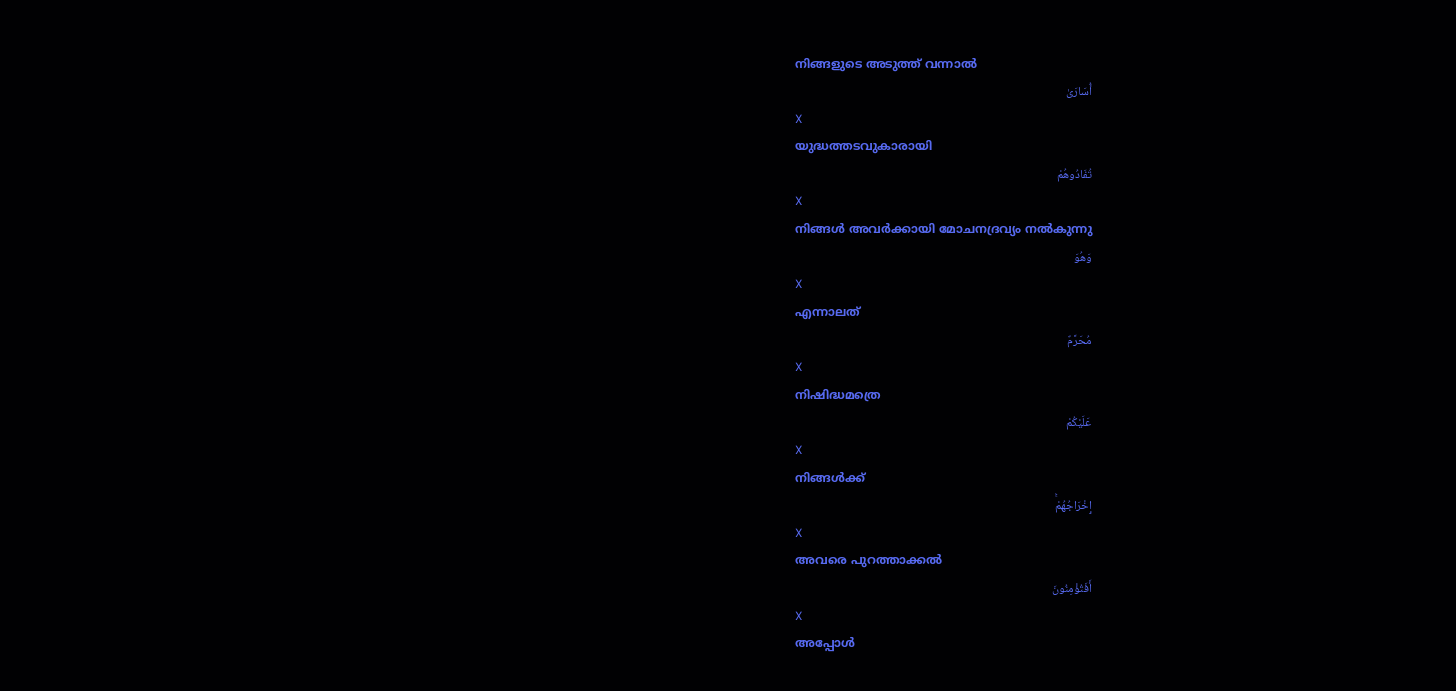നിങ്ങളുടെ അടുത്ത് വന്നാല്‍
أُسَارَىٰ
X
യുദ്ധത്തടവുകാരായി
تُفَادُوهُمْ
X
നിങ്ങള്‍ അവര്‍ക്കായി മോചനദ്രവ്യം നല്‍കുന്നു
وَهُوَ
X
എന്നാലത്
مُحَرَّمٌ
X
നിഷിദ്ധമത്രെ
عَلَيْكُمْ
X
നിങ്ങള്‍ക്ക്
إِخْرَاجُهُمْۚ
X
അവരെ പുറത്താക്കല്‍
أَفَتُؤْمِنُونَ
X
അപ്പോള്‍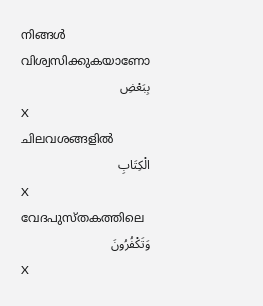നിങ്ങള്‍ വിശ്വസിക്കുകയാണോ
بِبَعْضِ
X
ചിലവശങ്ങളില്‍
الْكِتَابِ
X
വേദപുസ്തകത്തിലെ
وَتَكْفُرُونَ
X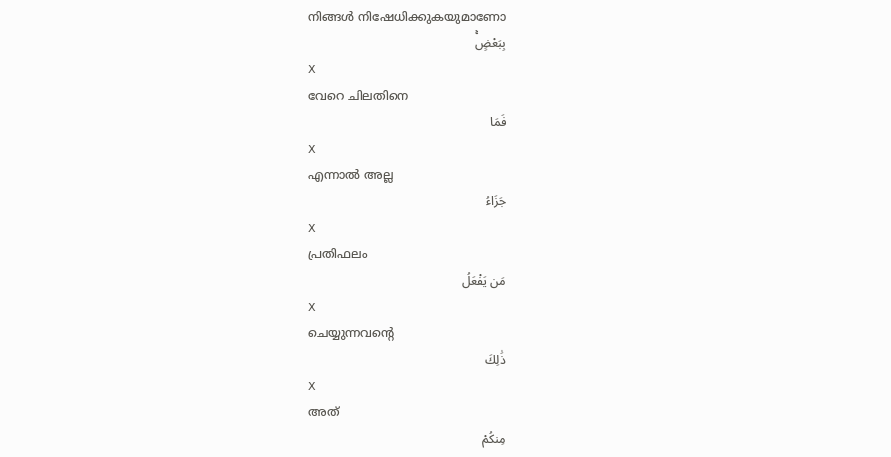നിങ്ങള്‍ നിഷേധിക്കുകയുമാണോ
بِبَعْضٍۚ
X
വേറെ ചിലതിനെ
فَمَا
X
എന്നാല്‍ അല്ല
جَزَاءُ
X
പ്രതിഫലം
مَن يَفْعَلُ
X
ചെയ്യുന്നവന്റെ
ذَٰلِكَ
X
അത്
مِنكُمْ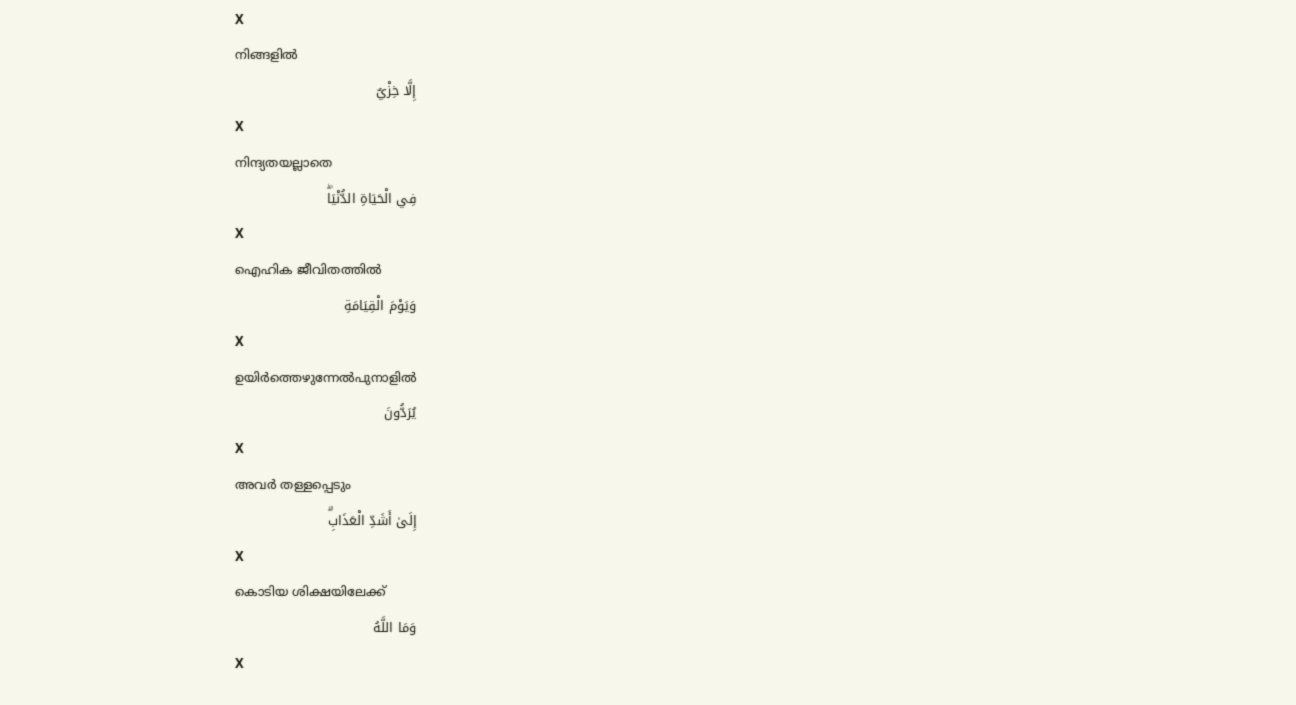X
നിങ്ങളില്‍
إِلَّا خِزْيٌ
X
നിന്ദ്യതയല്ലാതെ
فِي الْحَيَاةِ الدُّنْيَاۖ
X
ഐഹിക ജീവിതത്തില്‍
وَيَوْمَ الْقِيَامَةِ
X
ഉയിര്‍ത്തെഴുന്നേല്‍പുനാളില്‍
يُرَدُّونَ
X
അവര്‍ തള്ളപ്പെടും
إِلَىٰ أَشَدِّ الْعَذَابِۗ
X
കൊടിയ ശിക്ഷയിലേക്ക്
وَمَا اللَّهُ
X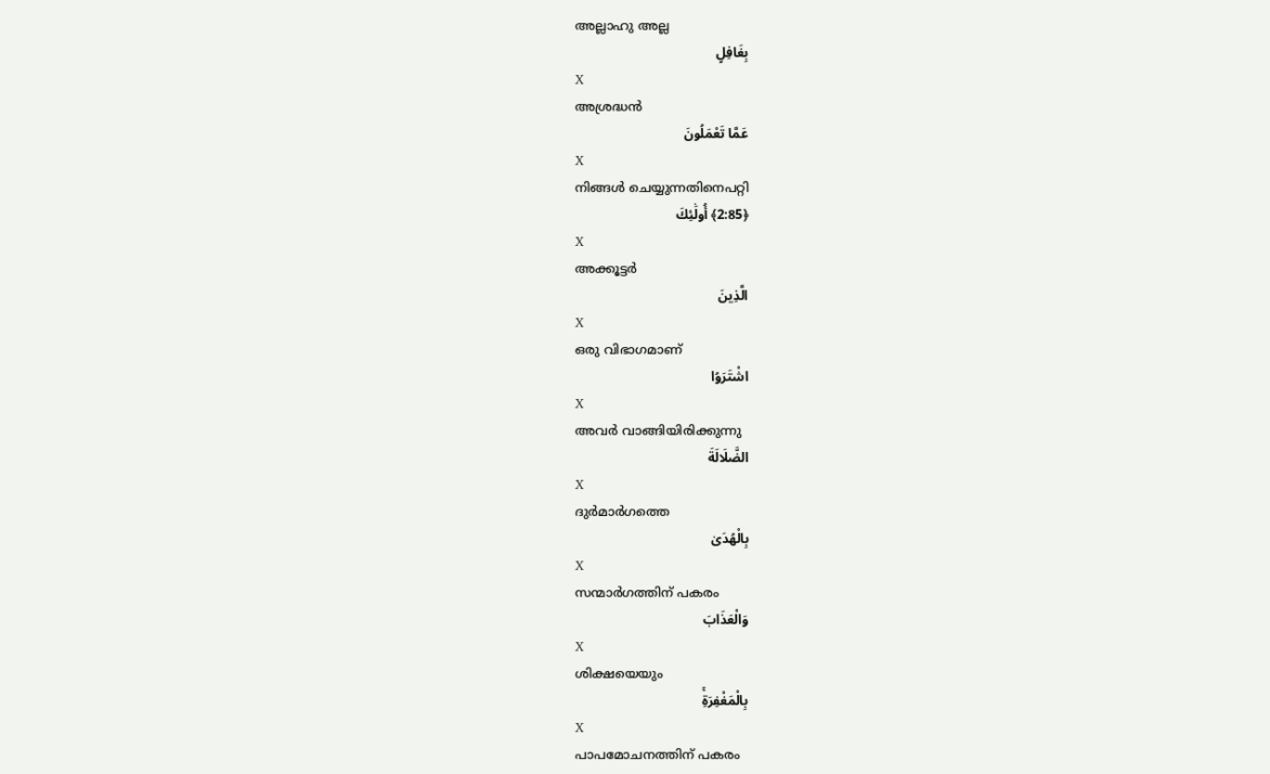അല്ലാഹു അല്ല
بِغَافِلٍ
X
അശ്രദ്ധന്‍
عَمَّا تَعْمَلُونَ
X
നിങ്ങള്‍ ചെയ്യുന്നതിനെപറ്റി
﴿2:85﴾ أُولَٰئِكَ
X
അക്കൂട്ടര്‍
الَّذِينَ
X
ഒരു വിഭാഗമാണ്
اشْتَرَوُا
X
അവര്‍ വാങ്ങിയിരിക്കുന്നു
الضَّلَالَةَ
X
ദുര്‍മാര്‍ഗത്തെ
بِالْهُدَىٰ
X
സന്മാര്‍ഗത്തിന് പകരം
وَالْعَذَابَ
X
ശിക്ഷയെയും
بِالْمَغْفِرَةِۚ
X
പാപമോചനത്തിന് പകരം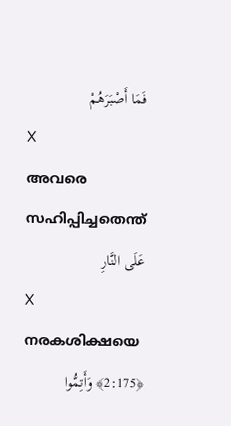فَمَا أَصْبَرَهُمْ
X
അവരെ സഹിപ്പിച്ചതെന്ത്
عَلَى النَّارِ
X
നരകശിക്ഷയെ
﴿2:175﴾ وَأَتِمُّوا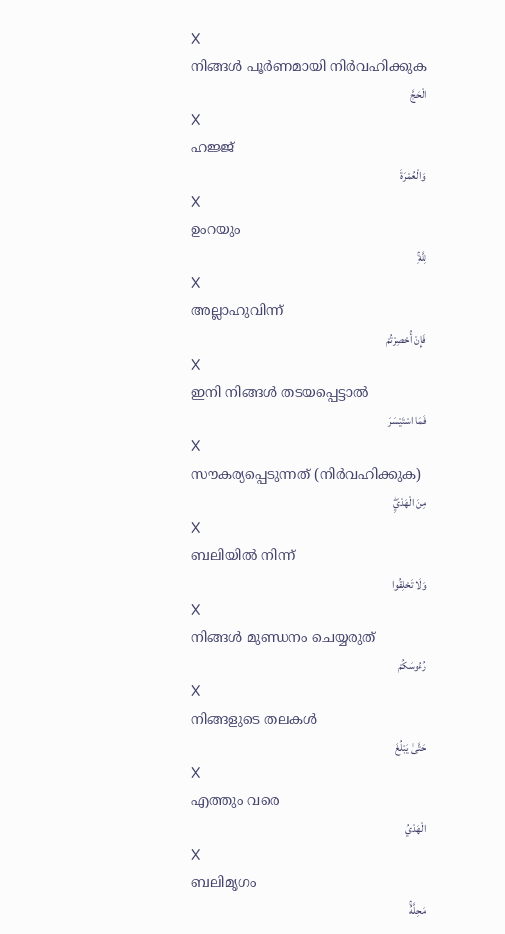X
നിങ്ങള്‍ പൂര്‍ണമായി നിര്‍വഹിക്കുക
الْحَجَّ
X
ഹജ്ജ്
وَالْعُمْرَةَ
X
ഉംറയും
لِلَّهِۚ
X
അല്ലാഹുവിന്ന്
فَإِنْ أُحْصِرْتُمْ
X
ഇനി നിങ്ങള്‍ തടയപ്പെട്ടാല്‍
فَمَا اسْتَيْسَرَ
X
സൗകര്യപ്പെടുന്നത് (നിര്‍വഹിക്കുക)
مِنَ الْهَدْيِۖ
X
ബലിയില്‍ നിന്ന്
وَلَا تَحْلِقُوا
X
നിങ്ങള്‍ മുണ്ഡനം ചെയ്യരുത്
رُءُوسَكُمْ
X
നിങ്ങളുടെ തലകള്‍
حَتَّىٰ يَبْلُغَ
X
എത്തും വരെ
الْهَدْيُ
X
ബലിമൃഗം
مَحِلَّهُۚ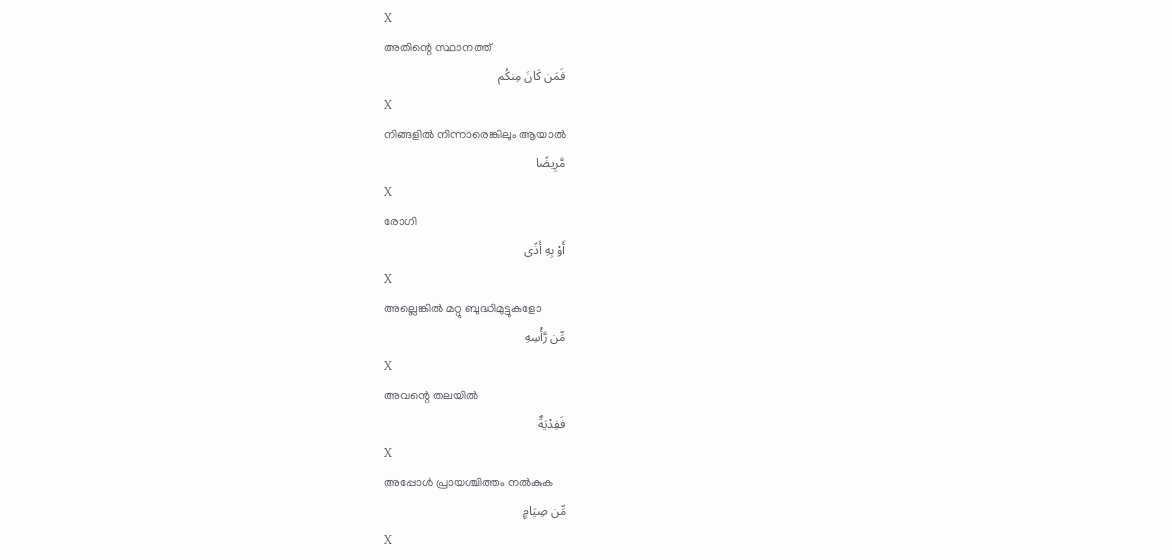X
അതിന്റെ സ്ഥാനത്ത്
فَمَن كَانَ مِنكُم
X
നിങ്ങളില്‍ നിന്നാരെങ്കിലും ആയാല്‍
مَّرِيضًا
X
രോഗി
أَوْ بِهِ أَذًى
X
അല്ലെങ്കില്‍ മറ്റു ബുദ്ധിമുട്ടുകളോ
مِّن رَّأْسِهِ
X
അവന്റെ തലയില്‍
فَفِدْيَةٌ
X
അപ്പോള്‍ പ്രായശ്ചിത്തം നല്‍കുക
مِّن صِيَامٍ
X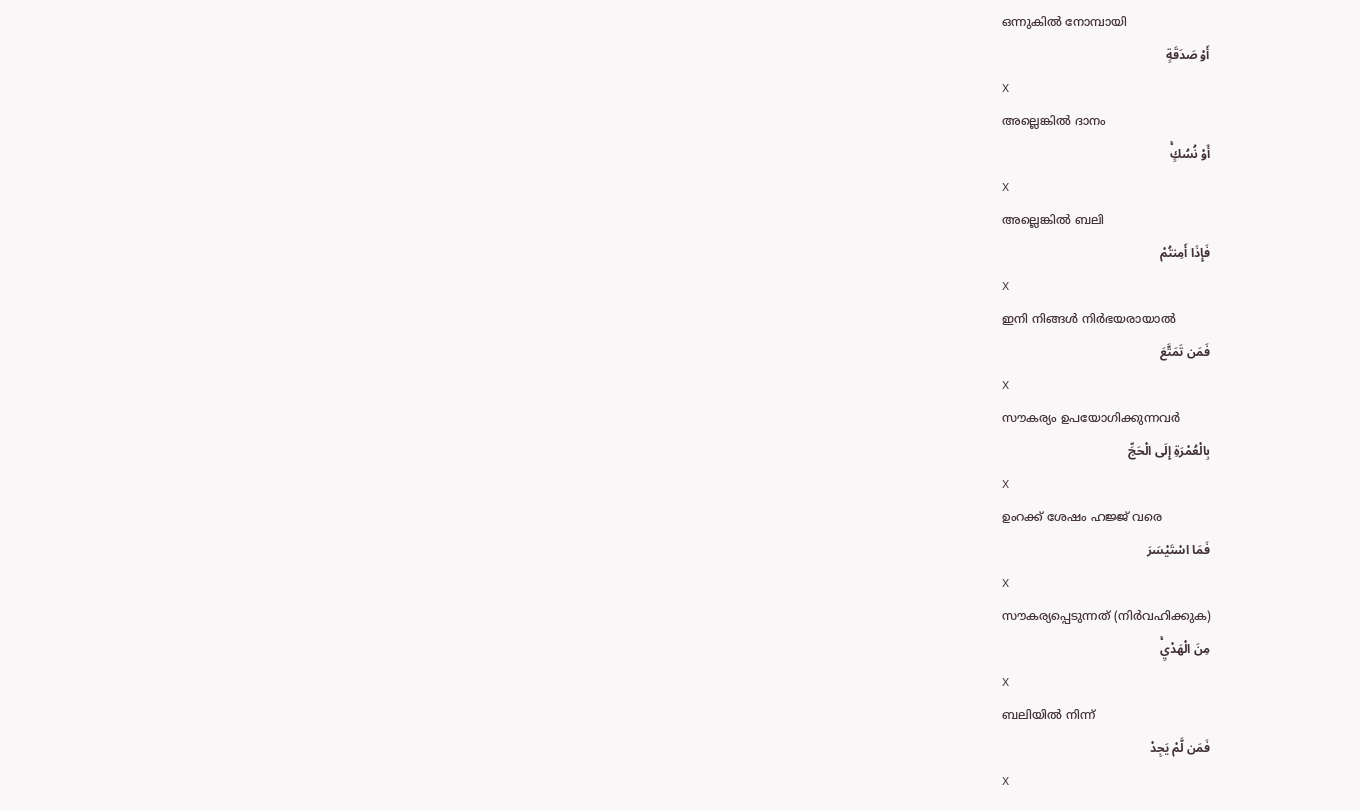ഒന്നുകില്‍ നോമ്പായി
أَوْ صَدَقَةٍ
X
അല്ലെങ്കില്‍ ദാനം
أَوْ نُسُكٍۚ
X
അല്ലെങ്കില്‍ ബലി
فَإِذَا أَمِنتُمْ
X
ഇനി നിങ്ങള്‍ നിര്‍ഭയരായാല്‍
فَمَن تَمَتَّعَ
X
സൗകര്യം ഉപയോഗിക്കുന്നവര്‍
بِالْعُمْرَةِ إِلَى الْحَجِّ
X
ഉംറക്ക് ശേഷം ഹജ്ജ് വരെ
فَمَا اسْتَيْسَرَ
X
സൗകര്യപ്പെടുന്നത് (നിര്‍വഹിക്കുക)
مِنَ الْهَدْيِۚ
X
ബലിയില്‍ നിന്ന്
فَمَن لَّمْ يَجِدْ
X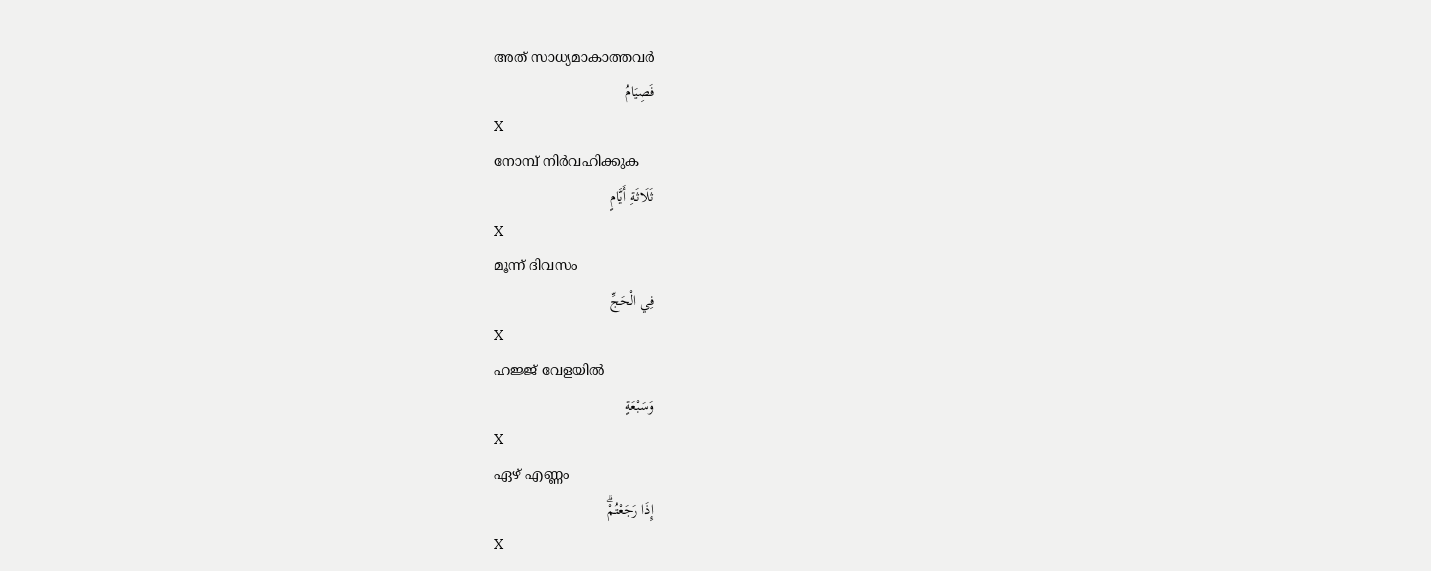അത് സാധ്യമാകാത്തവര്‍
فَصِيَامُ
X
നോമ്പ് നിര്‍വഹിക്കുക
ثَلَاثَةِ أَيَّامٍ
X
മൂന്ന് ദിവസം
فِي الْحَجِّ
X
ഹജ്ജ് വേളയില്‍
وَسَبْعَةٍ
X
ഏഴ് എണ്ണം
إِذَا رَجَعْتُمْۗ
X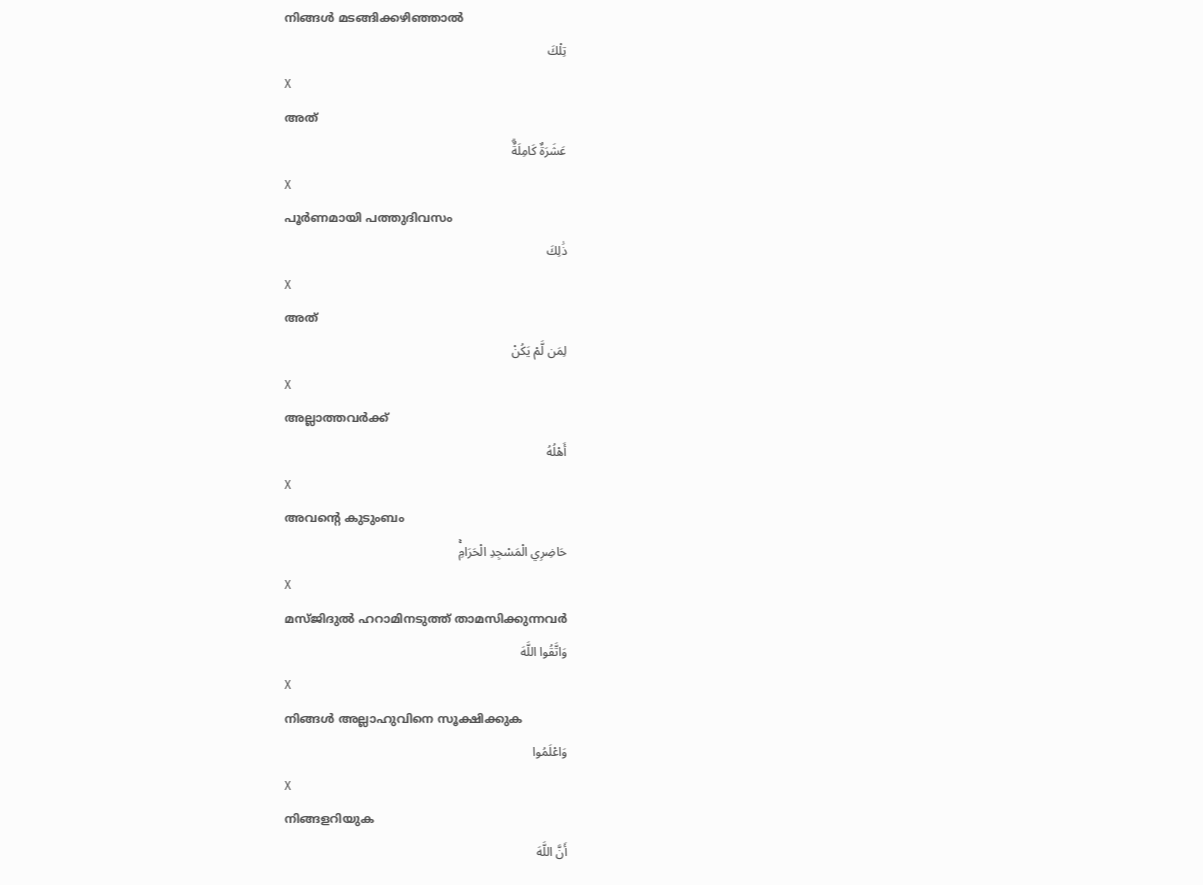നിങ്ങള്‍ മടങ്ങിക്കഴിഞ്ഞാല്‍
تِلْكَ
X
അത്
عَشَرَةٌ كَامِلَةٌۗ
X
പൂര്‍ണമായി പത്തുദിവസം
ذَٰلِكَ
X
അത്
لِمَن لَّمْ يَكُنْ
X
അല്ലാത്തവര്‍ക്ക്
أَهْلُهُ
X
അവന്റെ കുടുംബം
حَاضِرِي الْمَسْجِدِ الْحَرَامِۚ
X
മസ്ജിദുല്‍ ഹറാമിനടുത്ത് താമസിക്കുന്നവര്‍
وَاتَّقُوا اللَّهَ
X
നിങ്ങള്‍ അല്ലാഹുവിനെ സൂക്ഷിക്കുക
وَاعْلَمُوا
X
നിങ്ങളറിയുക
أَنَّ اللَّهَ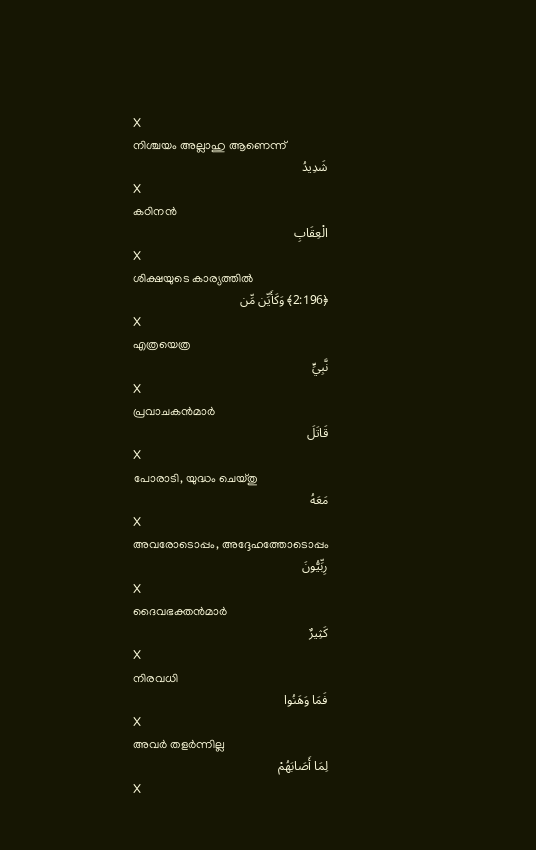X
നിശ്ചയം അല്ലാഹു ആണെന്ന്
شَدِيدُ
X
കഠിനന്‍
الْعِقَابِ
X
ശിക്ഷയുടെ കാര്യത്തില്‍
﴿2:196﴾ وَكَأَيِّن مِّن
X
എത്രയെത്ര
نَّبِيٍّ
X
പ്രവാചകന്‍മാര്‍
قَاتَلَ
X
പോരാടി, യുദ്ധം ചെയ്തു
مَعَهُ
X
അവരോടൊപ്പം, അദ്ദേഹത്തോടൊപ്പം
رِبِّيُّونَ
X
ദൈവഭക്തന്‍മാര്‍
كَثِيرٌ
X
നിരവധി
فَمَا وَهَنُوا
X
അവര്‍ തളര്‍ന്നില്ല
لِمَا أَصَابَهُمْ
X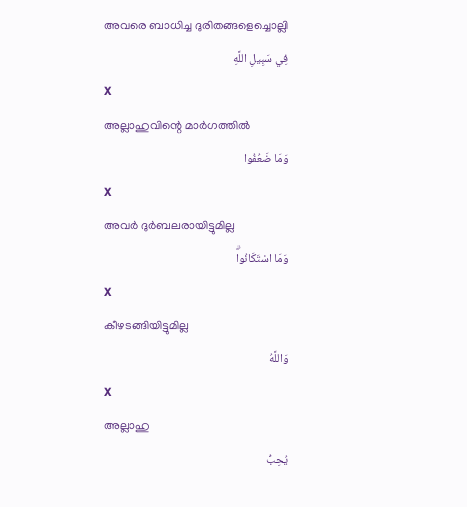അവരെ ബാധിച്ച ദുരിതങ്ങളെച്ചൊല്ലി
فِي سَبِيلِ اللَّهِ
X
അല്ലാഹുവിന്റെ മാര്‍ഗത്തില്‍
وَمَا ضَعُفُوا
X
അവര്‍ ദുര്‍ബലരായിട്ടുമില്ല
وَمَا اسْتَكَانُواۗ
X
കീഴടങ്ങിയിട്ടുമില്ല
وَاللَّهُ
X
അല്ലാഹു
يُحِبُّ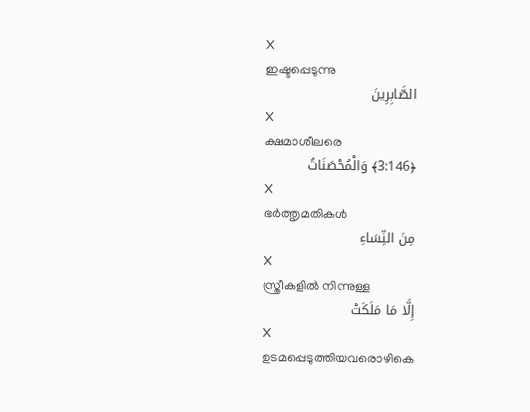X
ഇഷ്ടപ്പെടുന്നു
الصَّابِرِينَ
X
ക്ഷമാശീലരെ
﴿3:146﴾ وَالْمُحْصَنَاتُ
X
ഭര്‍ത്തൃമതികള്‍
مِنَ النِّسَاءِ
X
സ്ത്രീകളില്‍ നിന്നുള്ള
إِلَّا مَا مَلَكَتْ
X
ഉടമപ്പെടുത്തിയവരൊഴികെ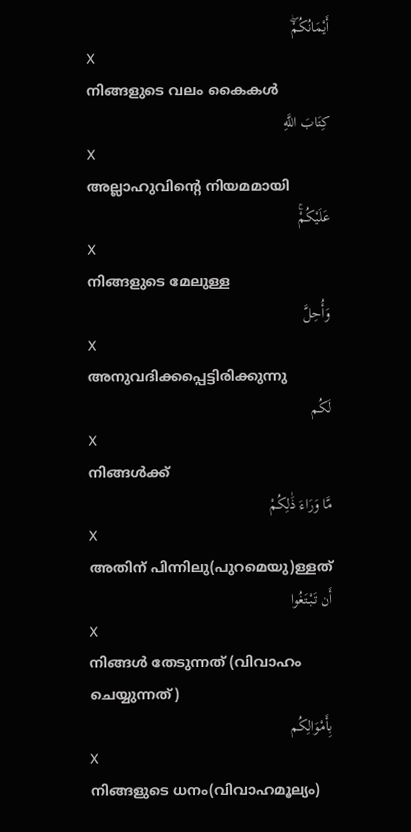أَيْمَانُكُمْۖ
X
നിങ്ങളുടെ വലം കൈകള്‍
كِتَابَ اللَّهِ
X
അല്ലാഹുവിന്റെ നിയമമായി
عَلَيْكُمْۚ
X
നിങ്ങളുടെ മേലുള്ള
وَأُحِلَّ
X
അനുവദിക്കപ്പെട്ടിരിക്കുന്നു
لَكُم
X
നിങ്ങള്‍ക്ക്
مَّا وَرَاءَ ذَٰلِكُمْ
X
അതിന് പിന്നിലു(പുറമെയു)ള്ളത്
أَن تَبْتَغُوا
X
നിങ്ങള്‍ തേടുന്നത് (വിവാഹം ചെയ്യുന്നത്)
بِأَمْوَالِكُم
X
നിങ്ങളുടെ ധനം(വിവാഹമൂല്യം)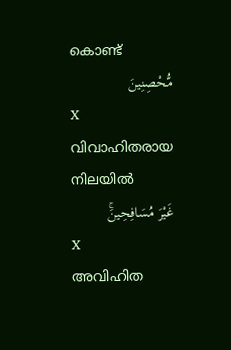കൊണ്ട്
مُّحْصِنِينَ
X
വിവാഹിതരായ നിലയില്‍
غَيْرَ مُسَافِحِينَۚ
X
അവിഹിത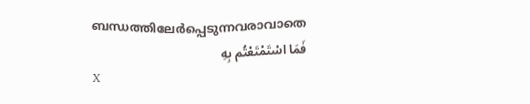ബന്ധത്തിലേര്‍പ്പെടുന്നവരാവാതെ
فَمَا اسْتَمْتَعْتُم بِهِ
X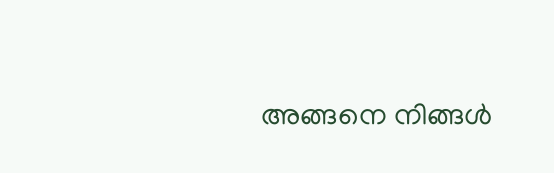അങ്ങനെ നിങ്ങള്‍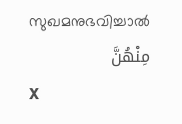സുഖമനുഭവിച്ചാല്‍
مِنْهُنَّ
X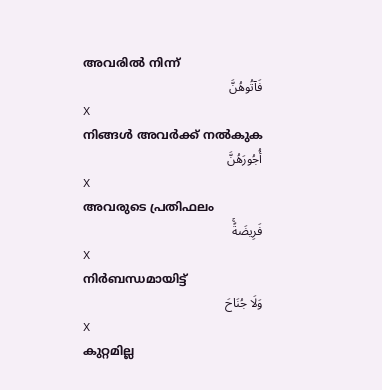അവരില്‍ നിന്ന്
فَآتُوهُنَّ
X
നിങ്ങള്‍ അവര്‍ക്ക് നല്‍കുക
أُجُورَهُنَّ
X
അവരുടെ പ്രതിഫലം
فَرِيضَةًۚ
X
നിര്‍ബന്ധമായിട്ട്
وَلَا جُنَاحَ
X
കുറ്റമില്ല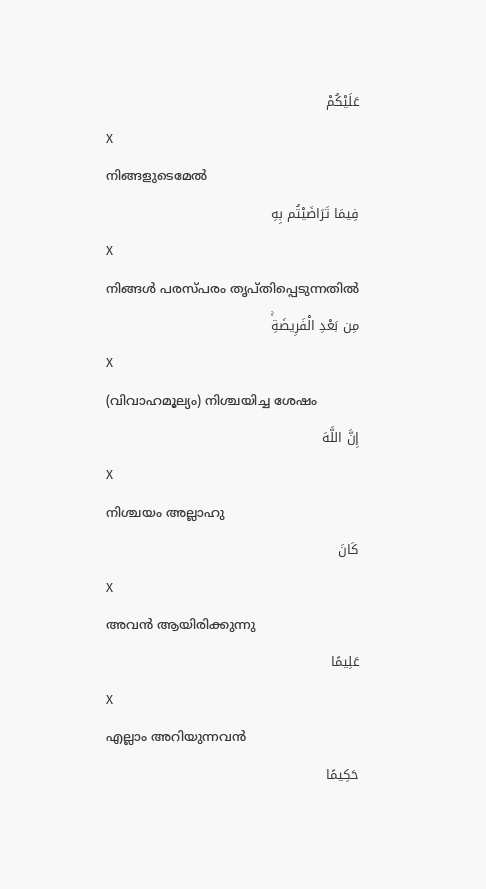عَلَيْكُمْ
X
നിങ്ങളുടെമേല്‍
فِيمَا تَرَاضَيْتُم بِهِ
X
നിങ്ങള്‍ പരസ്പരം തൃപ്തിപ്പെടുന്നതില്‍
مِن بَعْدِ الْفَرِيضَةِۚ
X
(വിവാഹമൂല്യം) നിശ്ചയിച്ച ശേഷം
إِنَّ اللَّهَ
X
നിശ്ചയം അല്ലാഹു
كَانَ
X
അവന്‍ ആയിരിക്കുന്നു
عَلِيمًا
X
എല്ലാം അറിയുന്നവന്‍
حَكِيمًا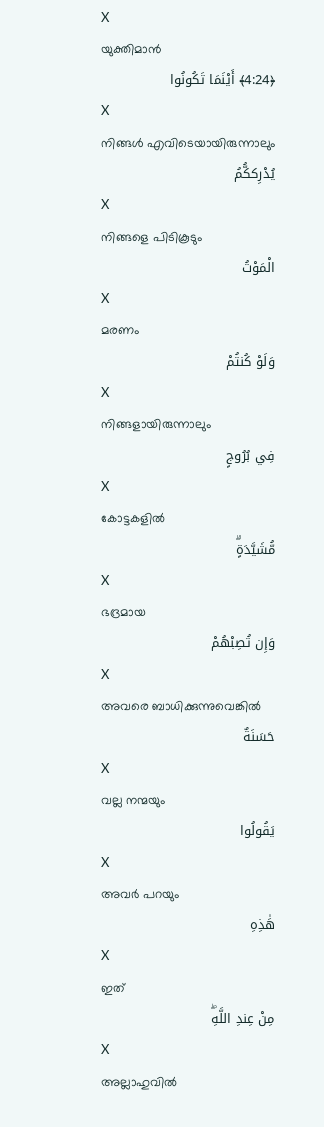X
യുക്തിമാന്‍
﴿4:24﴾ أَيْنَمَا تَكُونُوا
X
നിങ്ങള്‍ എവിടെയായിരുന്നാലും
يُدْرِككُّمُ
X
നിങ്ങളെ പിടികൂടും
الْمَوْتُ
X
മരണം
وَلَوْ كُنتُمْ
X
നിങ്ങളായിരുന്നാലും
فِي بُرُوجٍ
X
കോട്ടകളില്‍
مُّشَيَّدَةٍۗ
X
ഭദ്രമായ
وَإِن تُصِبْهُمْ
X
അവരെ ബാധിക്കുന്നുവെങ്കില്‍
حَسَنَةٌ
X
വല്ല നന്മയും
يَقُولُوا
X
അവര്‍ പറയും
هَٰذِهِ
X
ഇത്
مِنْ عِندِ اللَّهِۖ
X
അല്ലാഹുവില്‍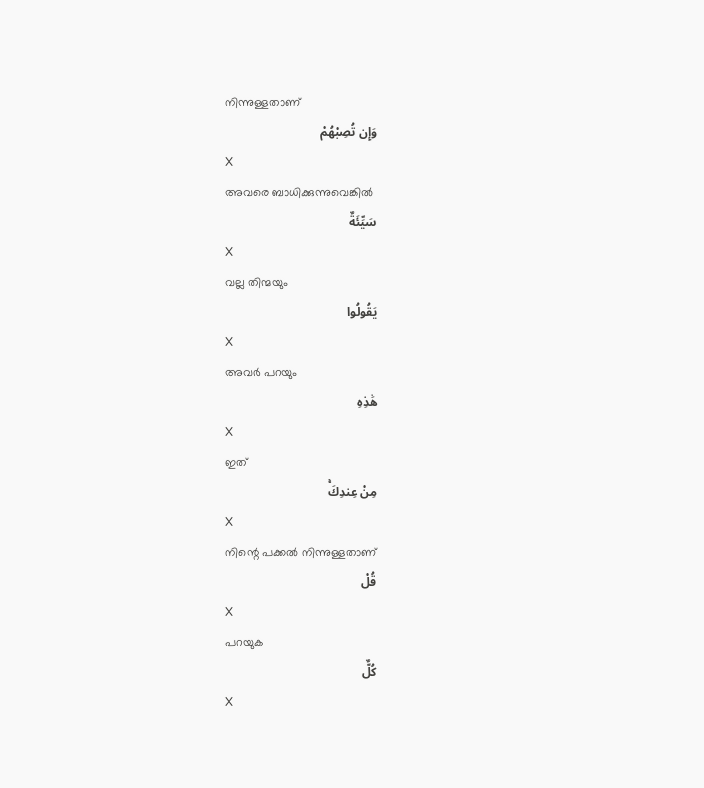നിന്നുള്ളതാണ്
وَإِن تُصِبْهُمْ
X
അവരെ ബാധിക്കുന്നുവെങ്കില്‍
سَيِّئَةٌ
X
വല്ല തിന്മയും
يَقُولُوا
X
അവര്‍ പറയും
هَٰذِهِ
X
ഇത്
مِنْ عِندِكَۚ
X
നിന്റെ പക്കല്‍ നിന്നുള്ളതാണ്
قُلْ
X
പറയുക
كُلٌّ
X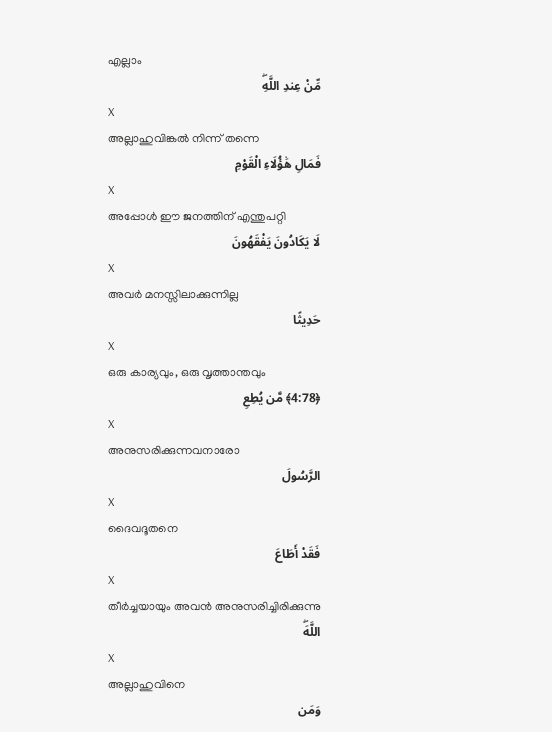എല്ലാം
مِّنْ عِندِ اللَّهِۖ
X
അല്ലാഹുവിങ്കല്‍ നിന്ന് തന്നെ
فَمَالِ هَٰؤُلَاءِ الْقَوْمِ
X
അപ്പോള്‍ ഈ ജനത്തിന് എന്തുപറ്റി
لَا يَكَادُونَ يَفْقَهُونَ
X
അവര്‍ മനസ്സിലാക്കുന്നില്ല
حَدِيثًا
X
ഒരു കാര്യവും, ഒരു വൃത്താന്തവും
﴿4:78﴾ مَّن يُطِعِ
X
അനുസരിക്കുന്നവനാരോ
الرَّسُولَ
X
ദൈവദൂതനെ
فَقَدْ أَطَاعَ
X
തീര്‍ച്ചയായും അവന്‍ അനുസരിച്ചിരിക്കുന്നു
اللَّهَۖ
X
അല്ലാഹുവിനെ
وَمَن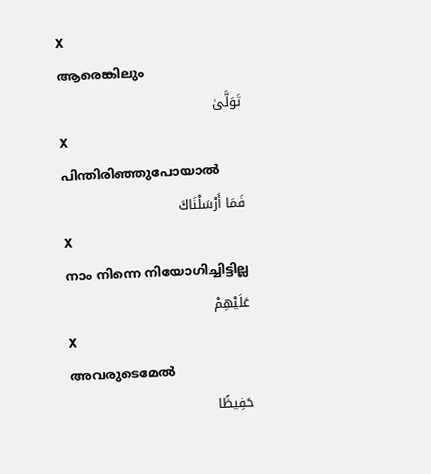X
ആരെങ്കിലും
تَوَلَّىٰ
X
പിന്തിരിഞ്ഞുപോയാല്‍
فَمَا أَرْسَلْنَاكَ
X
നാം നിന്നെ നിയോഗിച്ചിട്ടില്ല
عَلَيْهِمْ
X
അവരുടെമേല്‍
حَفِيظًا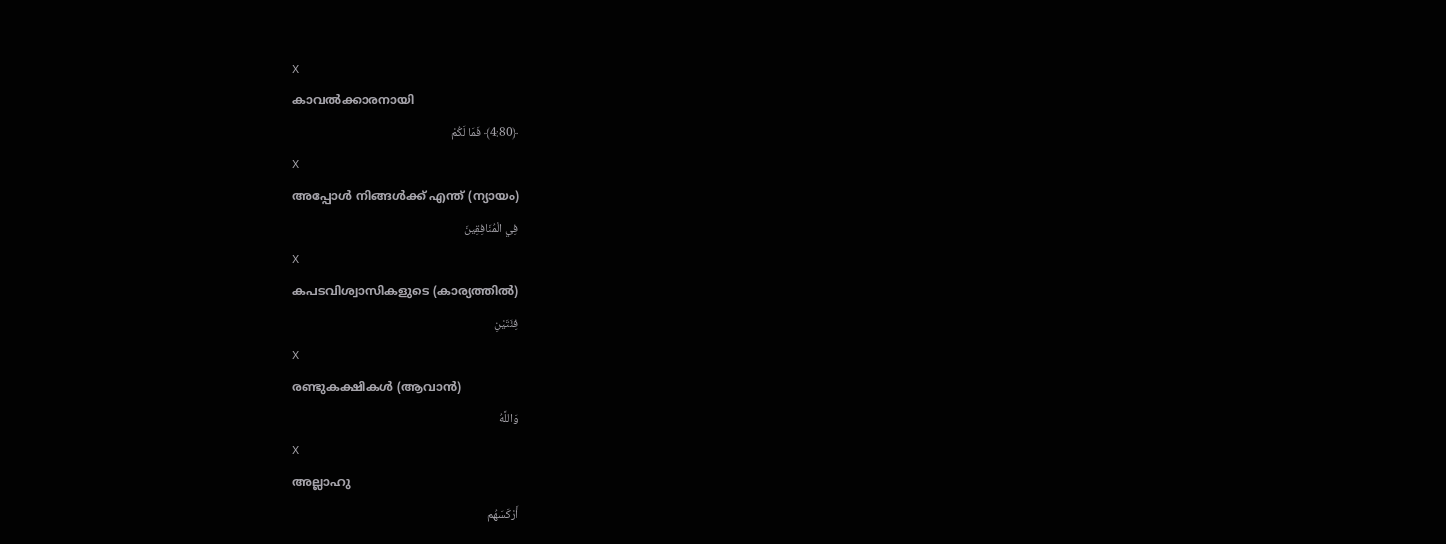X
കാവല്‍ക്കാരനായി
﴿4:80﴾ فَمَا لَكُمْ
X
അപ്പോള്‍ നിങ്ങള്‍ക്ക് എന്ത് (ന്യായം)
فِي الْمُنَافِقِينَ
X
കപടവിശ്വാസികളുടെ (കാര്യത്തില്‍)
فِئَتَيْنِ
X
രണ്ടുകക്ഷികള്‍ (ആവാന്‍)
وَاللَّهُ
X
അല്ലാഹു
أَرْكَسَهُم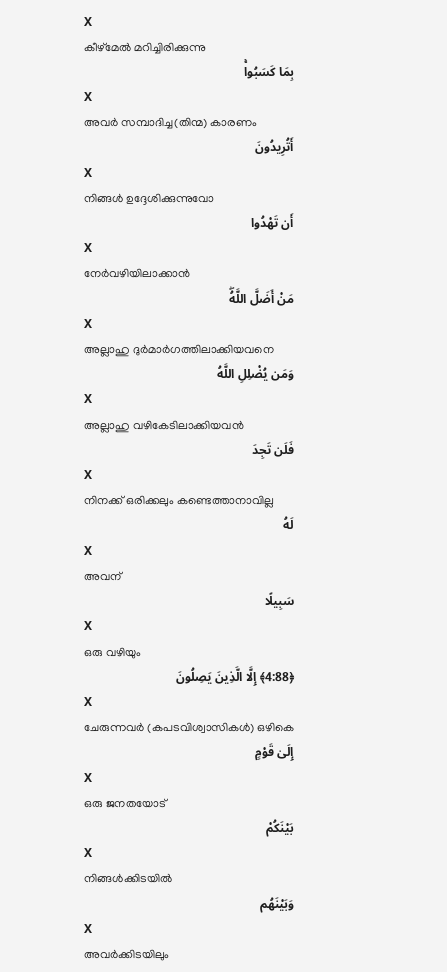X
കീഴ്മേല്‍ മറിച്ചിരിക്കുന്നു
بِمَا كَسَبُواۚ
X
അവര്‍ സമ്പാദിച്ച(തിന്മ) കാരണം
أَتُرِيدُونَ
X
നിങ്ങള്‍ ഉദ്ദേശിക്കുന്നുവോ
أَن تَهْدُوا
X
നേര്‍വഴിയിലാക്കാന്‍
مَنْ أَضَلَّ اللَّهُۖ
X
അല്ലാഹു ദുര്‍മാര്‍ഗത്തിലാക്കിയവനെ
وَمَن يُضْلِلِ اللَّهُ
X
അല്ലാഹു വഴികേടിലാക്കിയവന്‍
فَلَن تَجِدَ
X
നിനക്ക് ഒരിക്കലും കണ്ടെത്താനാവില്ല
لَهُ
X
അവന്
سَبِيلًا
X
ഒരു വഴിയും
﴿4:88﴾ إِلَّا الَّذِينَ يَصِلُونَ
X
ചേരുന്നവര്‍ (കപടവിശ്വാസികള്‍) ഒഴികെ
إِلَىٰ قَوْمٍ
X
ഒരു ജനതയോട്
بَيْنَكُمْ
X
നിങ്ങള്‍ക്കിടയില്‍
وَبَيْنَهُم
X
അവര്‍ക്കിടയിലും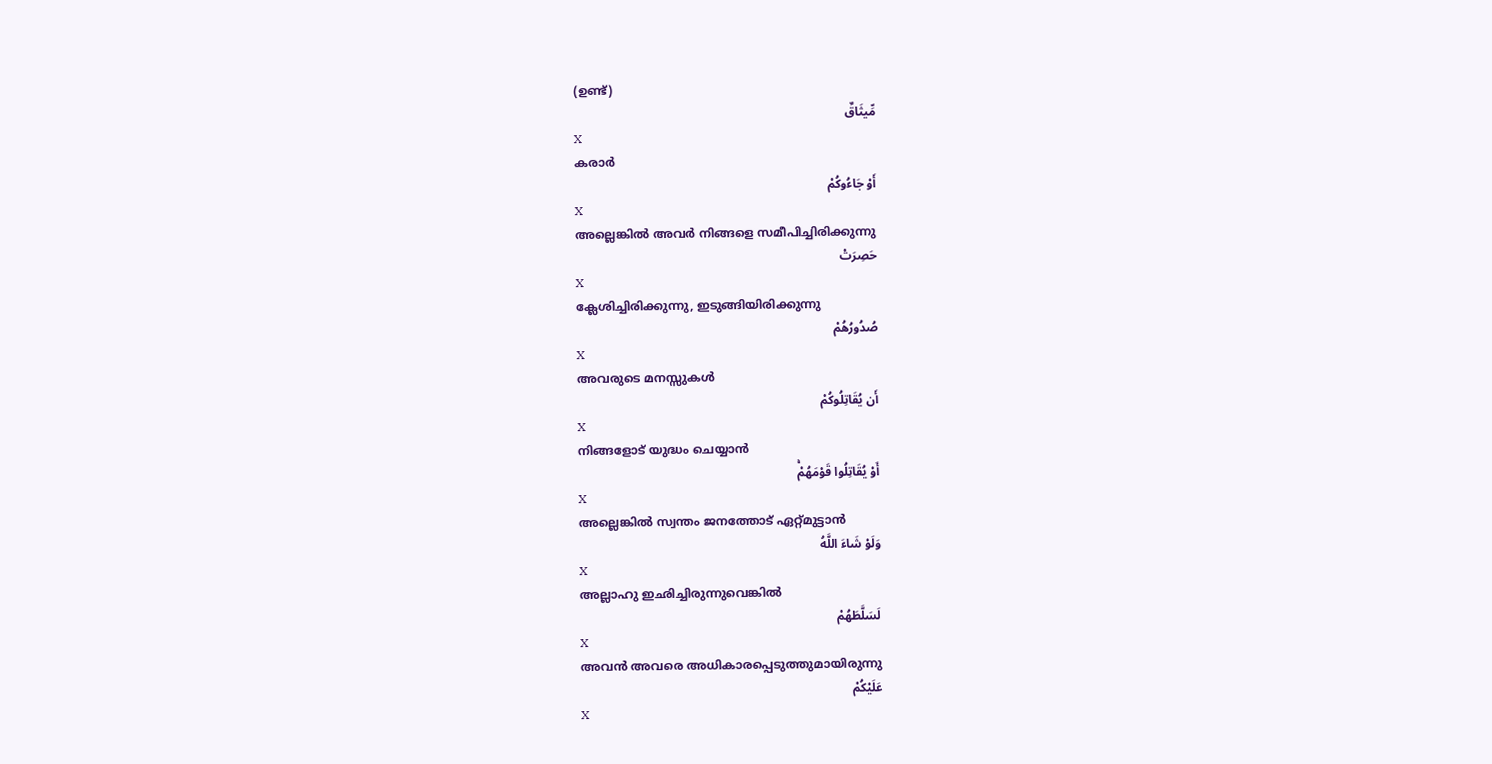(ഉണ്ട്)
مِّيثَاقٌ
X
കരാര്‍
أَوْ جَاءُوكُمْ
X
അല്ലെങ്കില്‍ അവര്‍ നിങ്ങളെ സമീപിച്ചിരിക്കുന്നു
حَصِرَتْ
X
ക്ലേശിച്ചിരിക്കുന്നു, ഇടുങ്ങിയിരിക്കുന്നു
صُدُورُهُمْ
X
അവരുടെ മനസ്സുകള്‍
أَن يُقَاتِلُوكُمْ
X
നിങ്ങളോട് യുദ്ധം ചെയ്യാന്‍
أَوْ يُقَاتِلُوا قَوْمَهُمْۚ
X
അല്ലെങ്കില്‍ സ്വന്തം ജനത്തോട് ഏറ്റ്മുട്ടാന്‍
وَلَوْ شَاءَ اللَّهُ
X
അല്ലാഹു ഇഛിച്ചിരുന്നുവെങ്കില്‍
لَسَلَّطَهُمْ
X
അവന്‍ അവരെ അധികാരപ്പെടുത്തുമായിരുന്നു
عَلَيْكُمْ
X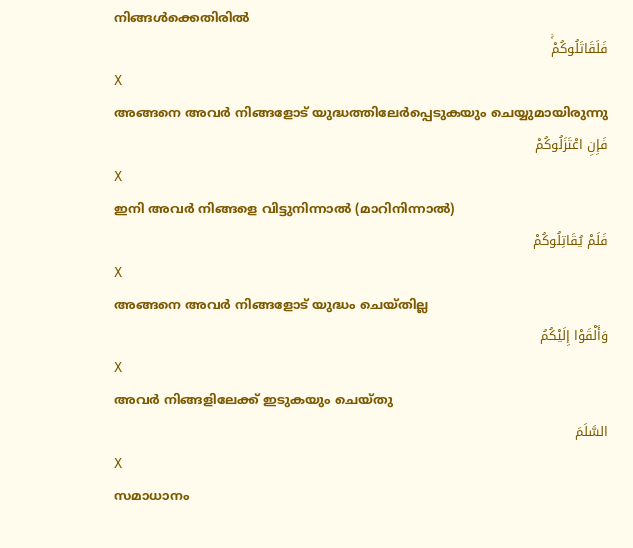നിങ്ങള്‍ക്കെതിരില്‍
فَلَقَاتَلُوكُمْۚ
X
അങ്ങനെ അവര്‍ നിങ്ങളോട് യുദ്ധത്തിലേര്‍പ്പെടുകയും ചെയ്യുമായിരുന്നു
فَإِنِ اعْتَزَلُوكُمْ
X
ഇനി അവര്‍ നിങ്ങളെ വിട്ടുനിന്നാല്‍ (മാറിനിന്നാല്‍)
فَلَمْ يُقَاتِلُوكُمْ
X
അങ്ങനെ അവര്‍ നിങ്ങളോട് യുദ്ധം ചെയ്തില്ല
وَأَلْقَوْا إِلَيْكُمُ
X
അവര്‍ നിങ്ങളിലേക്ക് ഇടുകയും ചെയ്തു
السَّلَمَ
X
സമാധാനം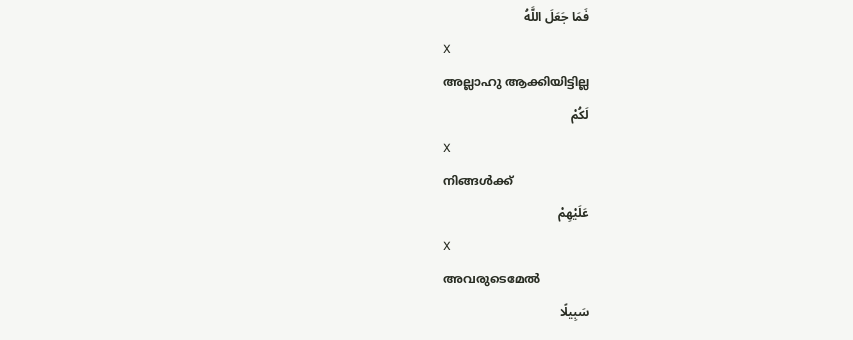فَمَا جَعَلَ اللَّهُ
X
അല്ലാഹു ആക്കിയിട്ടില്ല
لَكُمْ
X
നിങ്ങള്‍ക്ക്
عَلَيْهِمْ
X
അവരുടെമേല്‍
سَبِيلًا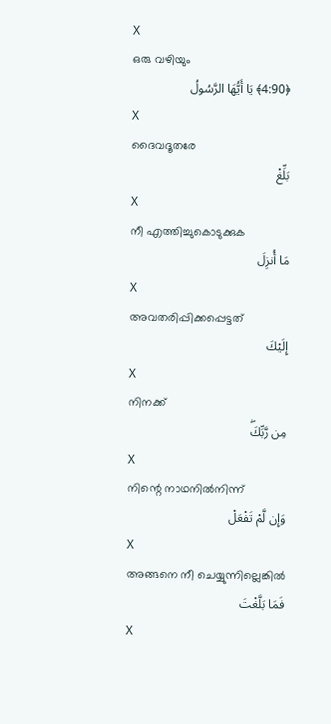X
ഒരു വഴിയും
﴿4:90﴾ يَا أَيُّهَا الرَّسُولُ
X
ദൈവദൂതരേ
بَلِّغْ
X
നീ എത്തിച്ചുകൊടുക്കുക
مَا أُنزِلَ
X
അവതരിപ്പിക്കപ്പെട്ടത്
إِلَيْكَ
X
നിനക്ക്
مِن رَّبِّكَۖ
X
നിന്റെ നാഥനില്‍നിന്ന്
وَإِن لَّمْ تَفْعَلْ
X
അങ്ങനെ നീ ചെയ്യുന്നില്ലെങ്കില്‍
فَمَا بَلَّغْتَ
X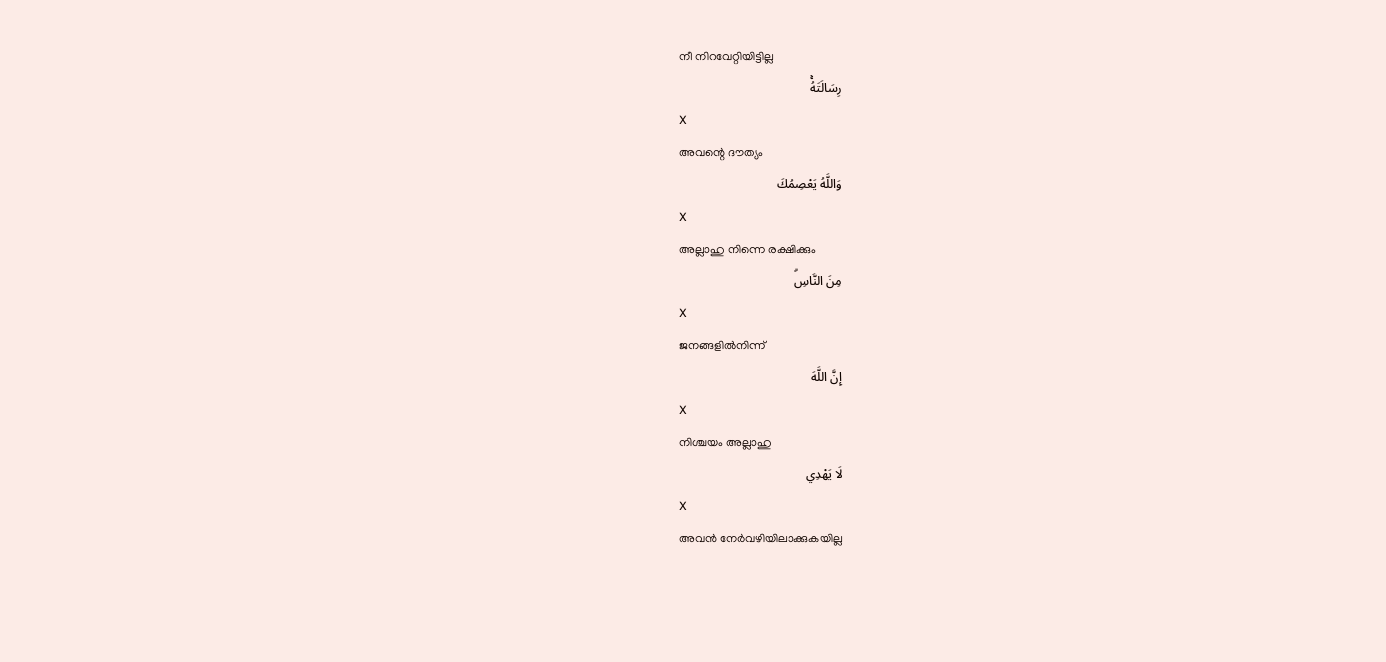നീ നിറവേറ്റിയിട്ടില്ല
رِسَالَتَهُۚ
X
അവന്റെ ദൗത്യം
وَاللَّهُ يَعْصِمُكَ
X
അല്ലാഹു നിന്നെ രക്ഷിക്കും
مِنَ النَّاسِۗ
X
ജനങ്ങളില്‍നിന്ന്
إِنَّ اللَّهَ
X
നിശ്ചയം അല്ലാഹു
لَا يَهْدِي
X
അവന്‍ നേര്‍വഴിയിലാക്കുകയില്ല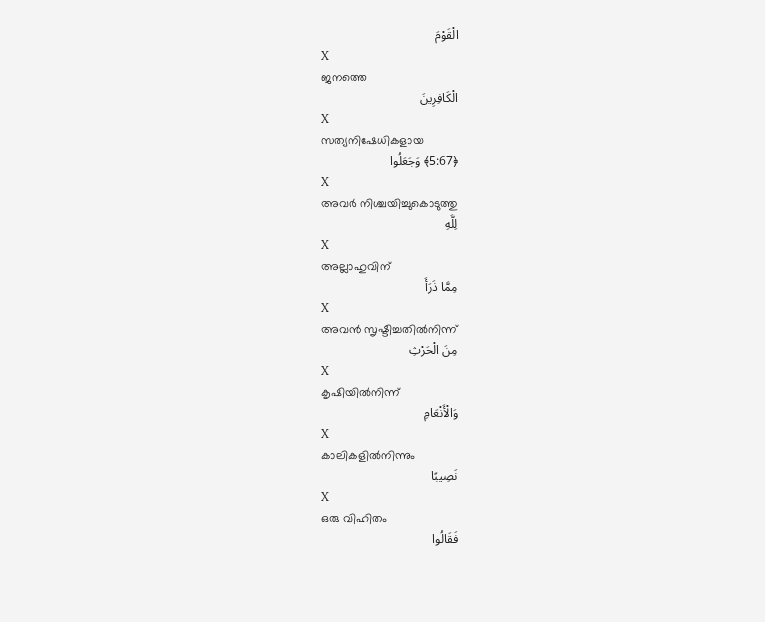الْقَوْمَ
X
ജനത്തെ
الْكَافِرِينَ
X
സത്യനിഷേധികളായ
﴿5:67﴾ وَجَعَلُوا
X
അവര്‍ നിശ്ചയിച്ചുകൊടുത്തു
لِلَّهِ
X
അല്ലാഹുവിന്
مِمَّا ذَرَأَ
X
അവന്‍ സൃഷ്ടിച്ചതില്‍നിന്ന്
مِنَ الْحَرْثِ
X
കൃഷിയില്‍നിന്ന്
وَالْأَنْعَامِ
X
കാലികളില്‍നിന്നും
نَصِيبًا
X
ഒരു വിഹിതം
فَقَالُوا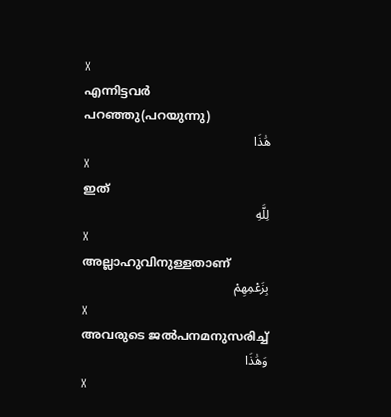X
എന്നിട്ടവര്‍ പറഞ്ഞു(പറയുന്നു)
هَٰذَا
X
ഇത്
لِلَّهِ
X
അല്ലാഹുവിനുള്ളതാണ്
بِزَعْمِهِمْ
X
അവരുടെ ജല്‍പനമനുസരിച്ച്
وَهَٰذَا
X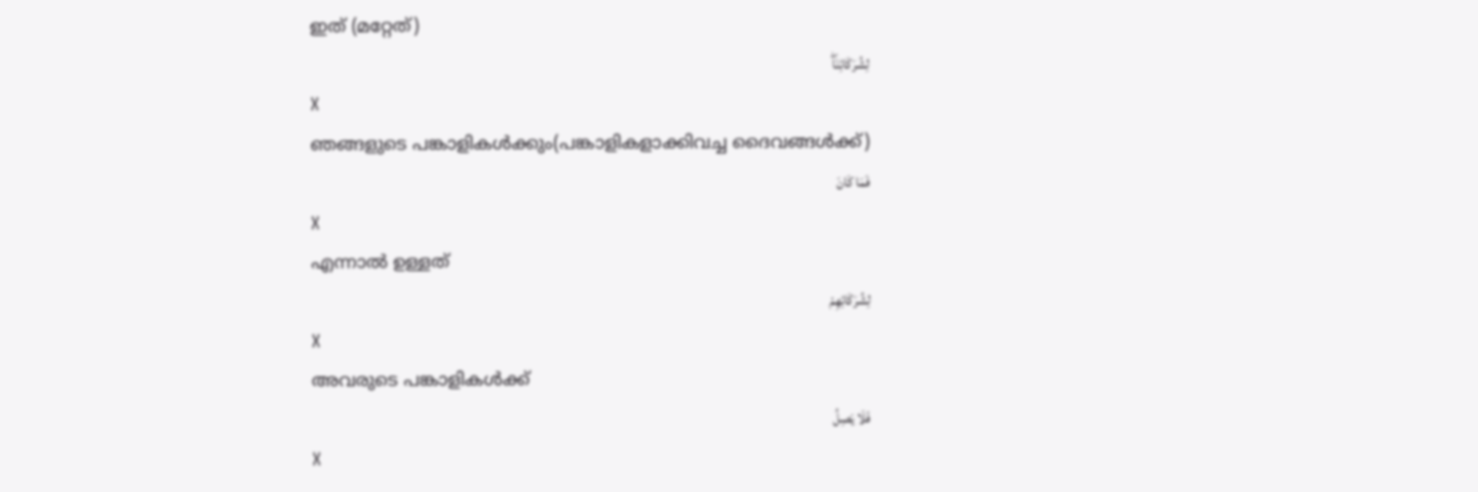ഇത് (മറ്റേത്)
لِشُرَكَائِنَاۖ
X
ഞങ്ങളുടെ പങ്കാളികള്‍ക്കും(പങ്കാളികളാക്കിവച്ച ദൈവങ്ങള്‍ക്ക്)
فَمَا كَانَ
X
എന്നാല്‍ ഉള്ളത്
لِشُرَكَائِهِمْ
X
അവരുടെ പങ്കാളികള്‍ക്ക്
فَلَا يَصِلُ
X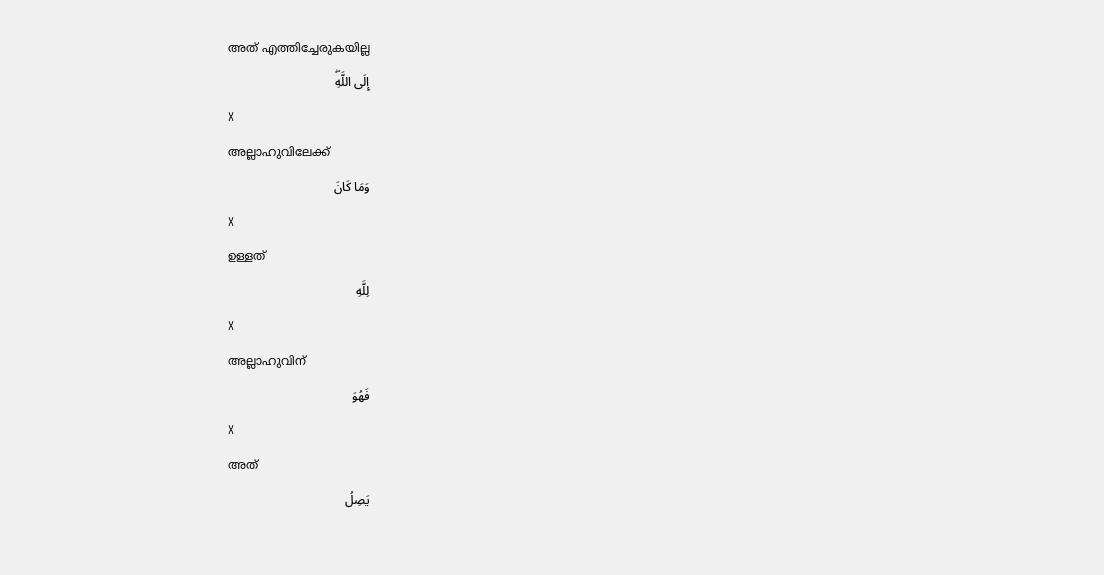അത് എത്തിച്ചേരുകയില്ല
إِلَى اللَّهِۖ
X
അല്ലാഹുവിലേക്ക്
وَمَا كَانَ
X
ഉള്ളത്
لِلَّهِ
X
അല്ലാഹുവിന്
فَهُوَ
X
അത്
يَصِلُ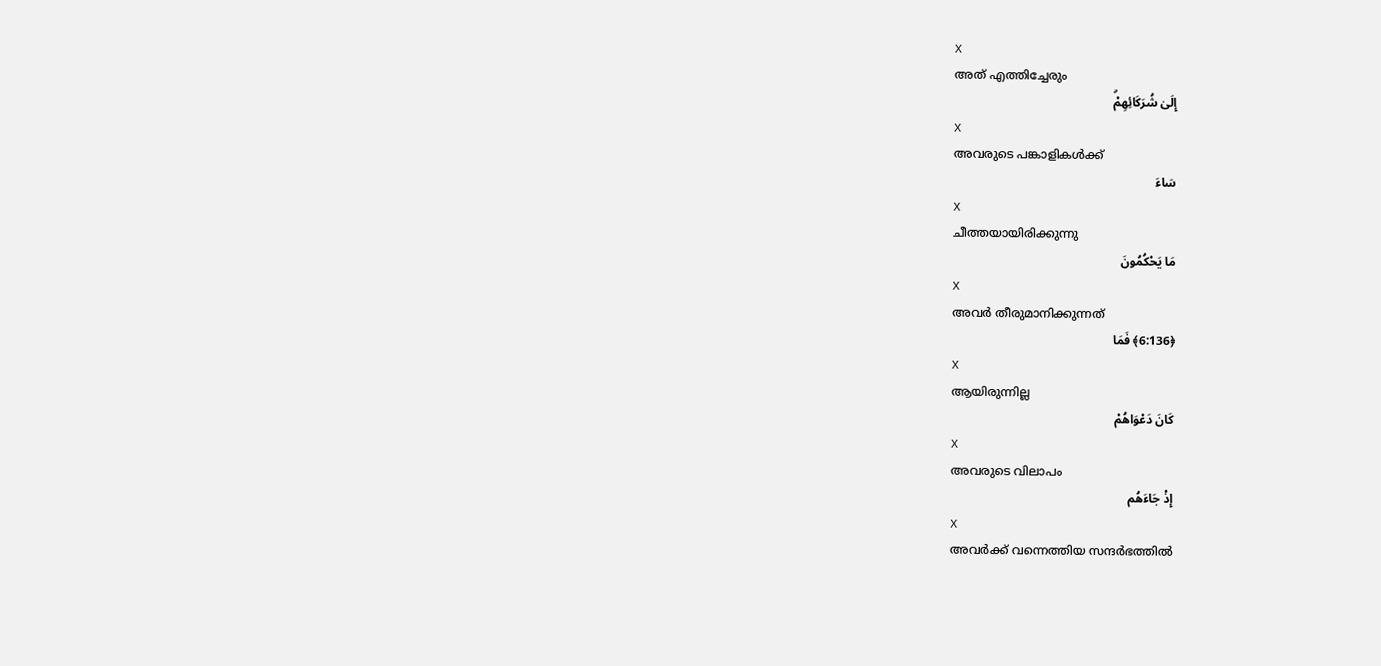X
അത് എത്തിച്ചേരും
إِلَىٰ شُرَكَائِهِمْۗ
X
അവരുടെ പങ്കാളികള്‍ക്ക്
سَاءَ
X
ചീത്തയായിരിക്കുന്നു
مَا يَحْكُمُونَ
X
അവര്‍ തീരുമാനിക്കുന്നത്
﴿6:136﴾ فَمَا
X
ആയിരുന്നില്ല
كَانَ دَعْوَاهُمْ
X
അവരുടെ വിലാപം
إِذْ جَاءَهُم
X
അവര്‍ക്ക് വന്നെത്തിയ സന്ദര്‍ഭത്തില്‍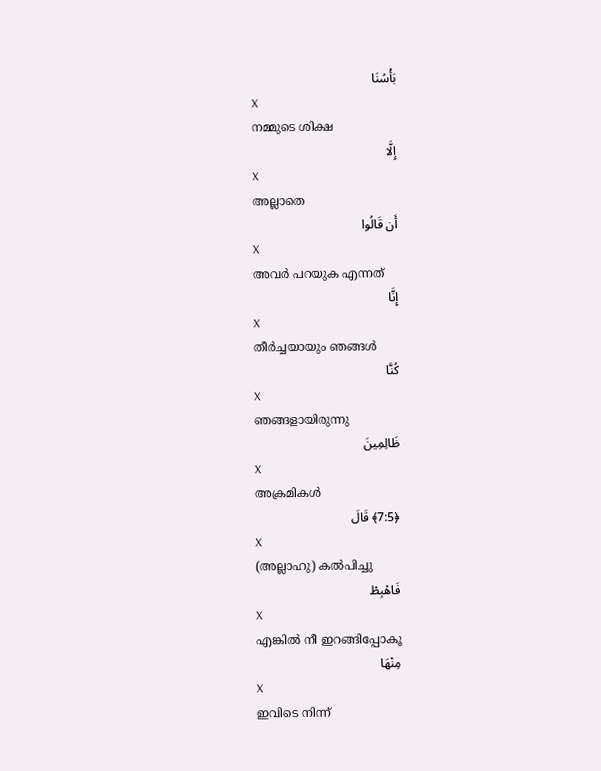بَأْسُنَا
X
നമ്മുടെ ശിക്ഷ
إِلَّا
X
അല്ലാതെ
أَن قَالُوا
X
അവര്‍ പറയുക എന്നത്
إِنَّا
X
തീര്‍ച്ചയായും ഞങ്ങള്‍
كُنَّا
X
ഞങ്ങളായിരുന്നു
ظَالِمِينَ
X
അക്രമികള്‍
﴿7:5﴾ قَالَ
X
(അല്ലാഹു) കല്‍പിച്ചു
فَاهْبِطْ
X
എങ്കില്‍ നീ ഇറങ്ങിപ്പോകൂ
مِنْهَا
X
ഇവിടെ നിന്ന്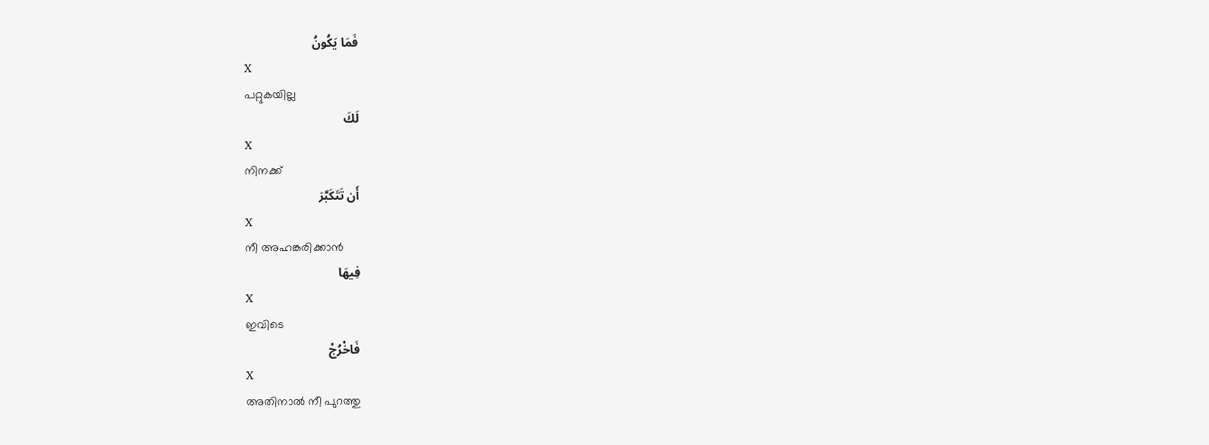فَمَا يَكُونُ
X
പറ്റുകയില്ല
لَكَ
X
നിനക്ക്
أَن تَتَكَبَّرَ
X
നീ അഹങ്കരിക്കാന്‍
فِيهَا
X
ഇവിടെ
فَاخْرُجْ
X
അതിനാല്‍ നീ പുറത്തു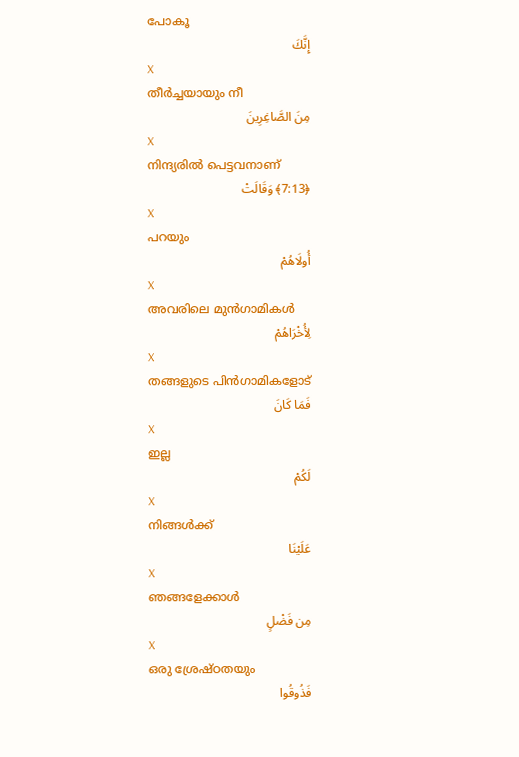പോകൂ
إِنَّكَ
X
തീര്‍ച്ചയായും നീ
مِنَ الصَّاغِرِينَ
X
നിന്ദ്യരില്‍ പെട്ടവനാണ്
﴿7:13﴾ وَقَالَتْ
X
പറയും
أُولَاهُمْ
X
അവരിലെ മുന്‍ഗാമികള്‍
لِأُخْرَاهُمْ
X
തങ്ങളുടെ പിന്‍ഗാമികളോട്
فَمَا كَانَ
X
ഇല്ല
لَكُمْ
X
നിങ്ങള്‍ക്ക്
عَلَيْنَا
X
ഞങ്ങളേക്കാള്‍
مِن فَضْلٍ
X
ഒരു ശ്രേഷ്ഠതയും
فَذُوقُوا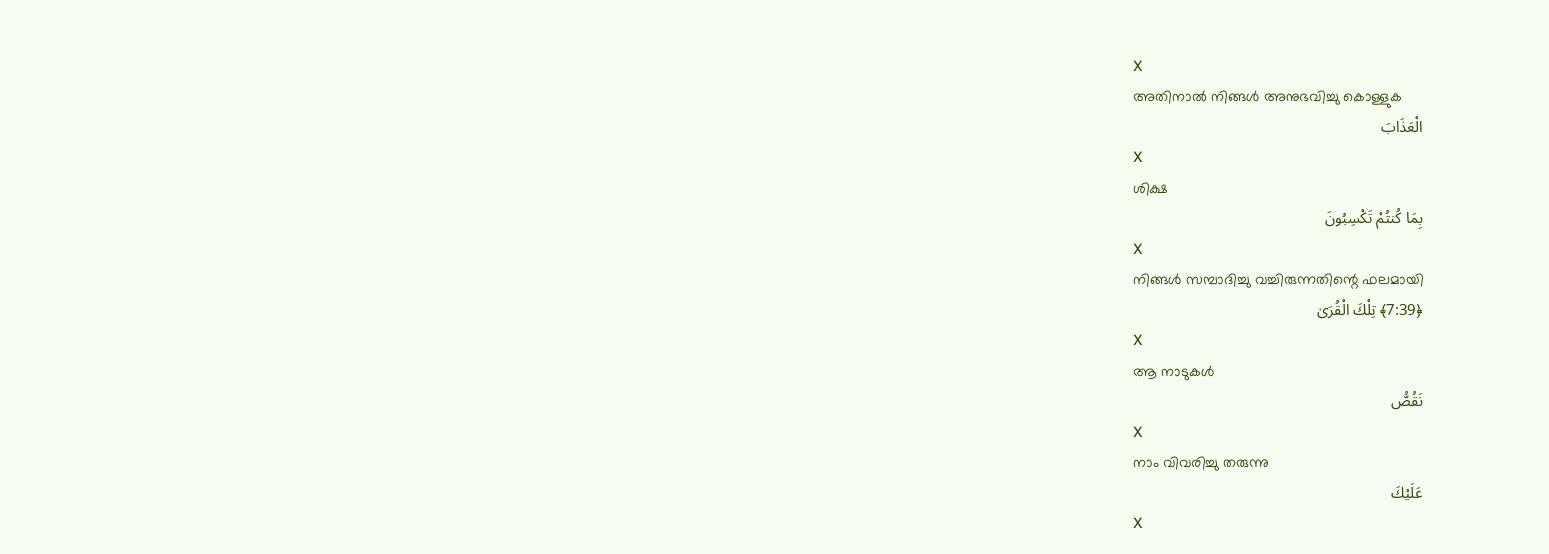X
അതിനാല്‍ നിങ്ങള്‍ അനുഭവിച്ചു കൊള്ളുക
الْعَذَابَ
X
ശിക്ഷ
بِمَا كُنتُمْ تَكْسِبُونَ
X
നിങ്ങള്‍ സമ്പാദിച്ചു വച്ചിരുന്നതിന്റെ ഫലമായി
﴿7:39﴾ تِلْكَ الْقُرَىٰ
X
ആ നാടുകള്‍
نَقُصُّ
X
നാം വിവരിച്ചു തരുന്നു
عَلَيْكَ
X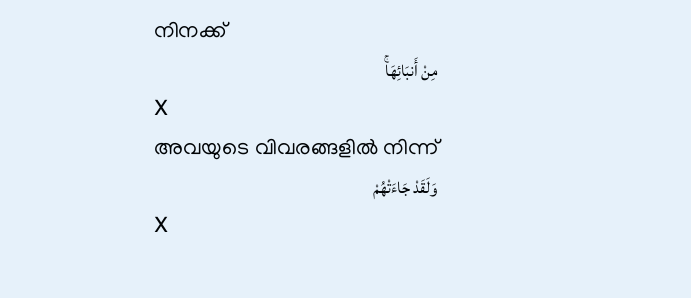നിനക്ക്
مِنْ أَنبَائِهَاۚ
X
അവയുടെ വിവരങ്ങളില്‍ നിന്ന്
وَلَقَدْ جَاءَتْهُمْ
X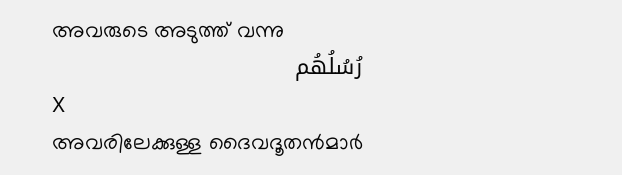അവരുടെ അടുത്ത് വന്നു
رُسُلُهُم
X
അവരിലേക്കുള്ള ദൈവദൂതന്‍മാര്‍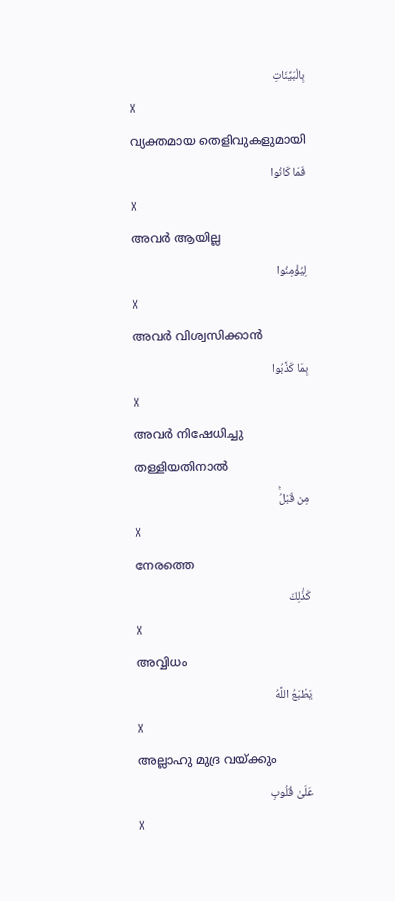بِالْبَيِّنَاتِ
X
വ്യക്തമായ തെളിവുകളുമായി
فَمَا كَانُوا
X
അവര്‍ ആയില്ല
لِيُؤْمِنُوا
X
അവര്‍ വിശ്വസിക്കാന്‍
بِمَا كَذَّبُوا
X
അവര്‍ നിഷേധിച്ചു തള്ളിയതിനാല്‍
مِن قَبْلُۚ
X
നേരത്തെ
كَذَٰلِكَ
X
അവ്വിധം
يَطْبَعُ اللَّهُ
X
അല്ലാഹു മുദ്ര വയ്ക്കും
عَلَىٰ قُلُوبِ
X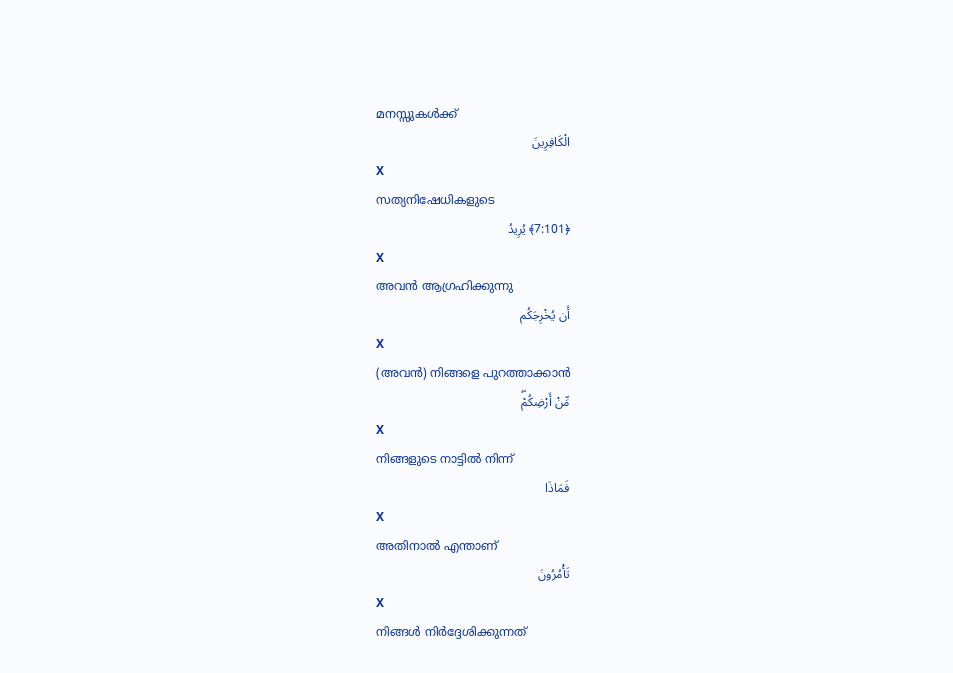മനസ്സുകള്‍ക്ക്
الْكَافِرِينَ
X
സത്യനിഷേധികളുടെ
﴿7:101﴾ يُرِيدُ
X
അവന്‍ ആഗ്രഹിക്കുന്നു
أَن يُخْرِجَكُم
X
(അവന്‍) നിങ്ങളെ പുറത്താക്കാന്‍
مِّنْ أَرْضِكُمْۖ
X
നിങ്ങളുടെ നാട്ടില്‍ നിന്ന്
فَمَاذَا
X
അതിനാല്‍ എന്താണ്
تَأْمُرُونَ
X
നിങ്ങള്‍ നിര്‍ദ്ദേശിക്കുന്നത്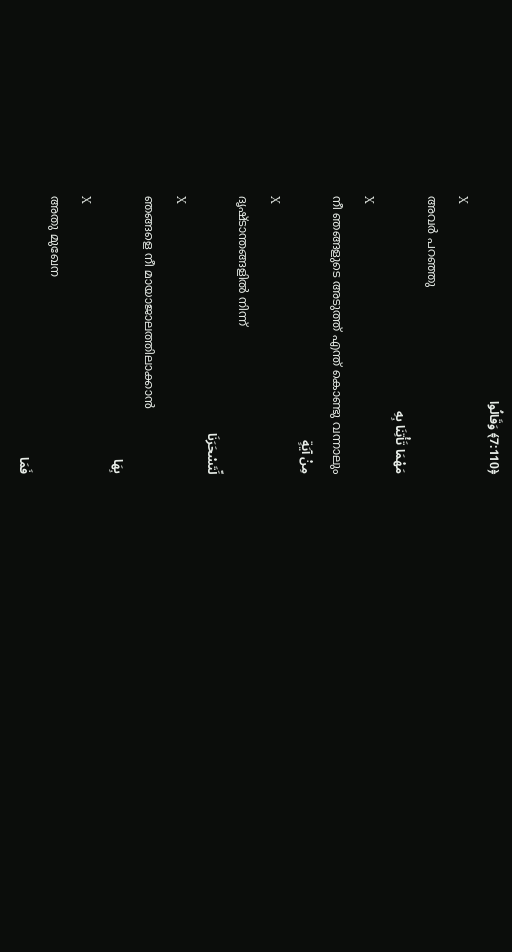﴿7:110﴾ وَقَالُوا
X
അവര്‍ പറഞ്ഞു
مَهْمَا تَأْتِنَا بِهِ
X
നീ ഞങ്ങളുടെ അടുത്ത് എന്ത് കൊണ്ടു വന്നാലും
مِنْ آيَةٍ
X
ദൃഷ്ടാന്തങ്ങളില്‍ നിന്ന്
لِّتَسْحَرَنَا
X
ഞങ്ങളെ നീ മായാജാലത്തിലാക്കാന്‍
بِهَا
X
അതു മുഖേന
فَمَا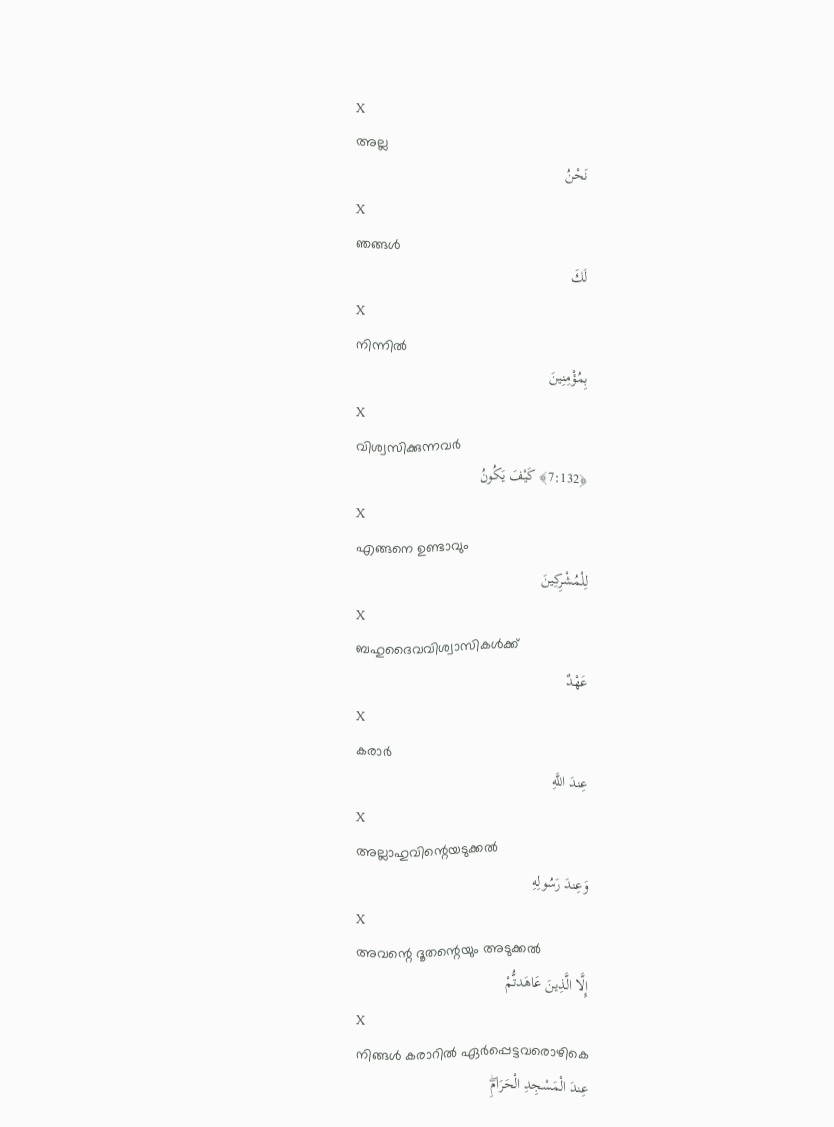X
അല്ല
نَحْنُ
X
ഞങ്ങള്‍
لَكَ
X
നിന്നില്‍
بِمُؤْمِنِينَ
X
വിശ്വസിക്കുന്നവര്‍
﴿7:132﴾ كَيْفَ يَكُونُ
X
എങ്ങനെ ഉണ്ടാവും
لِلْمُشْرِكِينَ
X
ബഹുദൈവവിശ്വാസികള്‍ക്ക്
عَهْدٌ
X
കരാര്‍
عِندَ اللَّهِ
X
അല്ലാഹുവിന്റെയടുക്കല്‍
وَعِندَ رَسُولِهِ
X
അവന്റെ ദൂതന്റെയും അടുക്കല്‍
إِلَّا الَّذِينَ عَاهَدتُّمْ
X
നിങ്ങള്‍ കരാറില്‍ ഏര്‍പ്പെട്ടവരൊഴികെ
عِندَ الْمَسْجِدِ الْحَرَامِۖ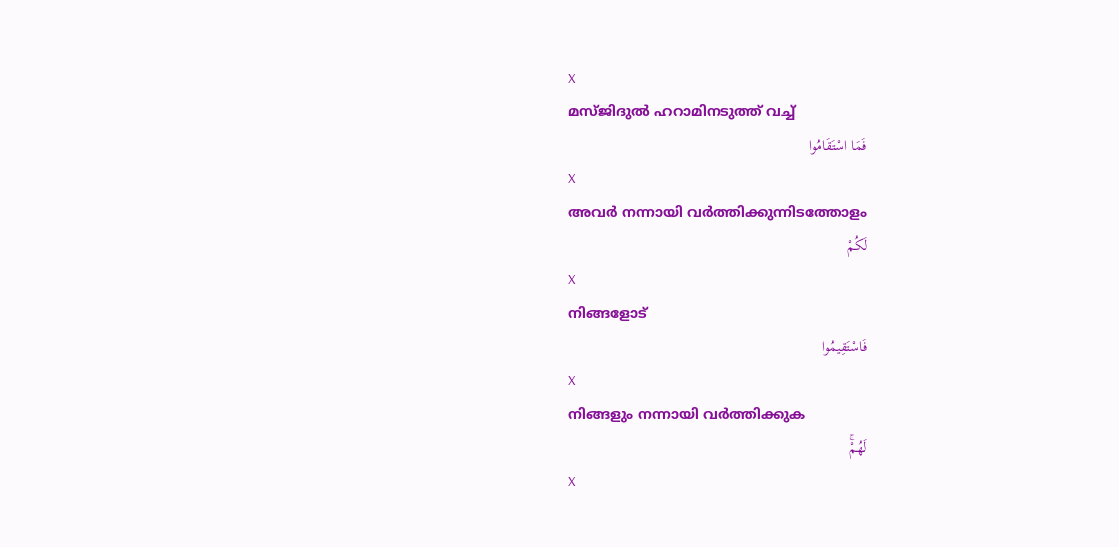X
മസ്ജിദുല്‍ ഹറാമിനടുത്ത് വച്ച്
فَمَا اسْتَقَامُوا
X
അവര്‍ നന്നായി വര്‍ത്തിക്കുന്നിടത്തോളം
لَكُمْ
X
നിങ്ങളോട്
فَاسْتَقِيمُوا
X
നിങ്ങളും നന്നായി വര്‍ത്തിക്കുക
لَهُمْۚ
X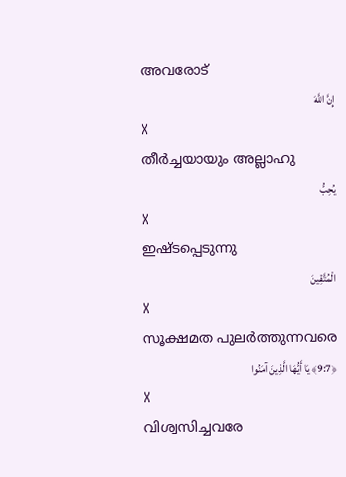അവരോട്
إِنَّ اللَّهَ
X
തീര്‍ച്ചയായും അല്ലാഹു
يُحِبُّ
X
ഇഷ്ടപ്പെടുന്നു
الْمُتَّقِينَ
X
സൂക്ഷമത പുലര്‍ത്തുന്നവരെ
﴿9:7﴾ يَا أَيُّهَا الَّذِينَ آمَنُوا
X
വിശ്വസിച്ചവരേ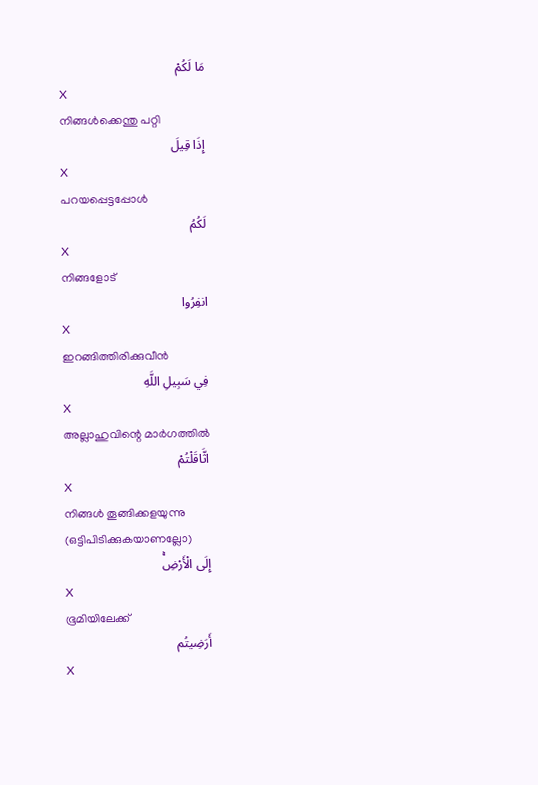مَا لَكُمْ
X
നിങ്ങള്‍ക്കെന്തു പറ്റി
إِذَا قِيلَ
X
പറയപ്പെട്ടപ്പോള്‍
لَكُمُ
X
നിങ്ങളോട്
انفِرُوا
X
ഇറങ്ങിത്തിരിക്കുവീന്‍
فِي سَبِيلِ اللَّهِ
X
അല്ലാഹുവിന്റെ മാര്‍ഗത്തില്‍
اثَّاقَلْتُمْ
X
നിങ്ങള്‍ തൂങ്ങിക്കളയുന്നു (ഒട്ടിപിടിക്കുകയാണല്ലോ)
إِلَى الْأَرْضِۚ
X
ഭൂമിയിലേക്ക്
أَرَضِيتُم
X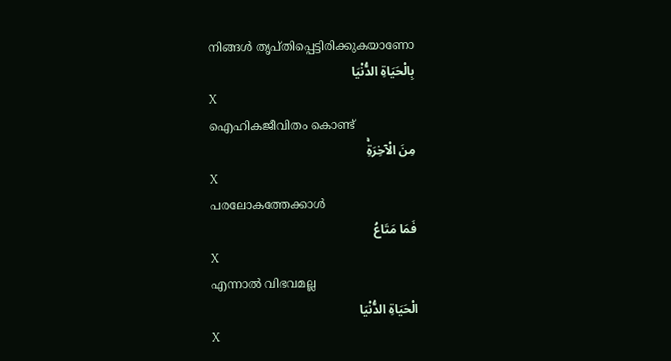നിങ്ങള്‍ തൃപ്തിപ്പെട്ടിരിക്കുകയാണോ
بِالْحَيَاةِ الدُّنْيَا
X
ഐഹികജീവിതം കൊണ്ട്
مِنَ الْآخِرَةِۚ
X
പരലോകത്തേക്കാള്‍
فَمَا مَتَاعُ
X
എന്നാല്‍ വിഭവമല്ല
الْحَيَاةِ الدُّنْيَا
X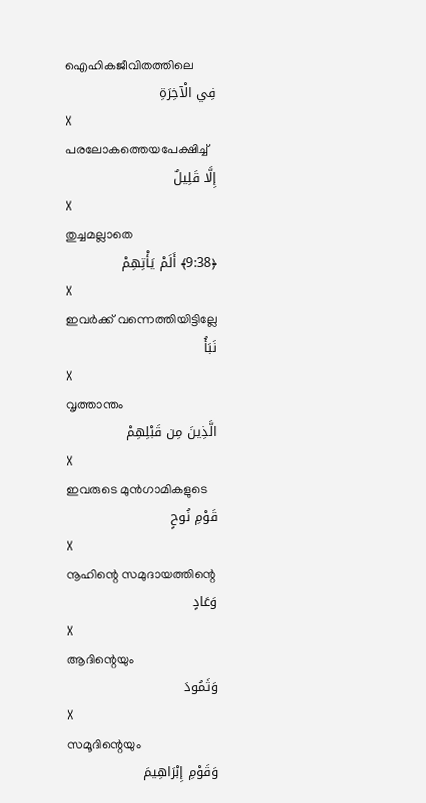ഐഹികജീവിതത്തിലെ
فِي الْآخِرَةِ
X
പരലോകത്തെയപേക്ഷിച്ച്
إِلَّا قَلِيلٌ
X
തുച്ചമല്ലാതെ
﴿9:38﴾ أَلَمْ يَأْتِهِمْ
X
ഇവര്‍ക്ക് വന്നെത്തിയിട്ടില്ലേ
نَبَأُ
X
വൃത്താന്തം
الَّذِينَ مِن قَبْلِهِمْ
X
ഇവരുടെ മുന്‍ഗാമികളുടെ
قَوْمِ نُوحٍ
X
നൂഹിന്റെ സമുദായത്തിന്റെ
وَعَادٍ
X
ആദിന്റെയും
وَثَمُودَ
X
സമൂദിന്റെയും
وَقَوْمِ إِبْرَاهِيمَ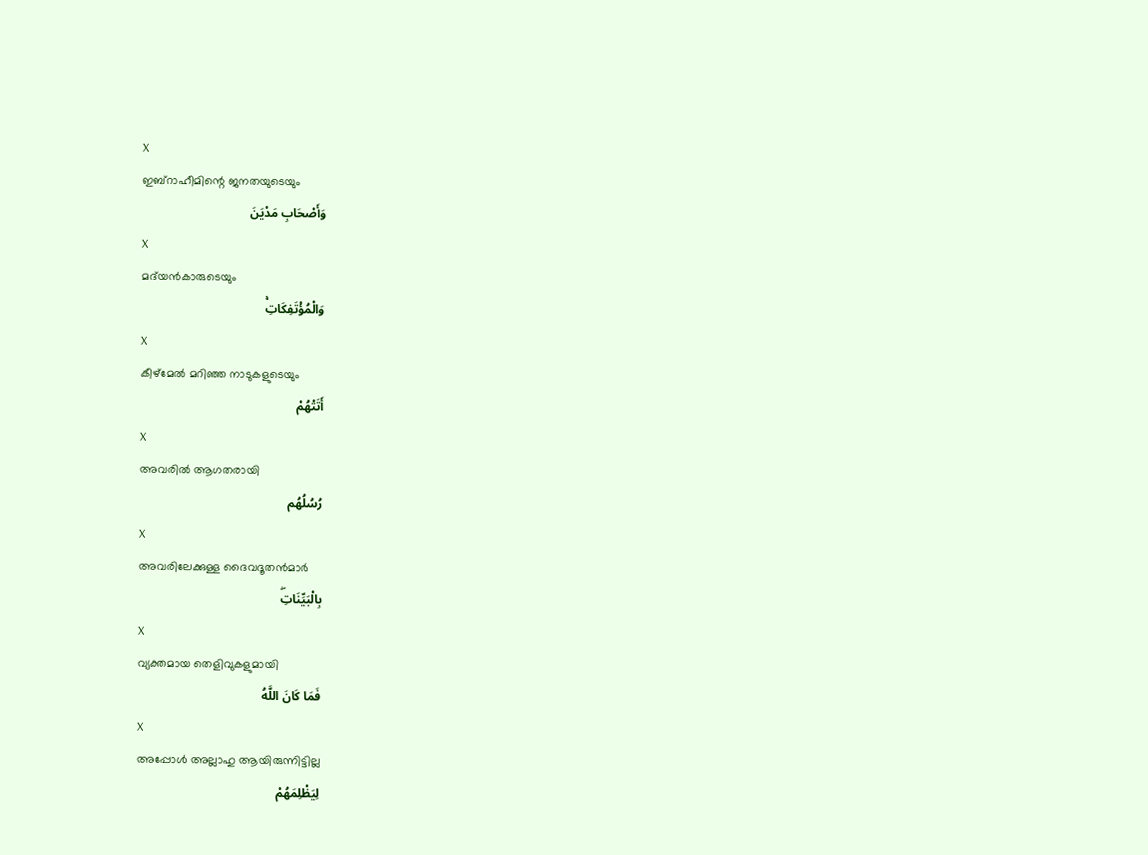X
ഇബ്റാഹീമിന്റെ ജനതയുടെയും
وَأَصْحَابِ مَدْيَنَ
X
മദ്‌യന്‍കാരുടെയും
وَالْمُؤْتَفِكَاتِۚ
X
കീഴ്മേല്‍ മറിഞ്ഞ നാടുകളുടെയും
أَتَتْهُمْ
X
അവരില്‍ ആഗതരായി
رُسُلُهُم
X
അവരിലേക്കുള്ള ദൈവദൂതന്‍മാര്‍
بِالْبَيِّنَاتِۖ
X
വ്യക്തമായ തെളിവുകളുമായി
فَمَا كَانَ اللَّهُ
X
അപ്പോള്‍ അല്ലാഹു ആയിരുന്നിട്ടില്ല
لِيَظْلِمَهُمْ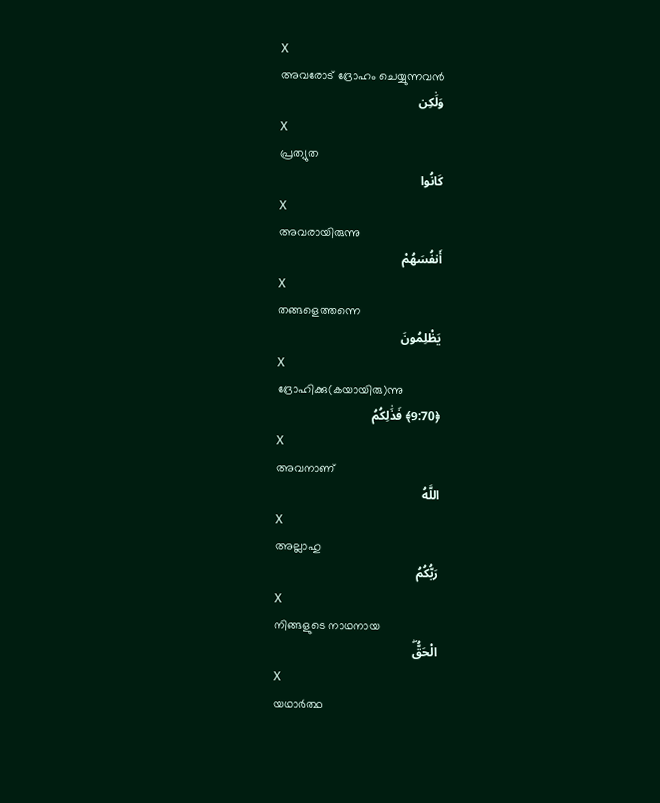X
അവരോട് ദ്രോഹം ചെയ്യുന്നവന്‍
وَلَٰكِن
X
പ്രത്യുത
كَانُوا
X
അവരായിരുന്നു
أَنفُسَهُمْ
X
തങ്ങളെത്തന്നെ
يَظْلِمُونَ
X
ദ്രോഹിക്കു(കയായിരു)ന്നു
﴿9:70﴾ فَذَٰلِكُمُ
X
അവനാണ്
اللَّهُ
X
അല്ലാഹു
رَبُّكُمُ
X
നിങ്ങളുടെ നാഥനായ
الْحَقُّۖ
X
യഥാര്‍ത്ഥ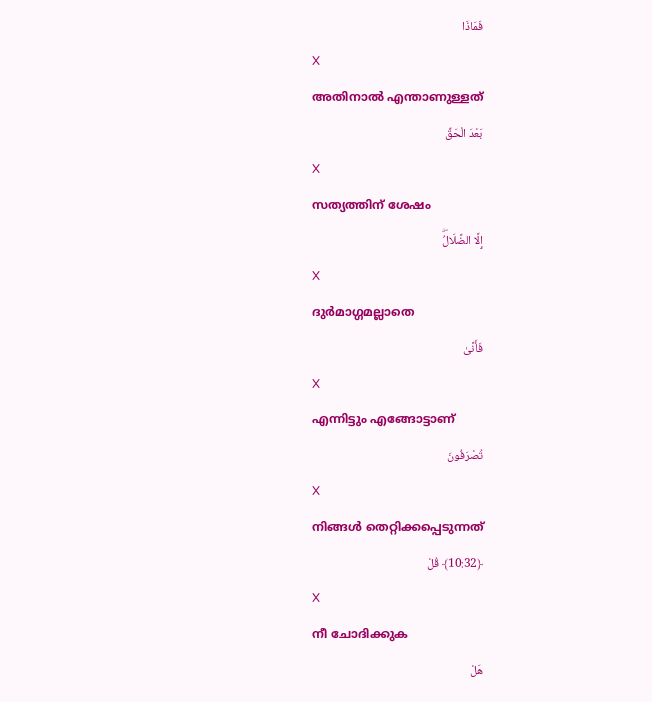فَمَاذَا
X
അതിനാല്‍ എന്താണുള്ളത്
بَعْدَ الْحَقِّ
X
സത്യത്തിന് ശേഷം
إِلَّا الضَّلَالُۖ
X
ദുര്‍മാഗ്ഗമല്ലാതെ
فَأَنَّىٰ
X
എന്നിട്ടും എങ്ങോട്ടാണ്
تُصْرَفُونَ
X
നിങ്ങള്‍ തെറ്റിക്കപ്പെടുന്നത്
﴿10:32﴾ قُلْ
X
നീ ചോദിക്കുക
هَلْ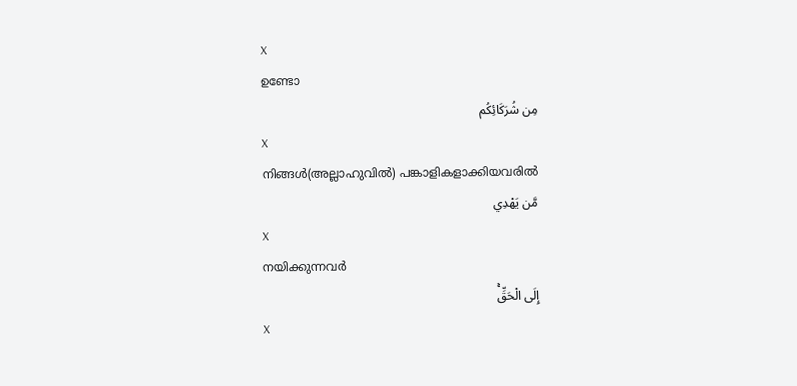X
ഉണ്ടോ
مِن شُرَكَائِكُم
X
നിങ്ങള്‍(അല്ലാഹുവില്‍) പങ്കാളികളാക്കിയവരില്‍
مَّن يَهْدِي
X
നയിക്കുന്നവര്‍
إِلَى الْحَقِّۚ
X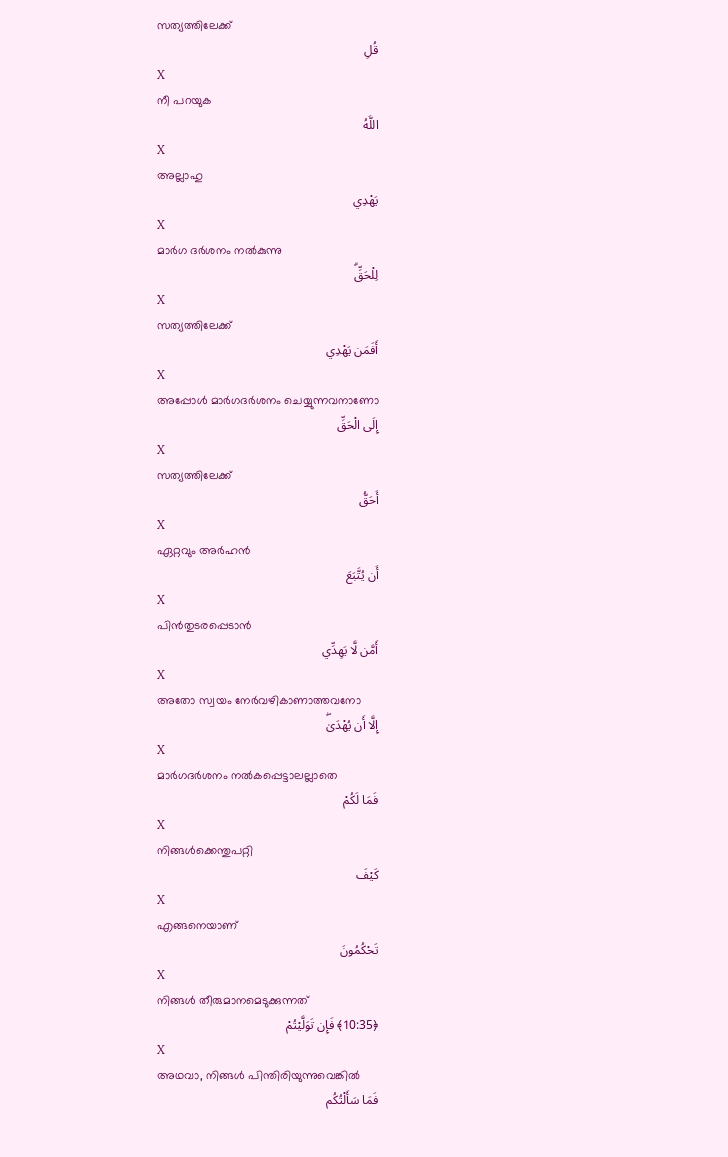സത്യത്തിലേക്ക്
قُلِ
X
നീ പറയുക
اللَّهُ
X
അല്ലാഹു
يَهْدِي
X
മാര്‍ഗ ദര്‍ശനം നല്‍കുന്നു
لِلْحَقِّۗ
X
സത്യത്തിലേക്ക്
أَفَمَن يَهْدِي
X
അപ്പോള്‍ മാര്‍ഗദര്‍ശനം ചെയ്യുന്നവനാണോ
إِلَى الْحَقِّ
X
സത്യത്തിലേക്ക്
أَحَقُّ
X
ഏറ്റവും അര്‍ഹന്‍
أَن يُتَّبَعَ
X
പിന്‍തുടരപ്പെടാന്‍
أَمَّن لَّا يَهِدِّي
X
അതോ സ്വയം നേര്‍വഴികാണാത്തവനോ
إِلَّا أَن يُهْدَىٰۖ
X
മാര്‍ഗദര്‍ശനം നല്‍കപ്പെട്ടാലല്ലാതെ
فَمَا لَكُمْ
X
നിങ്ങള്‍ക്കെന്തുപറ്റി
كَيْفَ
X
എങ്ങനെയാണ്
تَحْكُمُونَ
X
നിങ്ങള്‍ തീരുമാനമെടുക്കുന്നത്
﴿10:35﴾ فَإِن تَوَلَّيْتُمْ
X
അഥവാ, നിങ്ങള്‍ പിന്തിരിയുന്നുവെങ്കില്‍
فَمَا سَأَلْتُكُم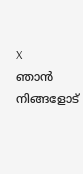X
ഞാന്‍ നിങ്ങളോട്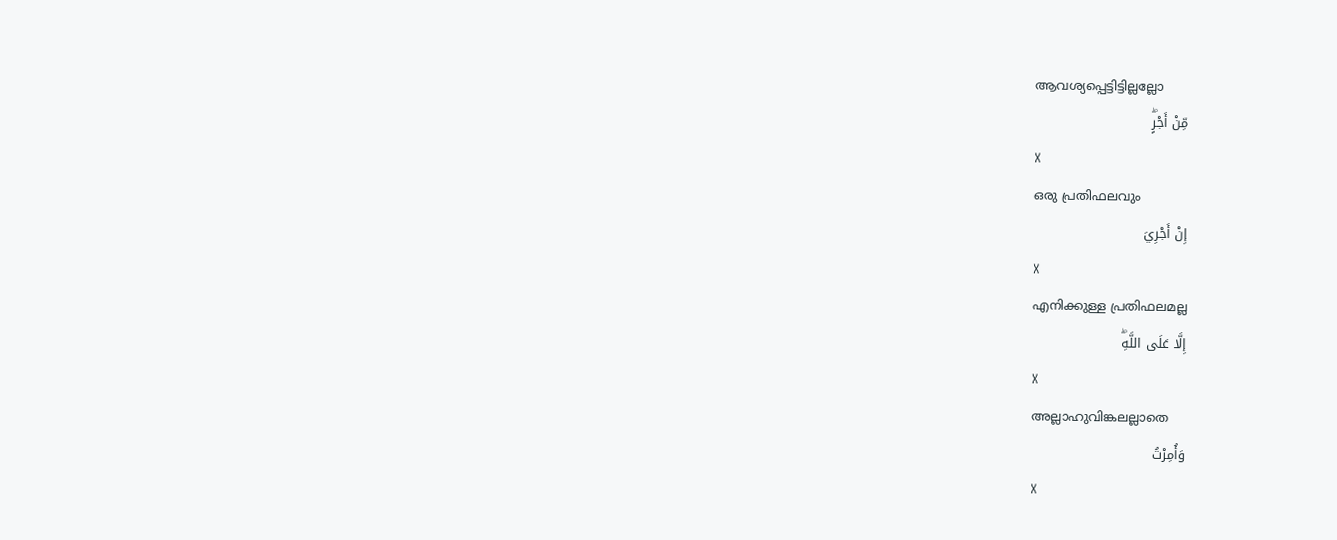ആവശ്യപ്പെട്ടിട്ടില്ലല്ലോ
مِّنْ أَجْرٍۖ
X
ഒരു പ്രതിഫലവും
إِنْ أَجْرِيَ
X
എനിക്കുള്ള പ്രതിഫലമല്ല
إِلَّا عَلَى اللَّهِۖ
X
അല്ലാഹുവിങ്കലല്ലാതെ
وَأُمِرْتُ
X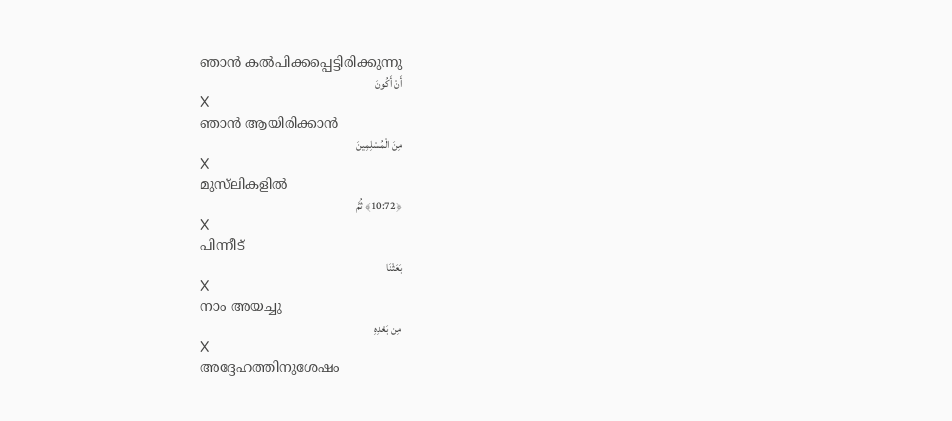ഞാന്‍ കല്‍പിക്കപ്പെട്ടിരിക്കുന്നു
أَنْ أَكُونَ
X
ഞാന്‍ ആയിരിക്കാന്‍
مِنَ الْمُسْلِمِينَ
X
മുസ്‌ലികളില്‍
﴿10:72﴾ ثُمَّ
X
പിന്നീട്
بَعَثْنَا
X
നാം അയച്ചു
مِن بَعْدِهِ
X
അദ്ദേഹത്തിനുശേഷം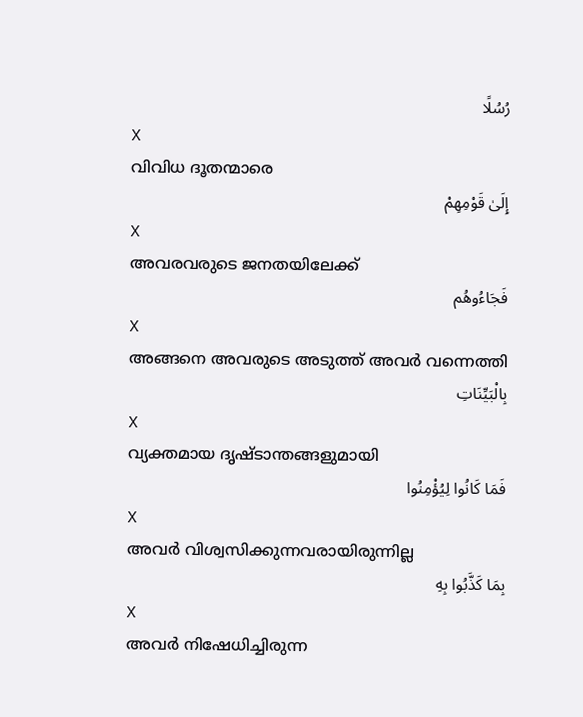رُسُلًا
X
വിവിധ ദൂതന്മാരെ
إِلَىٰ قَوْمِهِمْ
X
അവരവരുടെ ജനതയിലേക്ക്
فَجَاءُوهُم
X
അങ്ങനെ അവരുടെ അടുത്ത് അവര്‍ വന്നെത്തി
بِالْبَيِّنَاتِ
X
വ്യക്തമായ ദൃഷ്ടാന്തങ്ങളുമായി
فَمَا كَانُوا لِيُؤْمِنُوا
X
അവര്‍ വിശ്വസിക്കുന്നവരായിരുന്നില്ല
بِمَا كَذَّبُوا بِهِ
X
അവര്‍ നിഷേധിച്ചിരുന്ന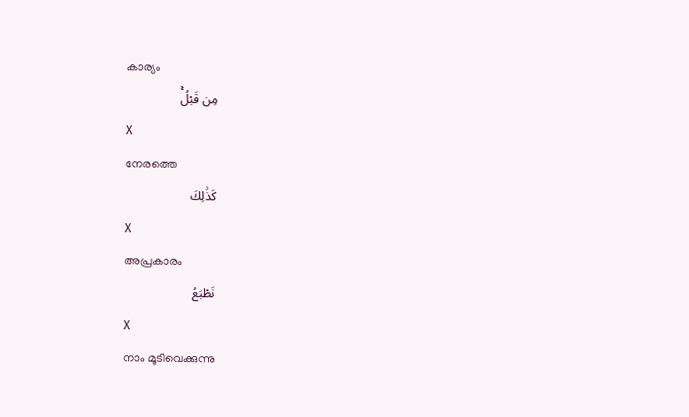കാര്യം
مِن قَبْلُۚ
X
നേരത്തെ
كَذَٰلِكَ
X
അപ്രകാരം
نَطْبَعُ
X
നാം മൂടിവെക്കുന്നു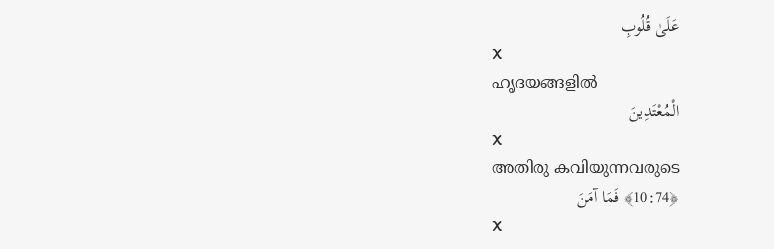عَلَىٰ قُلُوبِ
X
ഹൃദയങ്ങളില്‍
الْمُعْتَدِينَ
X
അതിരു കവിയുന്നവരുടെ
﴿10:74﴾ فَمَا آمَنَ
X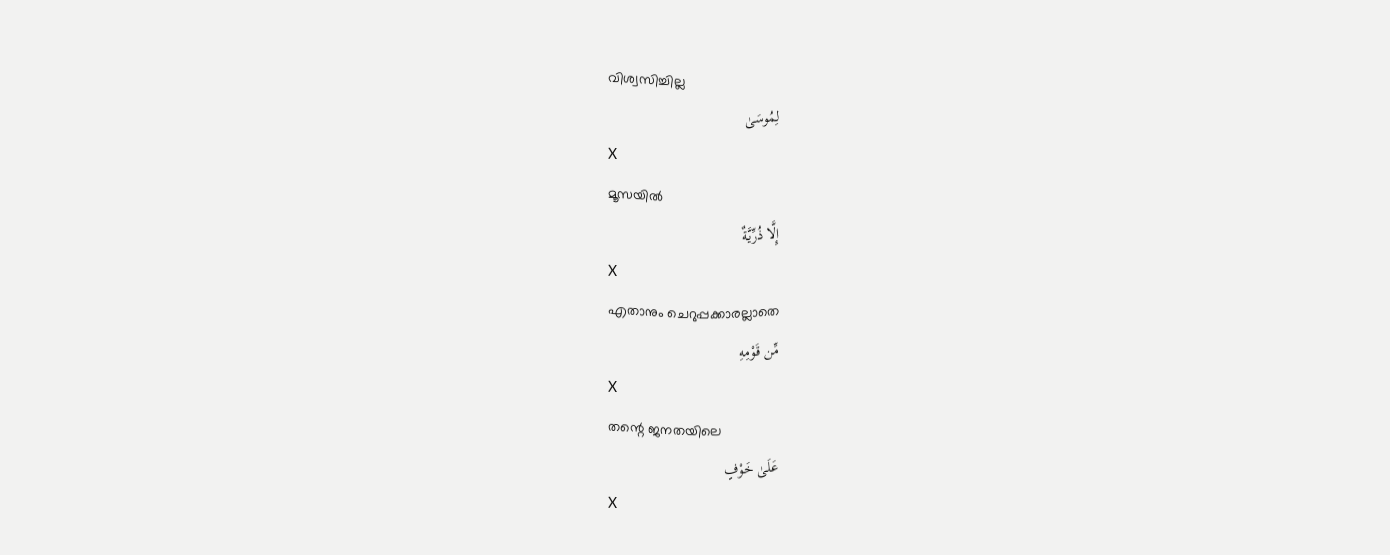വിശ്വസിച്ചില്ല
لِمُوسَىٰ
X
മൂസയില്‍
إِلَّا ذُرِّيَّةٌ
X
എതാനും ചെറുപ്പക്കാരല്ലാതെ
مِّن قَوْمِهِ
X
തന്റെ ജനതയിലെ
عَلَىٰ خَوْفٍ
X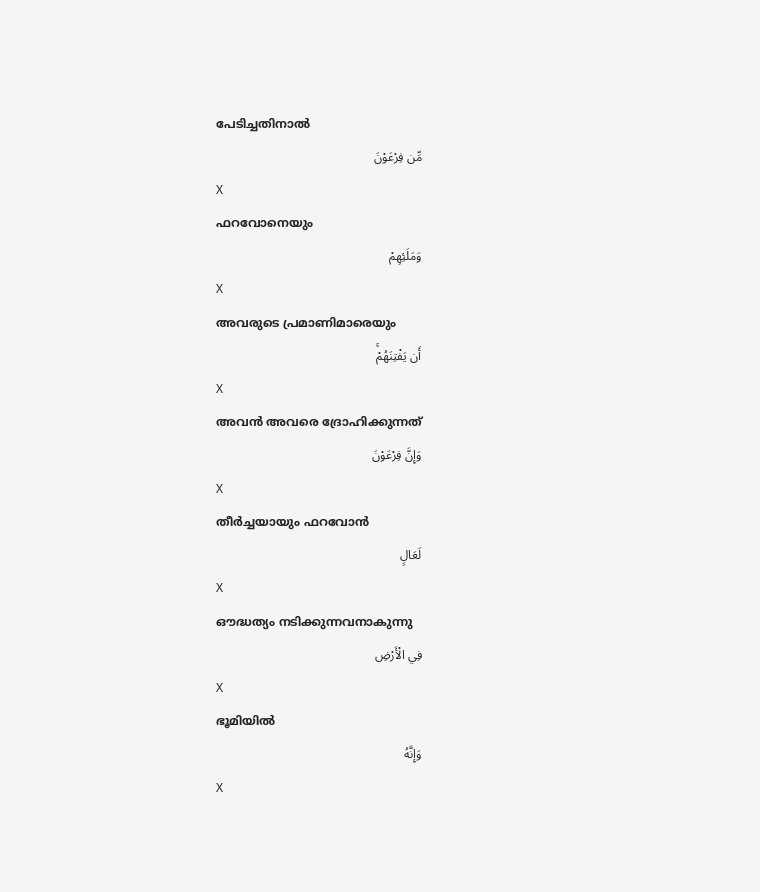പേടിച്ചതിനാല്‍
مِّن فِرْعَوْنَ
X
ഫറവോനെയും
وَمَلَئِهِمْ
X
അവരുടെ പ്രമാണിമാരെയും
أَن يَفْتِنَهُمْۚ
X
അവന്‍ അവരെ ദ്രോഹിക്കുന്നത്
وَإِنَّ فِرْعَوْنَ
X
തീര്‍ച്ചയായും ഫറവോന്‍
لَعَالٍ
X
ഔദ്ധത്യം നടിക്കുന്നവനാകുന്നു
فِي الْأَرْضِ
X
ഭൂമിയില്‍
وَإِنَّهُ
X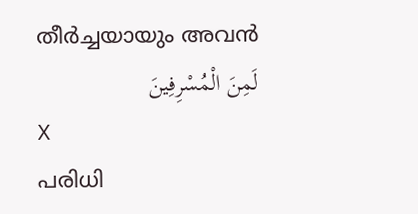തീര്‍ച്ചയായും അവന്‍
لَمِنَ الْمُسْرِفِينَ
X
പരിധി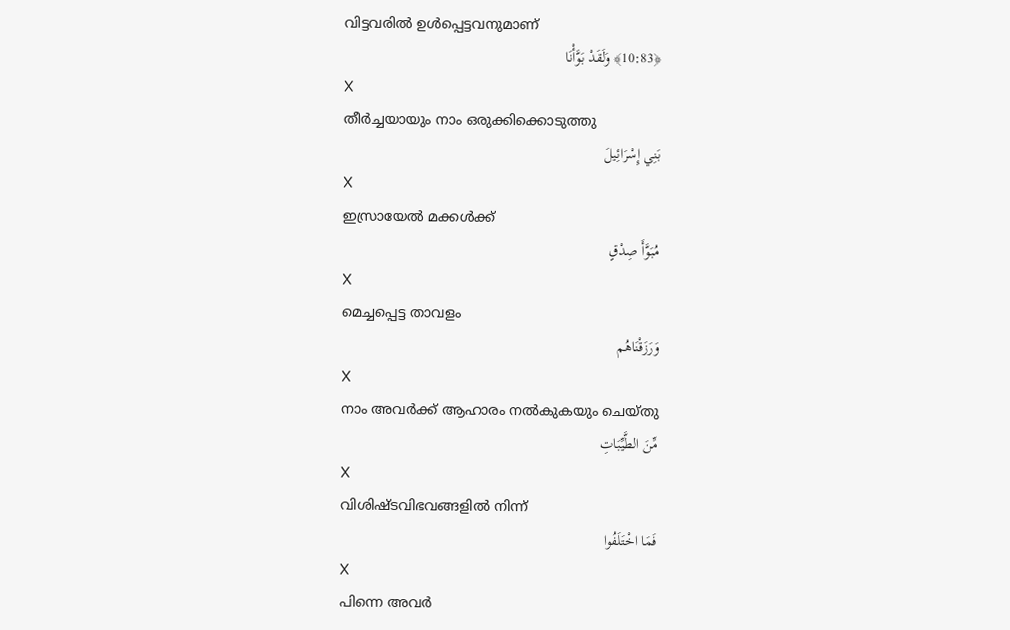വിട്ടവരില്‍ ഉള്‍പ്പെട്ടവനുമാണ്
﴿10:83﴾ وَلَقَدْ بَوَّأْنَا
X
തീര്‍ച്ചയായും നാം ഒരുക്കിക്കൊടുത്തു
بَنِي إِسْرَائِيلَ
X
ഇസ്രായേല്‍ മക്കള്‍ക്ക്
مُبَوَّأَ صِدْقٍ
X
മെച്ചപ്പെട്ട താവളം
وَرَزَقْنَاهُم
X
നാം അവര്‍ക്ക് ആഹാരം നല്‍കുകയും ചെയ്തു
مِّنَ الطَّيِّبَاتِ
X
വിശിഷ്ടവിഭവങ്ങളില്‍ നിന്ന്
فَمَا اخْتَلَفُوا
X
പിന്നെ അവര്‍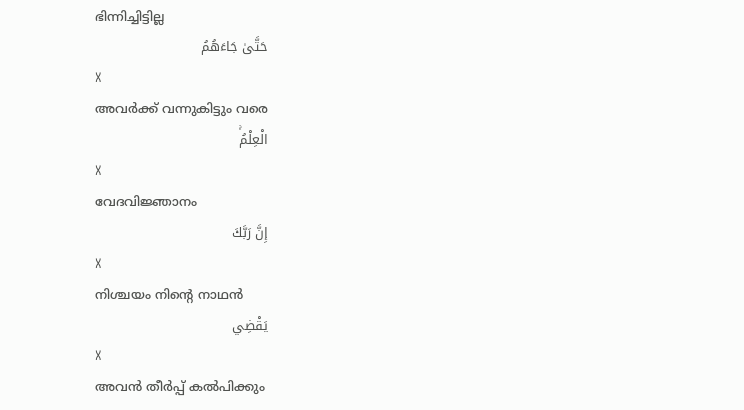ഭിന്നിച്ചിട്ടില്ല
حَتَّىٰ جَاءَهُمُ
X
അവര്‍ക്ക് വന്നുകിട്ടും വരെ
الْعِلْمُۚ
X
വേദവിജ്ഞാനം
إِنَّ رَبَّكَ
X
നിശ്ചയം നിന്റെ നാഥന്‍
يَقْضِي
X
അവന്‍ തീര്‍പ്പ് കല്‍പിക്കും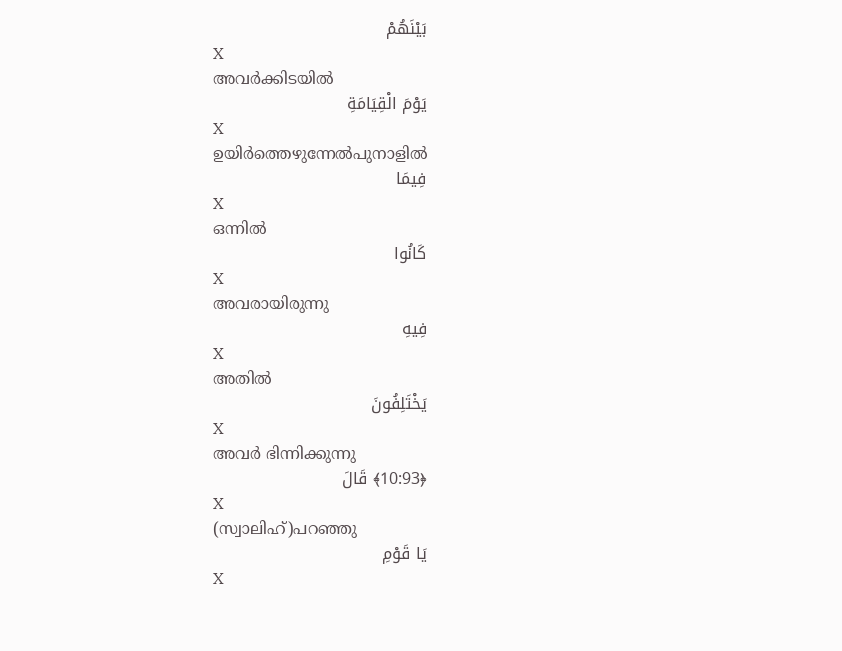بَيْنَهُمْ
X
അവര്‍ക്കിടയില്‍
يَوْمَ الْقِيَامَةِ
X
ഉയിര്‍ത്തെഴുന്നേല്‍പുനാളില്‍
فِيمَا
X
ഒന്നില്‍
كَانُوا
X
അവരായിരുന്നു
فِيهِ
X
അതില്‍
يَخْتَلِفُونَ
X
അവര്‍ ഭിന്നിക്കുന്നു
﴿10:93﴾ قَالَ
X
(സ്വാലിഹ്)പറഞ്ഞു
يَا قَوْمِ
X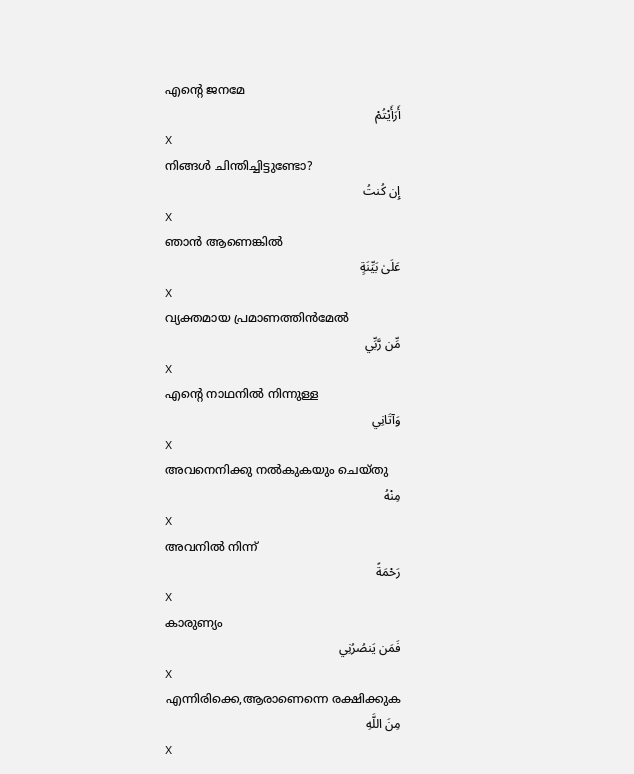എന്റെ ജനമേ
أَرَأَيْتُمْ
X
നിങ്ങള്‍ ചിന്തിച്ചിട്ടുണ്ടോ?
إِن كُنتُ
X
ഞാന്‍ ആണെങ്കില്‍
عَلَىٰ بَيِّنَةٍ
X
വ്യക്തമായ പ്രമാണത്തിന്‍മേല്‍
مِّن رَّبِّي
X
എന്റെ നാഥനില്‍ നിന്നുള്ള
وَآتَانِي
X
അവനെനിക്കു നല്‍കുകയും ചെയ്തു
مِنْهُ
X
അവനില്‍ നിന്ന്
رَحْمَةً
X
കാരുണ്യം
فَمَن يَنصُرُنِي
X
എന്നിരിക്കെ,ആരാണെന്നെ രക്ഷിക്കുക
مِنَ اللَّهِ
X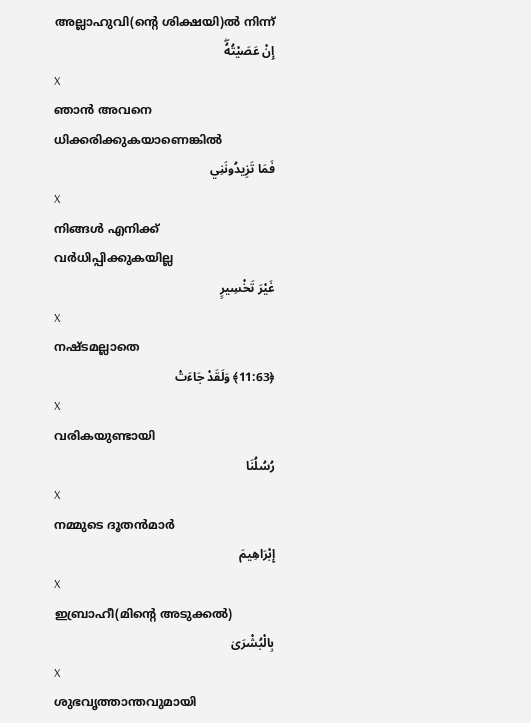അല്ലാഹുവി(ന്റെ ശിക്ഷയി)ല്‍ നിന്ന്
إِنْ عَصَيْتُهُۖ
X
ഞാന്‍ അവനെ ധിക്കരിക്കുകയാണെങ്കില്‍
فَمَا تَزِيدُونَنِي
X
നിങ്ങള്‍ എനിക്ക് വര്‍ധിപ്പിക്കുകയില്ല
غَيْرَ تَخْسِيرٍ
X
നഷ്ടമല്ലാതെ
﴿11:63﴾ وَلَقَدْ جَاءَتْ
X
വരികയുണ്ടായി
رُسُلُنَا
X
നമ്മുടെ ദൂതന്‍മാര്‍
إِبْرَاهِيمَ
X
ഇബ്രാഹീ(മിന്റെ അടുക്കല്‍)
بِالْبُشْرَىٰ
X
ശുഭവൃത്താന്തവുമായി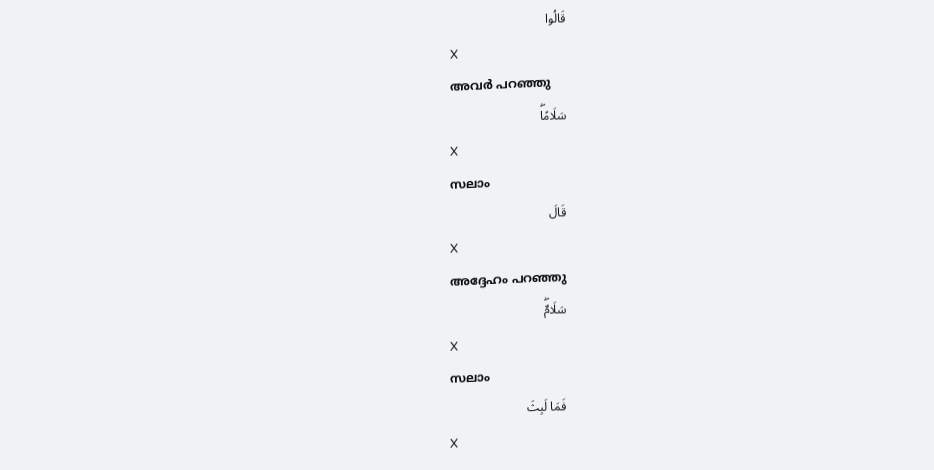قَالُوا
X
അവര്‍ പറഞ്ഞു
سَلَامًاۖ
X
സലാം
قَالَ
X
അദ്ദേഹം പറഞ്ഞു
سَلَامٌۖ
X
സലാം
فَمَا لَبِثَ
X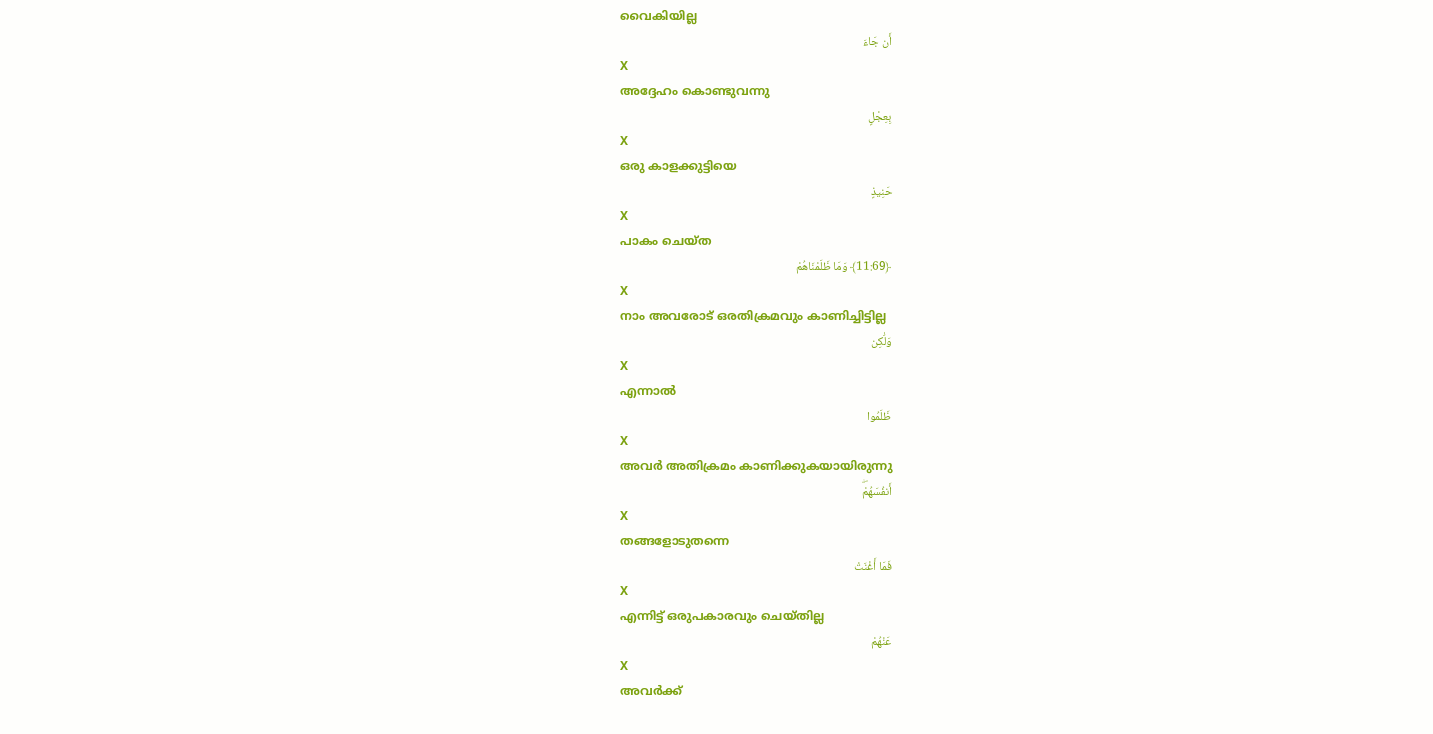വൈകിയില്ല
أَن جَاءَ
X
അദ്ദേഹം കൊണ്ടുവന്നു
بِعِجْلٍ
X
ഒരു കാളക്കുട്ടിയെ
حَنِيذٍ
X
പാകം ചെയ്ത
﴿11:69﴾ وَمَا ظَلَمْنَاهُمْ
X
നാം അവരോട് ഒരതിക്രമവും കാണിച്ചിട്ടില്ല
وَلَٰكِن
X
എന്നാല്‍
ظَلَمُوا
X
അവര്‍ അതിക്രമം കാണിക്കുകയായിരുന്നു
أَنفُسَهُمْۖ
X
തങ്ങളോടുതന്നെ
فَمَا أَغْنَتْ
X
എന്നിട്ട് ഒരുപകാരവും ചെയ്തില്ല
عَنْهُمْ
X
അവര്‍ക്ക്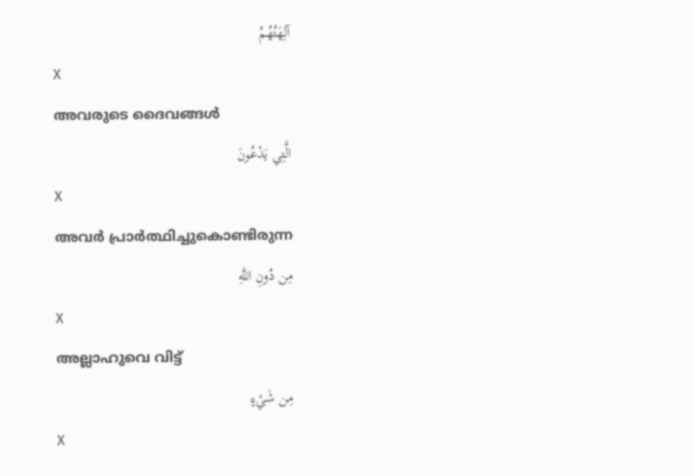آلِهَتُهُمُ
X
അവരുടെ ദൈവങ്ങള്‍
الَّتِي يَدْعُونَ
X
അവര്‍ പ്രാര്‍ത്ഥിച്ചുകൊണ്ടിരുന്ന
مِن دُونِ اللَّهِ
X
അല്ലാഹുവെ വിട്ട്
مِن شَيْءٍ
X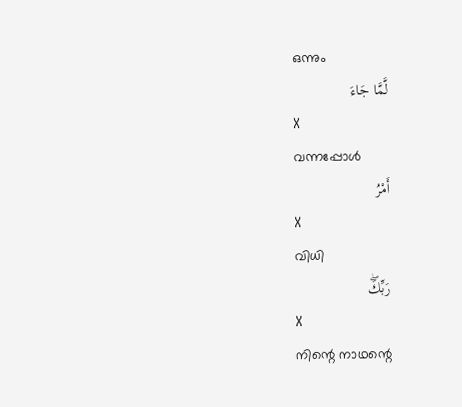ഒന്നും
لَّمَّا جَاءَ
X
വന്നപ്പോള്‍
أَمْرُ
X
വിധി
رَبِّكَۖ
X
നിന്റെ നാഥന്റെ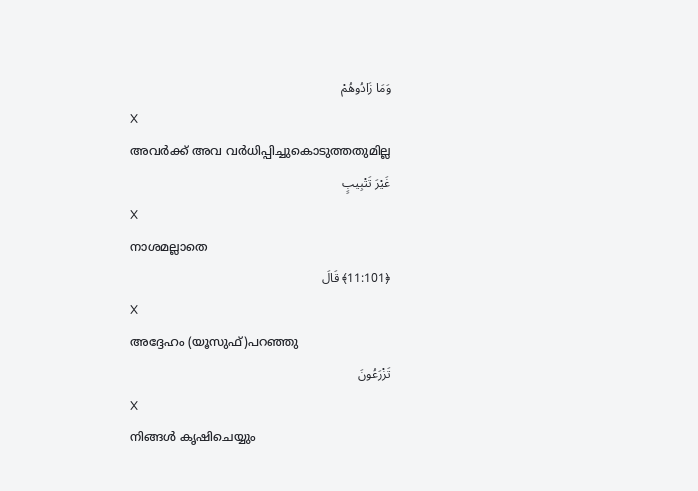وَمَا زَادُوهُمْ
X
അവര്‍ക്ക് അവ വര്‍ധിപ്പിച്ചുകൊടുത്തതുമില്ല
غَيْرَ تَتْبِيبٍ
X
നാശമല്ലാതെ
﴿11:101﴾ قَالَ
X
അദ്ദേഹം (യൂസുഫ്)പറഞ്ഞു
تَزْرَعُونَ
X
നിങ്ങള്‍ കൃഷിചെയ്യും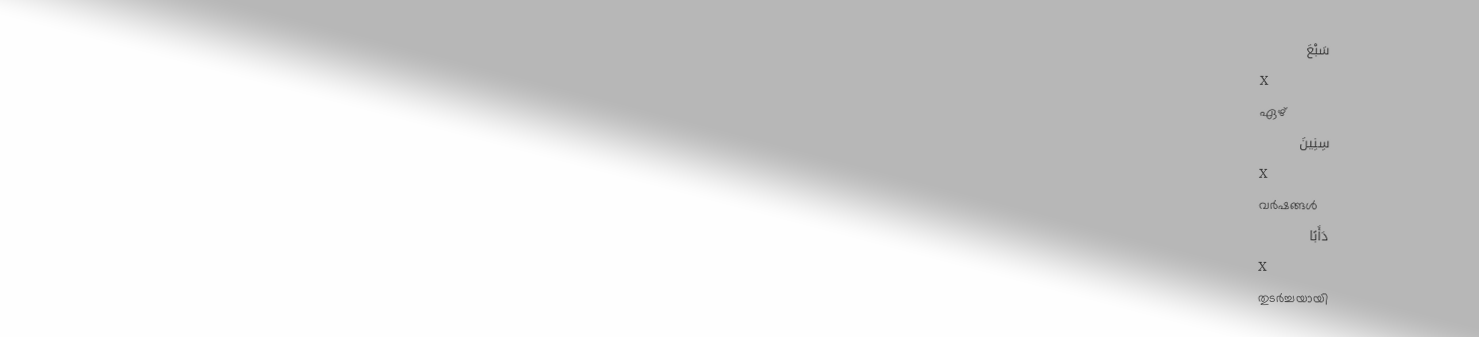سَبْعَ
X
ഏഴ്
سِنِينَ
X
വര്‍ഷങ്ങള്‍
دَأَبًا
X
തുടര്‍ച്ചയായി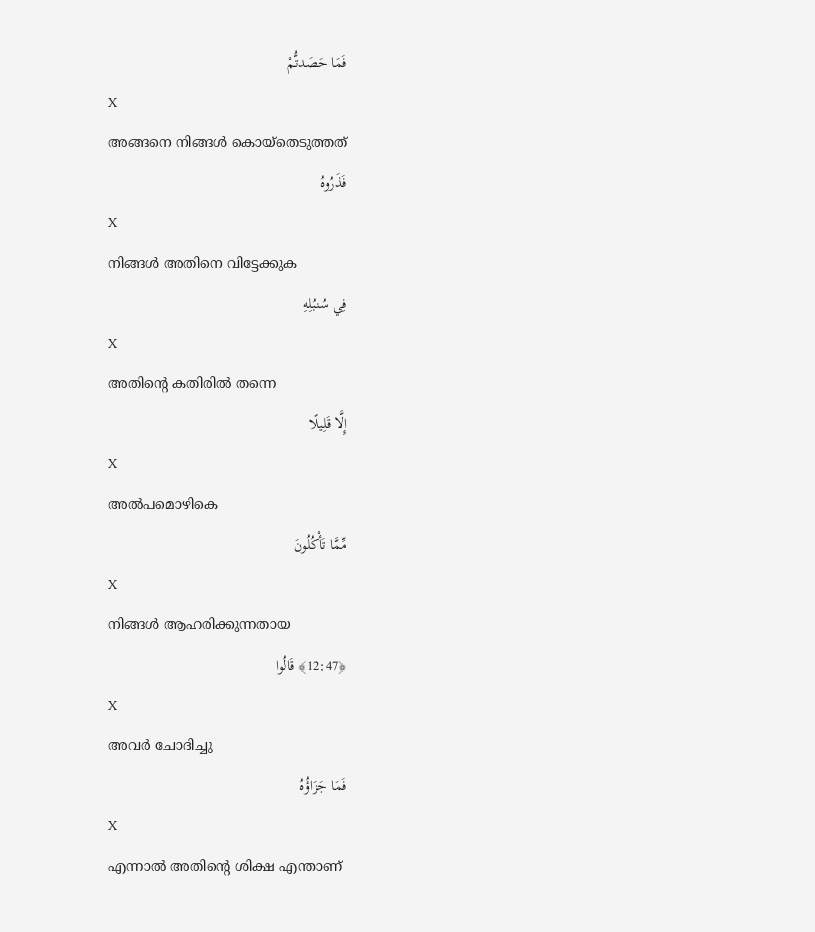فَمَا حَصَدتُّمْ
X
അങ്ങനെ നിങ്ങള്‍ കൊയ്തെടുത്തത്
فَذَرُوهُ
X
നിങ്ങള്‍ അതിനെ വിട്ടേക്കുക
فِي سُنبُلِهِ
X
അതിന്റെ കതിരില്‍ തന്നെ
إِلَّا قَلِيلًا
X
അല്‍പമൊഴികെ
مِّمَّا تَأْكُلُونَ
X
നിങ്ങള്‍ ആഹരിക്കുന്നതായ
﴿12:47﴾ قَالُوا
X
അവര്‍ ചോദിച്ചു
فَمَا جَزَاؤُهُ
X
എന്നാല്‍ അതിന്റെ ശിക്ഷ എന്താണ്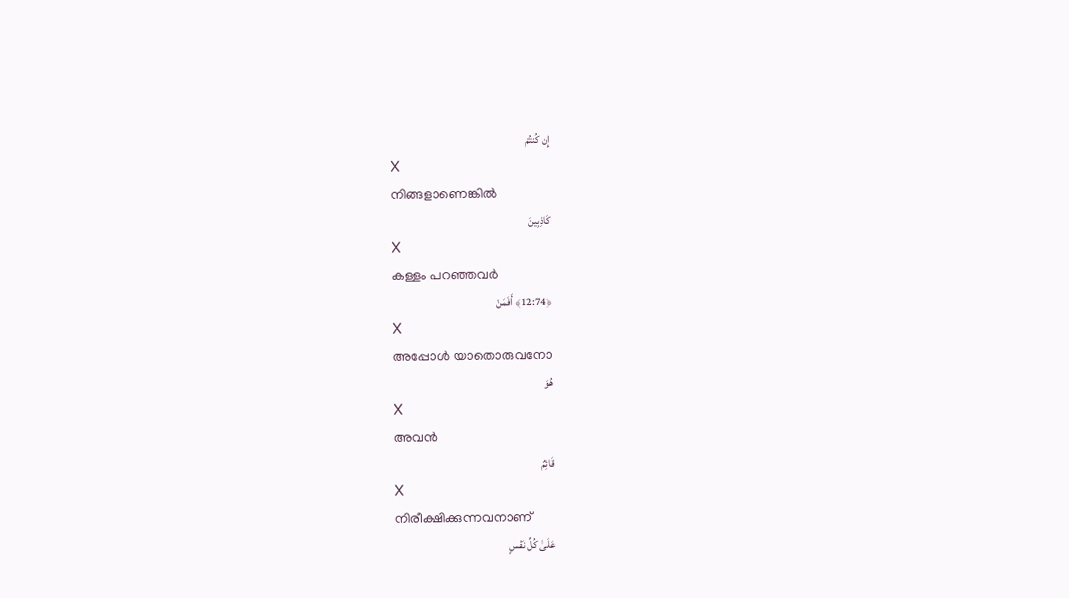إِن كُنتُمْ
X
നിങ്ങളാണെങ്കില്‍
كَاذِبِينَ
X
കള്ളം പറഞ്ഞവര്‍
﴿12:74﴾ أَفَمَنْ
X
അപ്പോള്‍ യാതൊരുവനോ
هُوَ
X
അവന്‍
قَائِمٌ
X
നിരീക്ഷിക്കുന്നവനാണ്
عَلَىٰ كُلِّ نَفْسٍ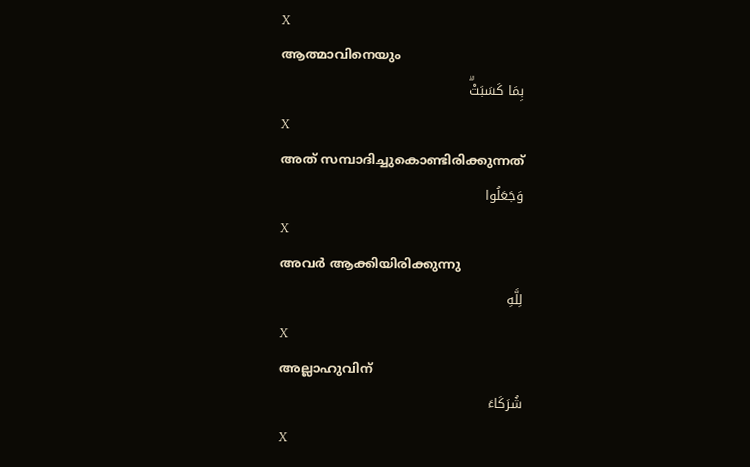X
ആത്മാവിനെയും
بِمَا كَسَبَتْۗ
X
അത് സമ്പാദിച്ചുകൊണ്ടിരിക്കുന്നത്
وَجَعَلُوا
X
അവര്‍ ആക്കിയിരിക്കുന്നു
لِلَّهِ
X
അല്ലാഹുവിന്
شُرَكَاءَ
X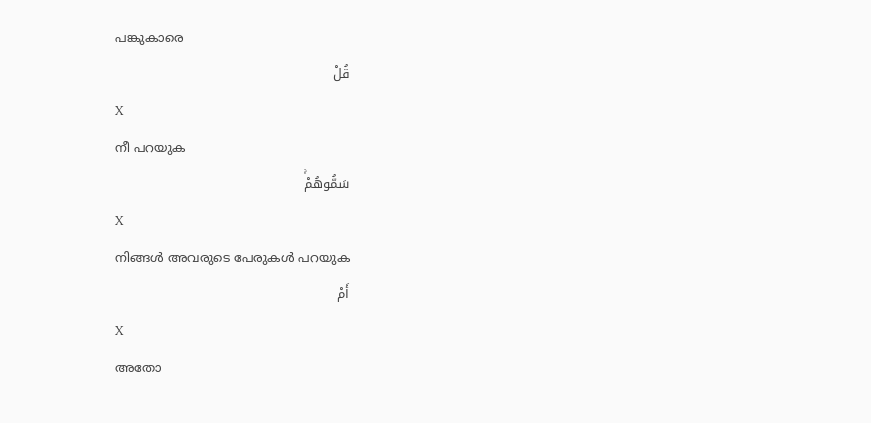പങ്കുകാരെ
قُلْ
X
നീ പറയുക
سَمُّوهُمْۚ
X
നിങ്ങള്‍ അവരുടെ പേരുകള്‍ പറയുക
أَمْ
X
അതോ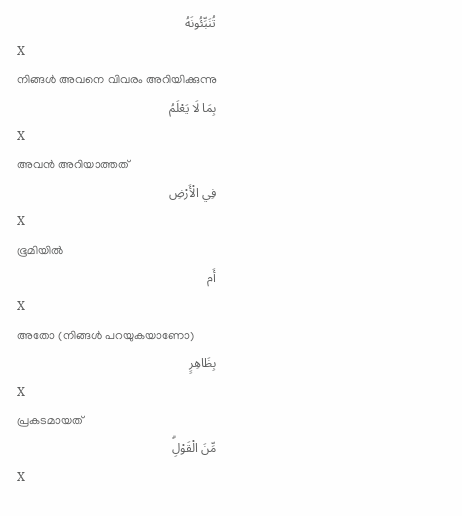تُنَبِّئُونَهُ
X
നിങ്ങള്‍ അവനെ വിവരം അറിയിക്കുന്നു
بِمَا لَا يَعْلَمُ
X
അവന്‍ അറിയാത്തത്
فِي الْأَرْضِ
X
ഭൂമിയില്‍
أَم
X
അതോ (നിങ്ങള്‍ പറയുകയാണോ)
بِظَاهِرٍ
X
പ്രകടമായത്
مِّنَ الْقَوْلِۗ
X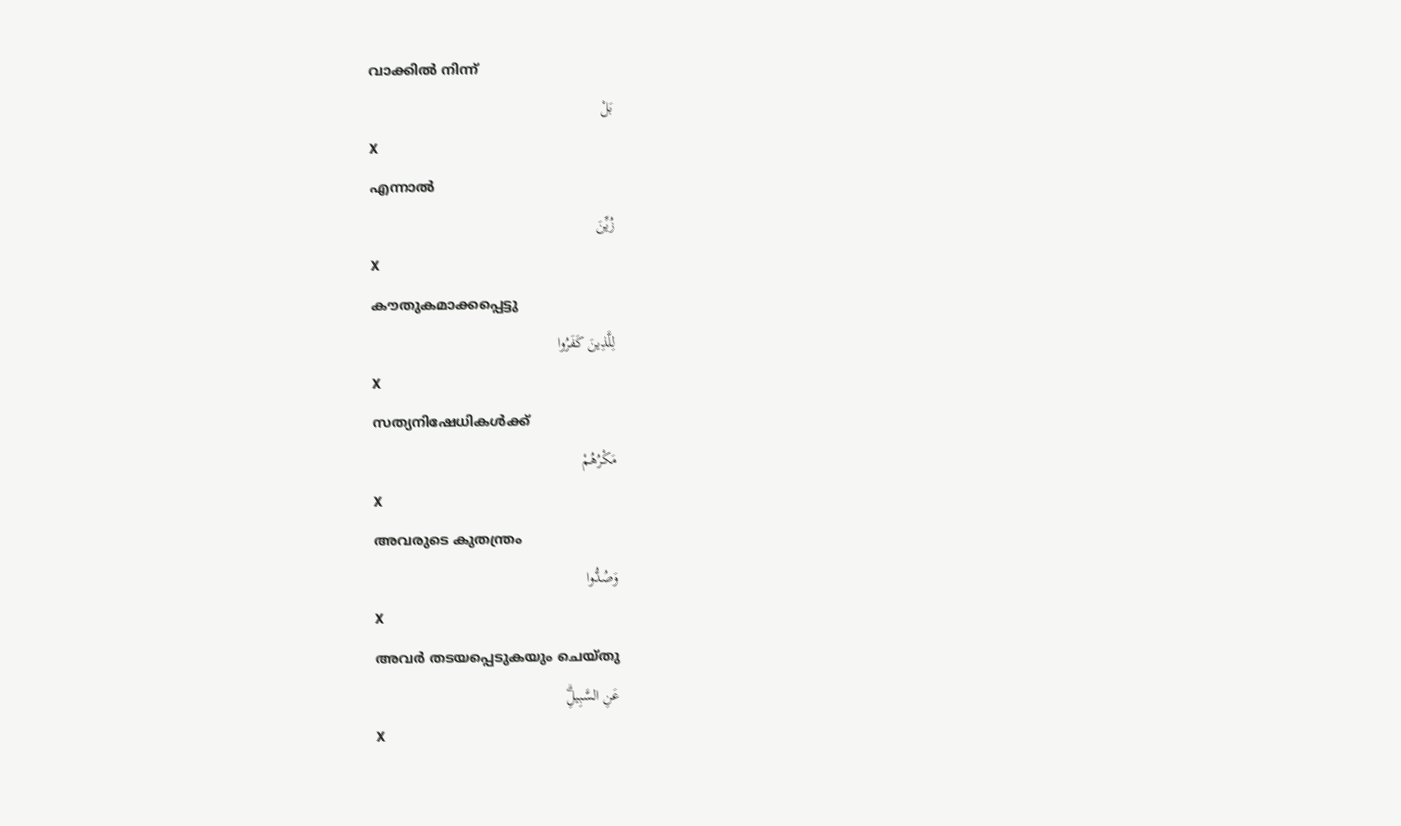വാക്കില്‍ നിന്ന്
بَلْ
X
എന്നാല്‍
زُيِّنَ
X
കൗതുകമാക്കപ്പെട്ടു
لِلَّذِينَ كَفَرُوا
X
സത്യനിഷേധികള്‍ക്ക്
مَكْرُهُمْ
X
അവരുടെ കുതന്ത്രം
وَصُدُّوا
X
അവര്‍ തടയപ്പെടുകയും ചെയ്തു
عَنِ السَّبِيلِۗ
X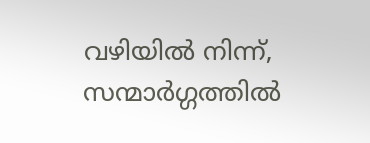വഴിയില്‍ നിന്ന്, സന്മാര്‍ഗ്ഗത്തില്‍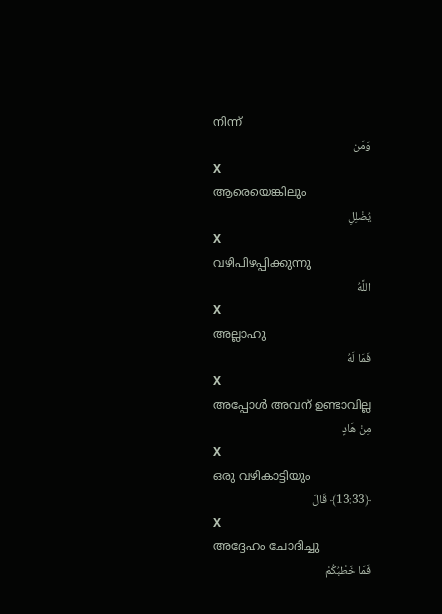നിന്ന്
وَمَن
X
ആരെയെങ്കിലും
يُضْلِلِ
X
വഴിപിഴപ്പിക്കുന്നു
اللَّهُ
X
അല്ലാഹു
فَمَا لَهُ
X
അപ്പോള്‍ അവന് ഉണ്ടാവില്ല
مِنْ هَادٍ
X
ഒരു വഴികാട്ടിയും
﴿13:33﴾ قَالَ
X
അദ്ദേഹം ചോദിച്ചു
فَمَا خَطْبُكُمْ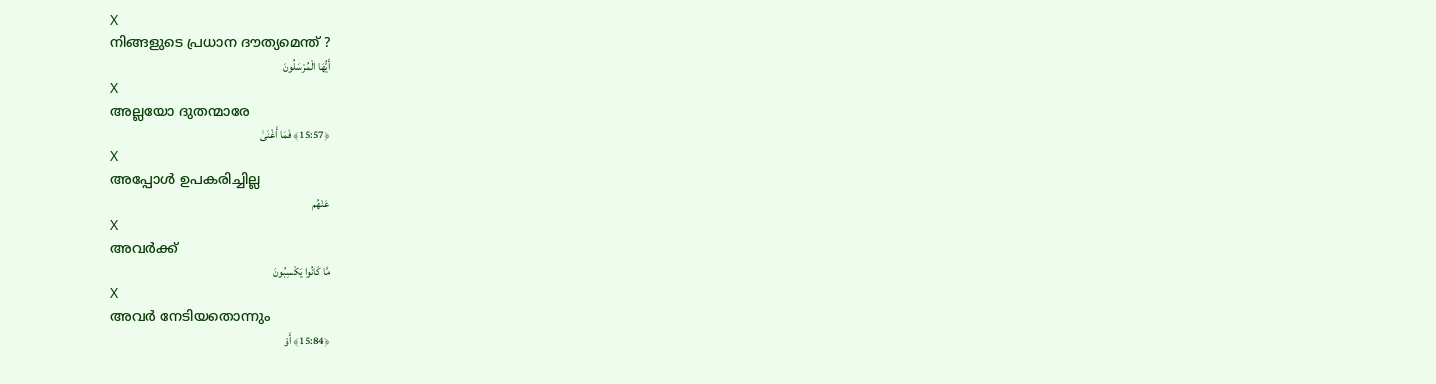X
നിങ്ങളുടെ പ്രധാന ദൗത്യമെന്ത് ?
أَيُّهَا الْمُرْسَلُونَ
X
അല്ലയോ ദുതന്മാരേ
﴿15:57﴾ فَمَا أَغْنَىٰ
X
അപ്പോള്‍ ഉപകരിച്ചില്ല
عَنْهُم
X
അവര്‍ക്ക്
مَّا كَانُوا يَكْسِبُونَ
X
അവര്‍ നേടിയതൊന്നും
﴿15:84﴾ أَوْ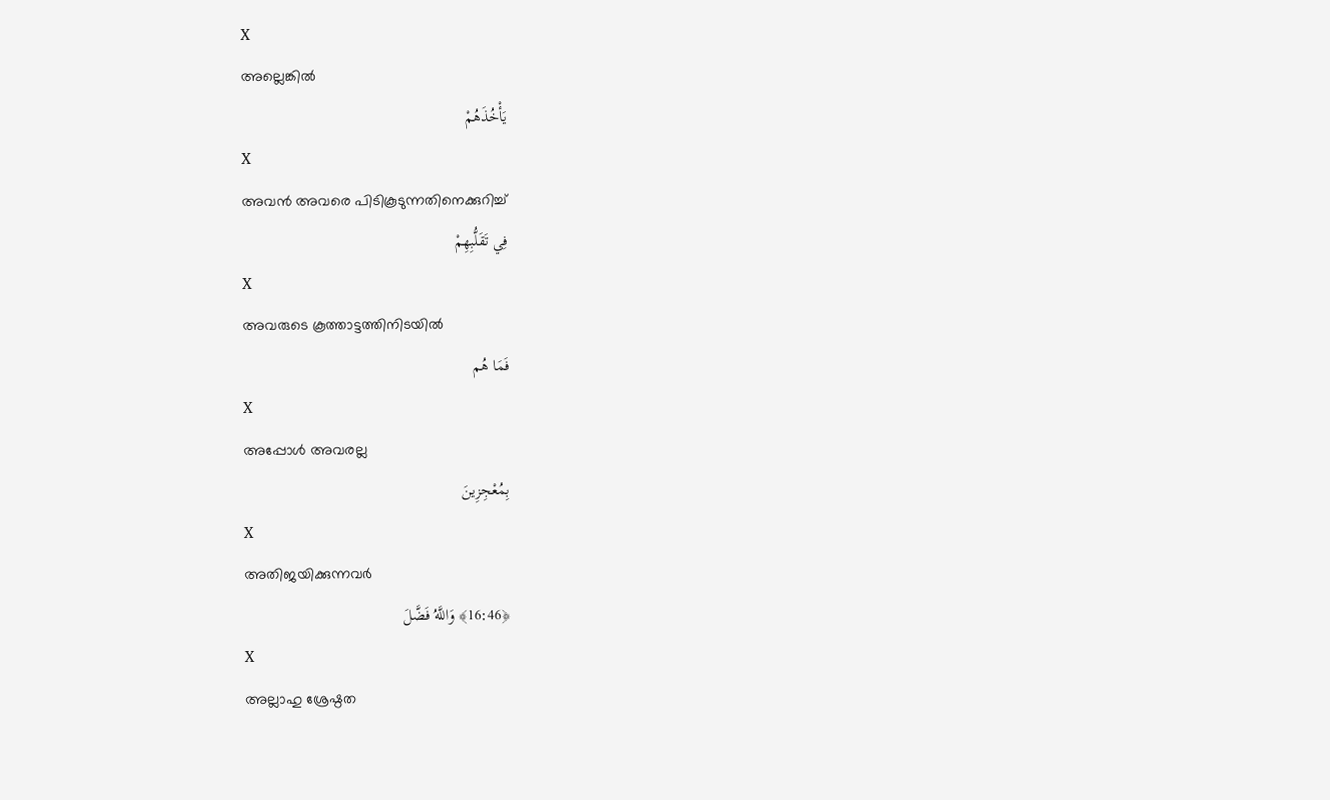X
അല്ലെങ്കില്‍
يَأْخُذَهُمْ
X
അവന്‍ അവരെ പിടികൂടുന്നതിനെക്കുറിച്ച്
فِي تَقَلُّبِهِمْ
X
അവരുടെ കൂത്താട്ടത്തിനിടയില്‍
فَمَا هُم
X
അപ്പോള്‍ അവരല്ല
بِمُعْجِزِينَ
X
അതിജയിക്കുന്നവര്‍
﴿16:46﴾ وَاللَّهُ فَضَّلَ
X
അല്ലാഹു ശ്രേഷ്ഠത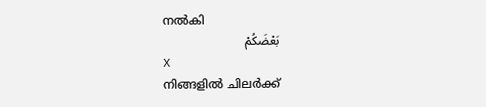നല്‍കി
بَعْضَكُمْ
X
നിങ്ങളില്‍ ചിലര്‍ക്ക്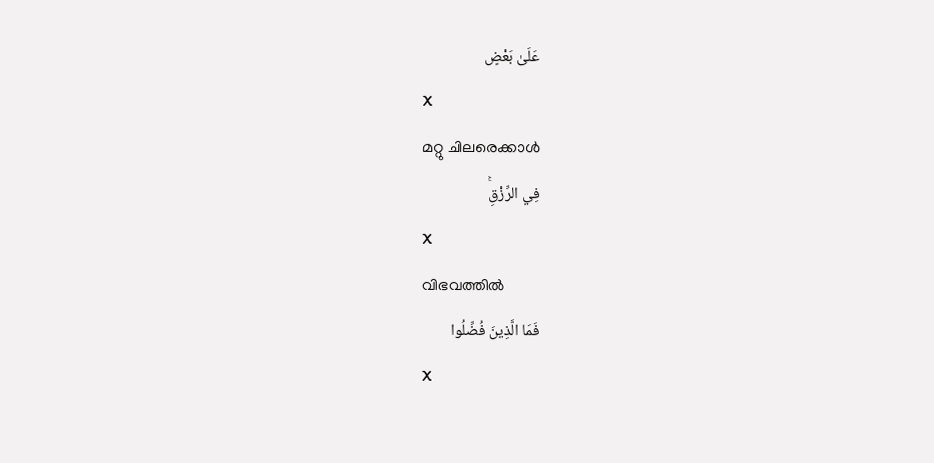عَلَىٰ بَعْضٍ
X
മറ്റു ചിലരെക്കാള്‍
فِي الرِّزْقِۚ
X
വിഭവത്തില്‍
فَمَا الَّذِينَ فُضِّلُوا
X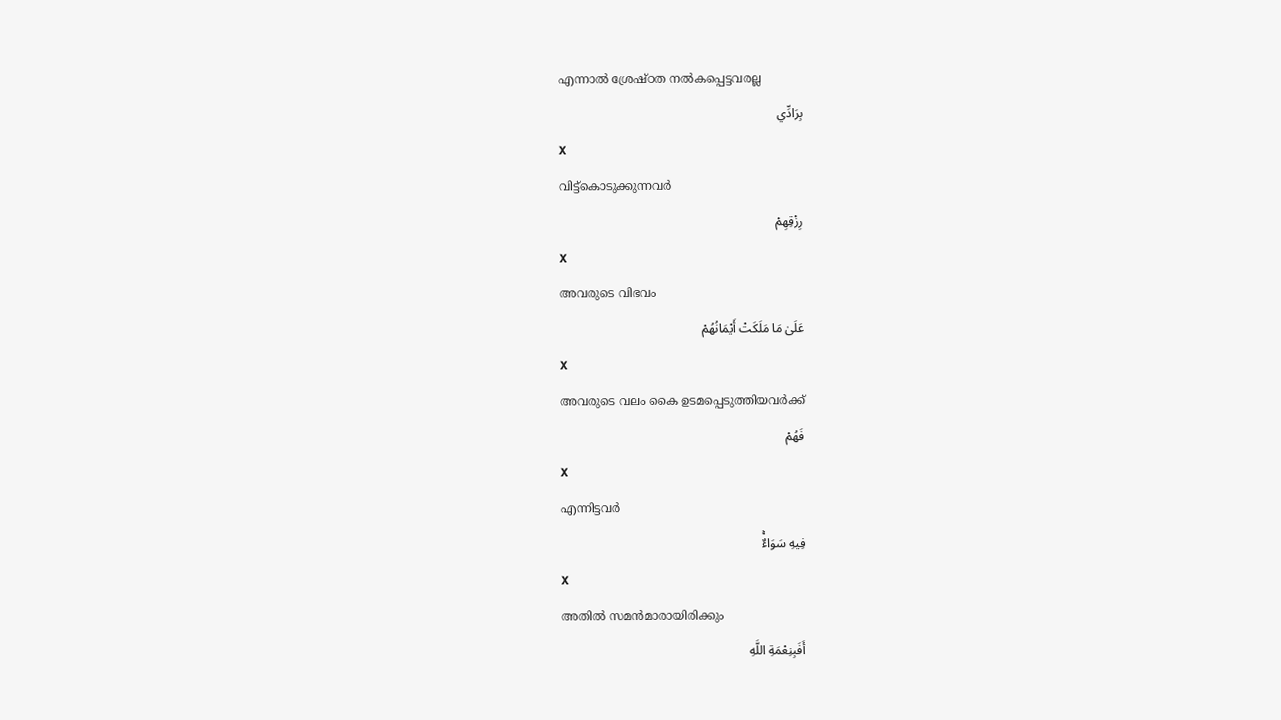എന്നാല്‍ ശ്രേഷ്ഠത നല്‍കപ്പെട്ടവരല്ല
بِرَادِّي
X
വിട്ട്കൊടുക്കുന്നവര്‍
رِزْقِهِمْ
X
അവരുടെ വിഭവം
عَلَىٰ مَا مَلَكَتْ أَيْمَانُهُمْ
X
അവരുടെ വലം കൈ ഉടമപ്പെടുത്തിയവര്‍ക്ക്
فَهُمْ
X
എന്നിട്ടവര്‍
فِيهِ سَوَاءٌۚ
X
അതില്‍ സമന്‍മാരായിരിക്കും
أَفَبِنِعْمَةِ اللَّهِ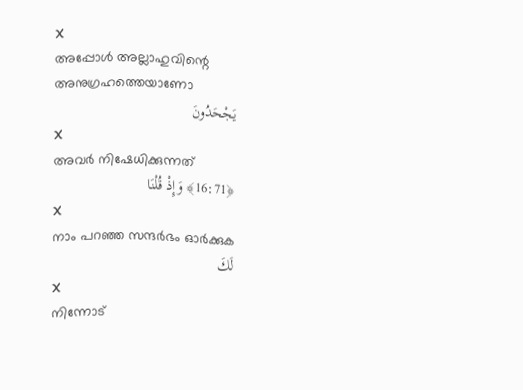X
അപ്പോള്‍ അല്ലാഹുവിന്റെ അനുഗ്രഹത്തെയാണോ
يَجْحَدُونَ
X
അവര്‍ നിഷേധിക്കുന്നത്
﴿16:71﴾ وَإِذْ قُلْنَا
X
നാം പറഞ്ഞ സന്ദര്‍ഭം ഓര്‍ക്കുക
لَكَ
X
നിന്നോട്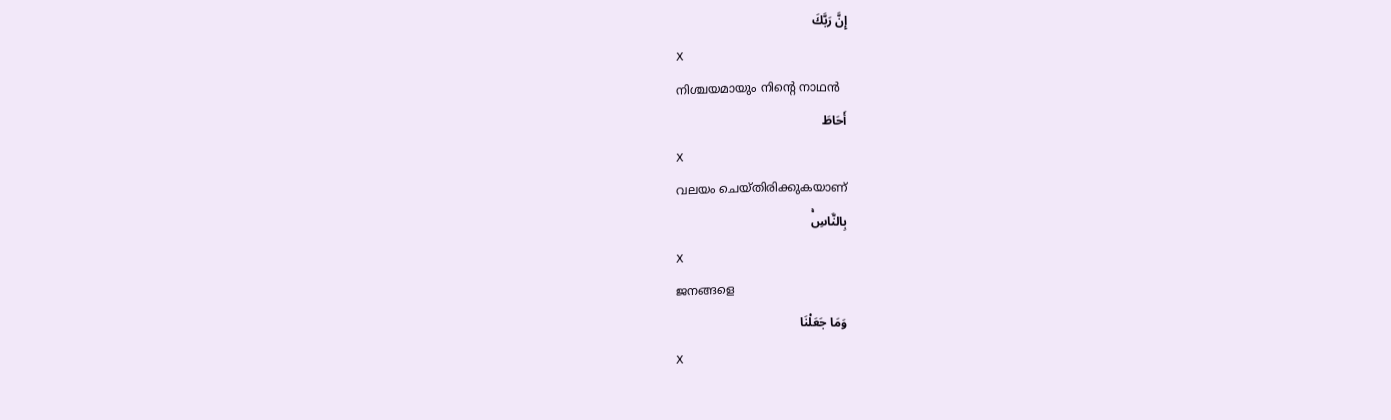إِنَّ رَبَّكَ
X
നിശ്ചയമായും നിന്റെ നാഥന്‍
أَحَاطَ
X
വലയം ചെയ്തിരിക്കുകയാണ്
بِالنَّاسِۚ
X
ജനങ്ങളെ
وَمَا جَعَلْنَا
X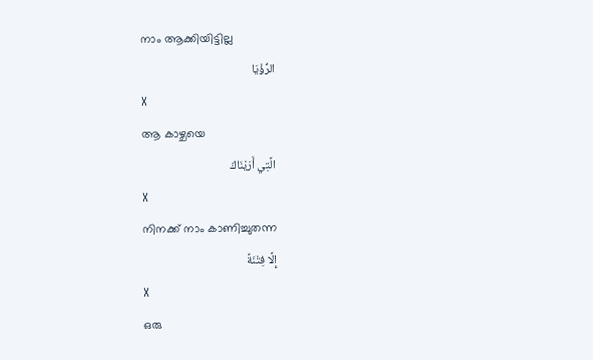നാം ആക്കിയിട്ടില്ല
الرُّؤْيَا
X
ആ കാഴ്ചയെ
الَّتِي أَرَيْنَاكَ
X
നിനക്ക് നാം കാണിച്ചുതന്ന
إِلَّا فِتْنَةً
X
ഒരു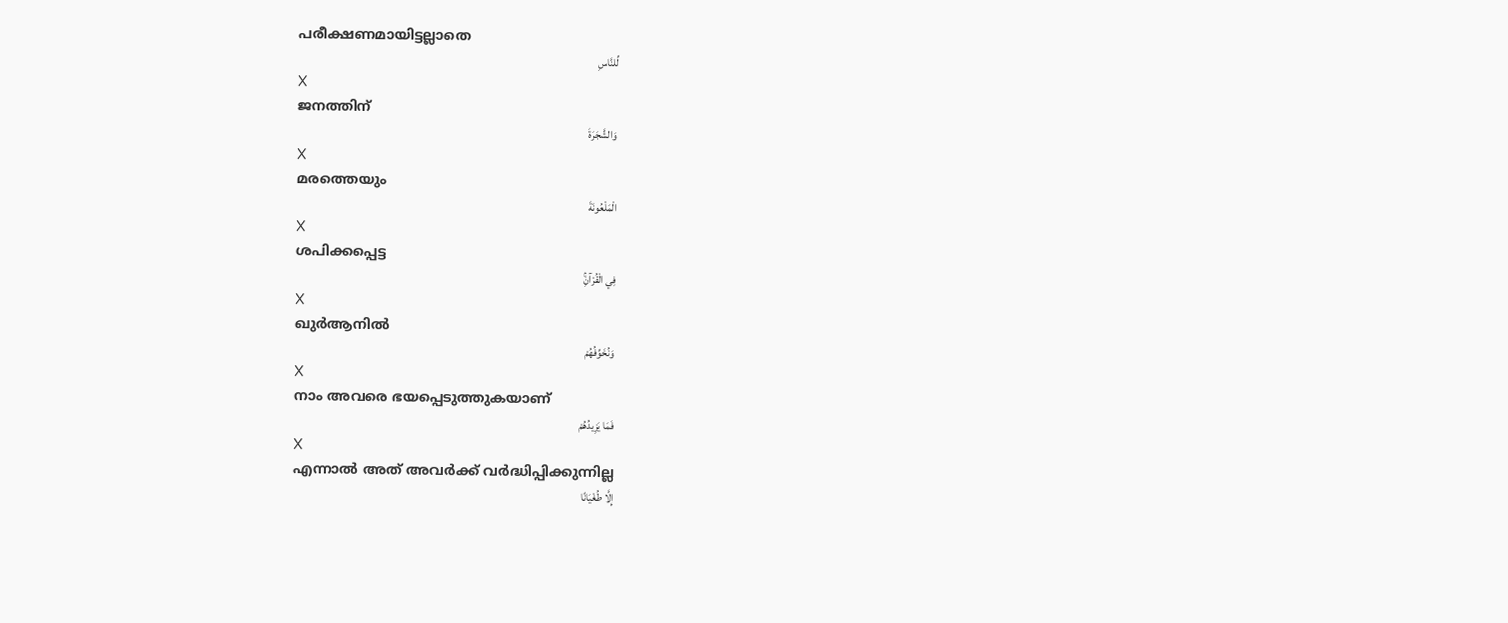പരീക്ഷണമായിട്ടല്ലാതെ
لِّلنَّاسِ
X
ജനത്തിന്
وَالشَّجَرَةَ
X
മരത്തെയും
الْمَلْعُونَةَ
X
ശപിക്കപ്പെട്ട
فِي الْقُرْآنِۚ
X
ഖുര്‍ആനില്‍
وَنُخَوِّفُهُمْ
X
നാം അവരെ ഭയപ്പെടുത്തുകയാണ്
فَمَا يَزِيدُهُمْ
X
എന്നാല്‍ അത് അവര്‍ക്ക് വര്‍ദ്ധിപ്പിക്കുന്നില്ല
إِلَّا طُغْيَانًا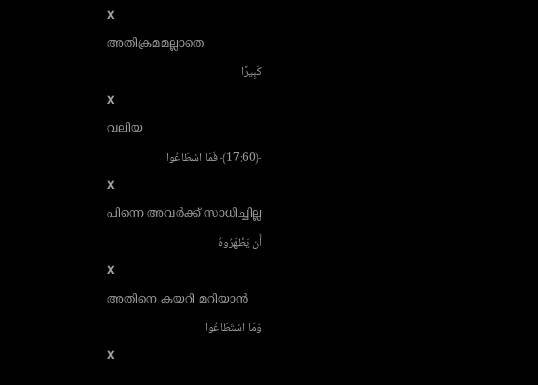X
അതിക്രമമല്ലാതെ
كَبِيرًا
X
വലിയ
﴿17:60﴾ فَمَا اسْطَاعُوا
X
പിന്നെ അവര്‍ക്ക് സാധിച്ചില്ല
أَن يَظْهَرُوهُ
X
അതിനെ കയറി മറിയാന്‍
وَمَا اسْتَطَاعُوا
X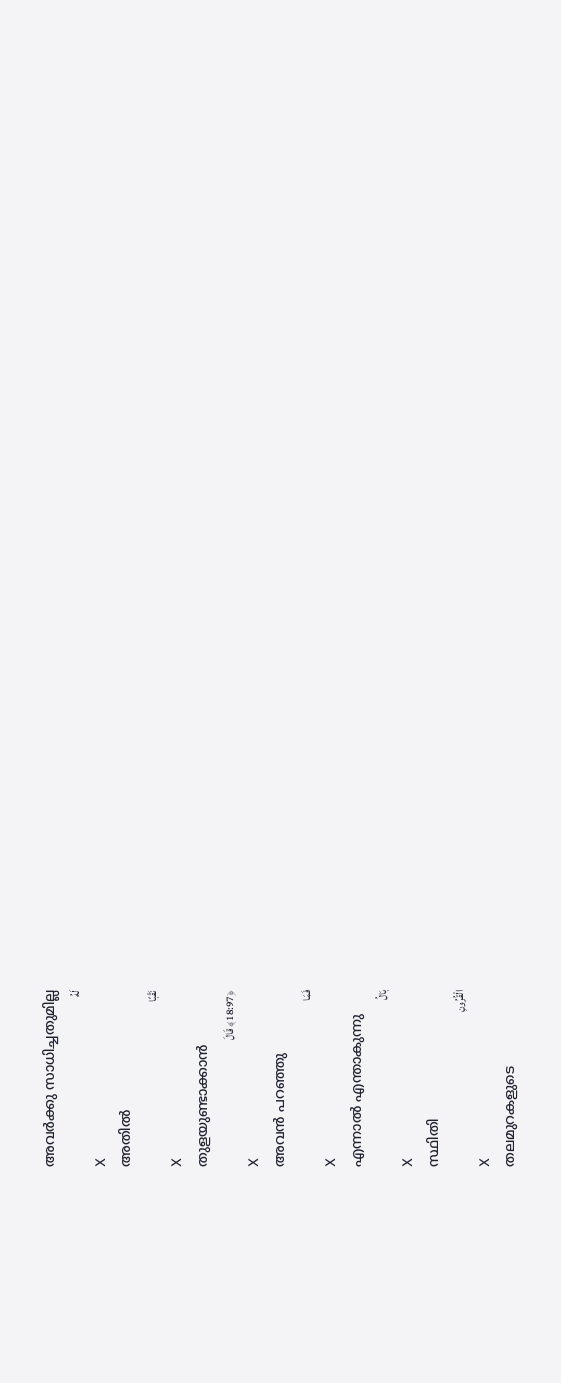അവര്‍ക്കു സാധിച്ചതുമില്ല
لَهُ
X
അതില്‍
نَقْبًا
X
തുളയുണ്ടാക്കാന്‍
﴿18:97﴾ قَالَ
X
അവന്‍ പറഞ്ഞു
فَمَا
X
എന്നാല്‍ എന്താകുന്നു
بَالُ
X
സ്ഥിതി
الْقُرُونِ
X
തലമുറകളുടെ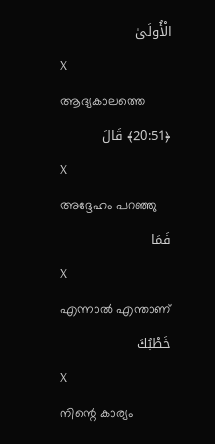الْأُولَىٰ
X
ആദ്യകാലത്തെ
﴿20:51﴾ قَالَ
X
അദ്ദേഹം പറഞ്ഞു
فَمَا
X
എന്നാല്‍ എന്താണ്
خَطْبُكَ
X
നിന്റെ കാര്യം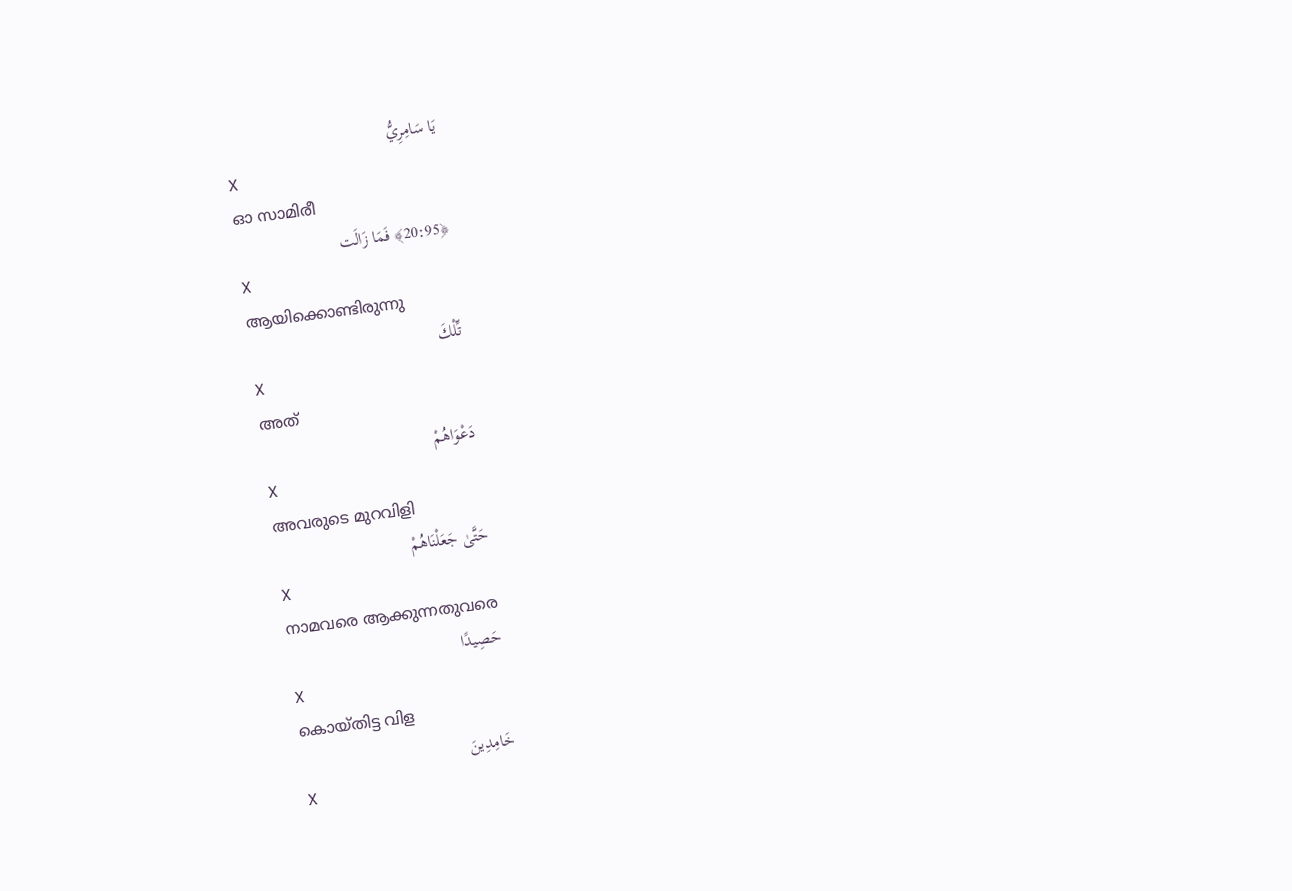يَا سَامِرِيُّ
X
ഓ സാമിരീ
﴿20:95﴾ فَمَا زَالَت
X
ആയിക്കൊണ്ടിരുന്നു
تِّلْكَ
X
അത്
دَعْوَاهُمْ
X
അവരുടെ മുറവിളി
حَتَّىٰ جَعَلْنَاهُمْ
X
നാമവരെ ആക്കുന്നതുവരെ
حَصِيدًا
X
കൊയ്തിട്ട വിള
خَامِدِينَ
X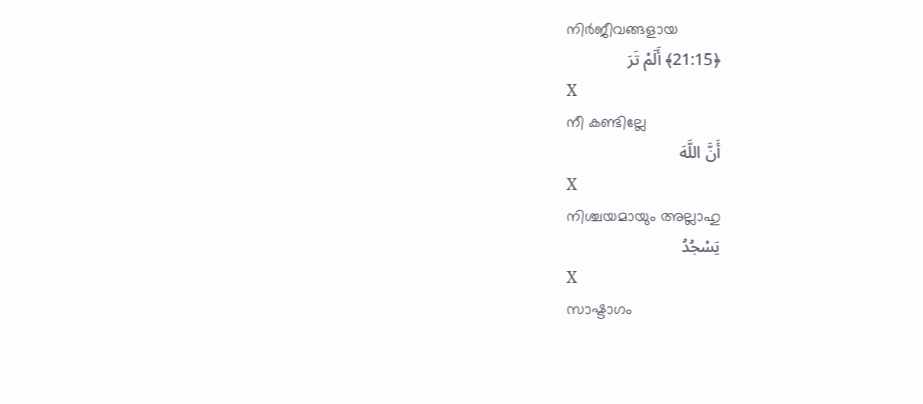നിര്‍ജീവങ്ങളായ
﴿21:15﴾ أَلَمْ تَرَ
X
നീ കണ്ടില്ലേ
أَنَّ اللَّهَ
X
നിശ്ചയമായും അല്ലാഹു
يَسْجُدُ
X
സാഷ്ടാഗം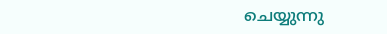ചെയ്യുന്നു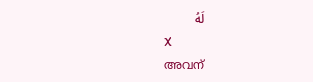لَهُ
X
അവന്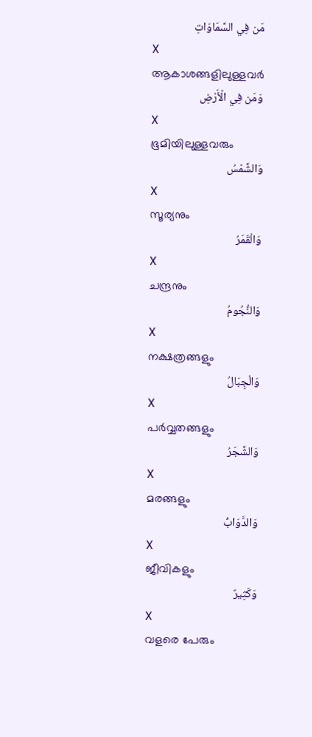مَن فِي السَّمَاوَاتِ
X
ആകാശങ്ങളിലുള്ളവര്‍
وَمَن فِي الْأَرْضِ
X
ഭൂമിയിലുള്ളവരും
وَالشَّمْسُ
X
സൂര്യനും
وَالْقَمَرُ
X
ചന്ദ്രനും
وَالنُّجُومُ
X
നക്ഷത്രങ്ങളും
وَالْجِبَالُ
X
പര്‍വ്വതങ്ങളും
وَالشَّجَرُ
X
മരങ്ങളും
وَالدَّوَابُّ
X
ജീവികളും
وَكَثِيرٌ
X
വളരെ പേരും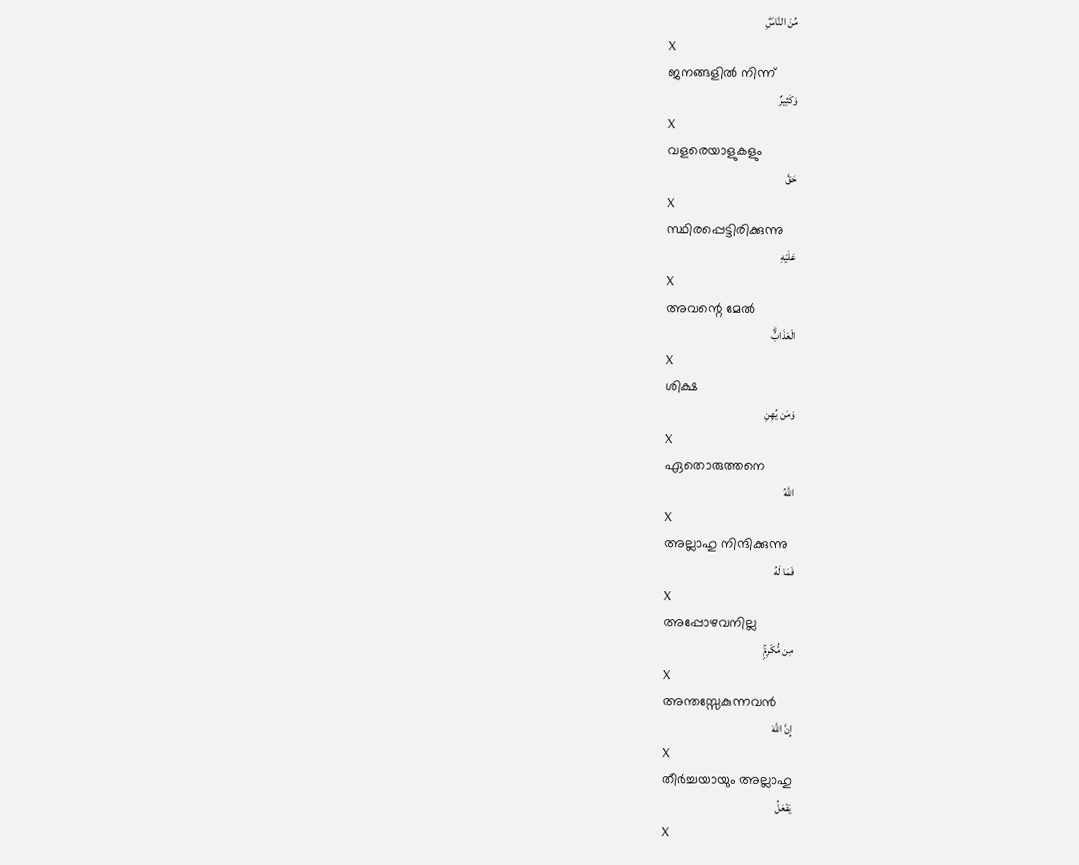مِّنَ النَّاسِۖ
X
ജനങ്ങളില്‍ നിന്ന്
وَكَثِيرٌ
X
വളരെയാളുകളും
حَقَّ
X
സ്ഥിരപ്പെട്ടിരിക്കുന്നു
عَلَيْهِ
X
അവന്റെ മേല്‍
الْعَذَابُۗ
X
ശിക്ഷ
وَمَن يُهِنِ
X
ഏതൊരുത്തനെ
اللَّهُ
X
അല്ലാഹു നിന്ദിക്കുന്നു
فَمَا لَهُ
X
അപ്പോഴവനില്ല
مِن مُّكْرِمٍۚ
X
അന്തസ്സേകുന്നവന്‍
إِنَّ اللَّهَ
X
തീര്‍ച്ചയായും അല്ലാഹു
يَفْعَلُ
X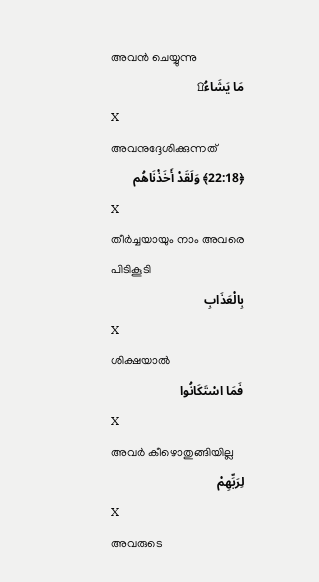അവന്‍ ചെയ്യുന്നു
مَا يَشَاءُ۩
X
അവനുദ്ദേശിക്കുന്നത്
﴿22:18﴾ وَلَقَدْ أَخَذْنَاهُم
X
തീര്‍ച്ചയായും നാം അവരെ പിടികൂടി
بِالْعَذَابِ
X
ശിക്ഷയാല്‍
فَمَا اسْتَكَانُوا
X
അവര്‍ കീഴൊതുങ്ങിയില്ല
لِرَبِّهِمْ
X
അവരുടെ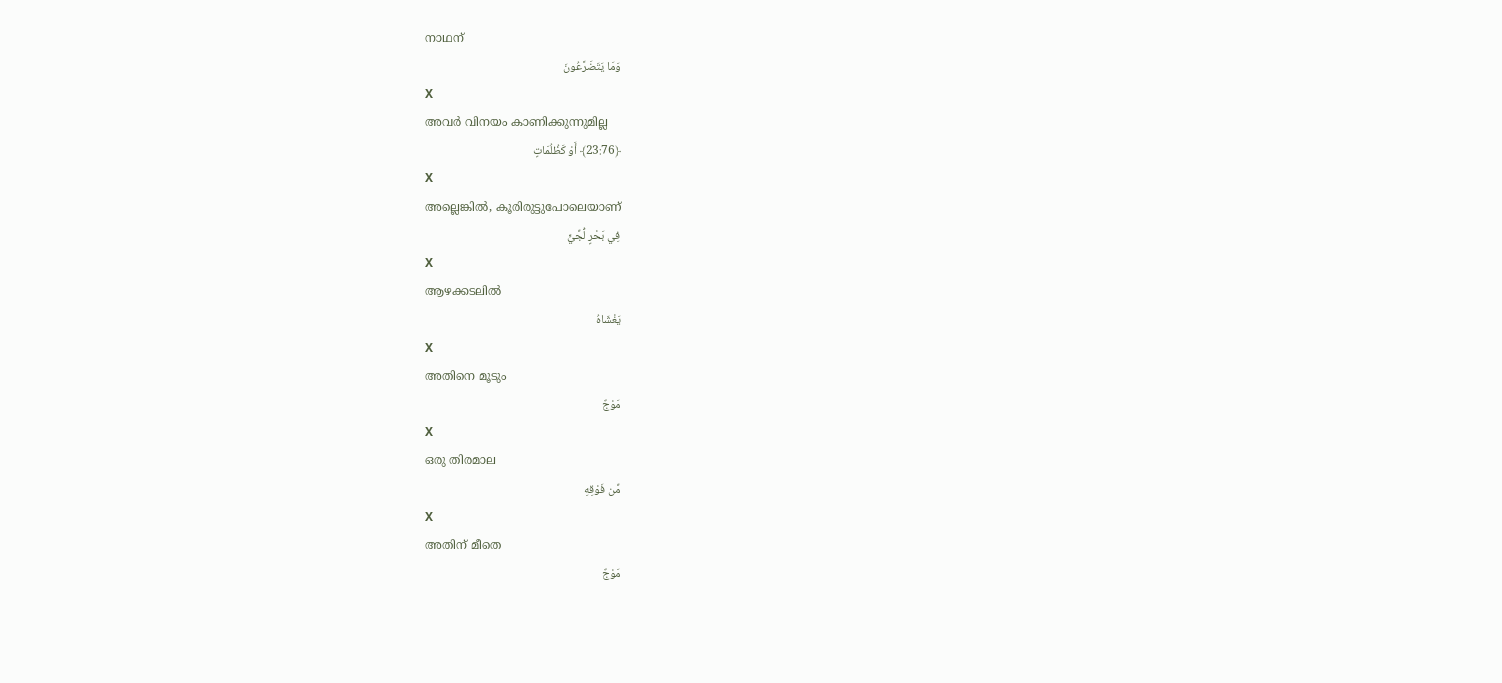നാഥന്
وَمَا يَتَضَرَّعُونَ
X
അവര്‍ വിനയം കാണിക്കുന്നുമില്ല
﴿23:76﴾ أَوْ كَظُلُمَاتٍ
X
അല്ലെങ്കില്‍, കൂരിരുട്ടുപോലെയാണ്
فِي بَحْرٍ لُّجِّيٍّ
X
ആഴക്കടലില്‍
يَغْشَاهُ
X
അതിനെ മൂടും
مَوْجٌ
X
ഒരു തിരമാല
مِّن فَوْقِهِ
X
അതിന് മീതെ
مَوْجٌ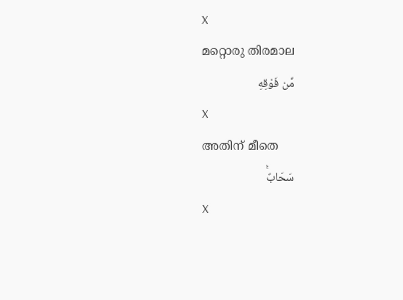X
മറ്റൊരു തിരമാല
مِّن فَوْقِهِ
X
അതിന് മീതെ
سَحَابٌۚ
X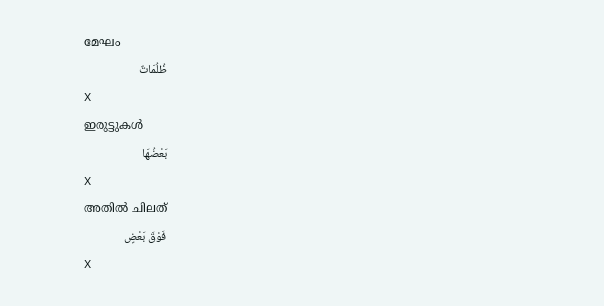മേഘം
ظُلُمَاتٌ
X
ഇരുട്ടുകള്‍
بَعْضُهَا
X
അതില്‍ ചിലത്
فَوْقَ بَعْضٍ
X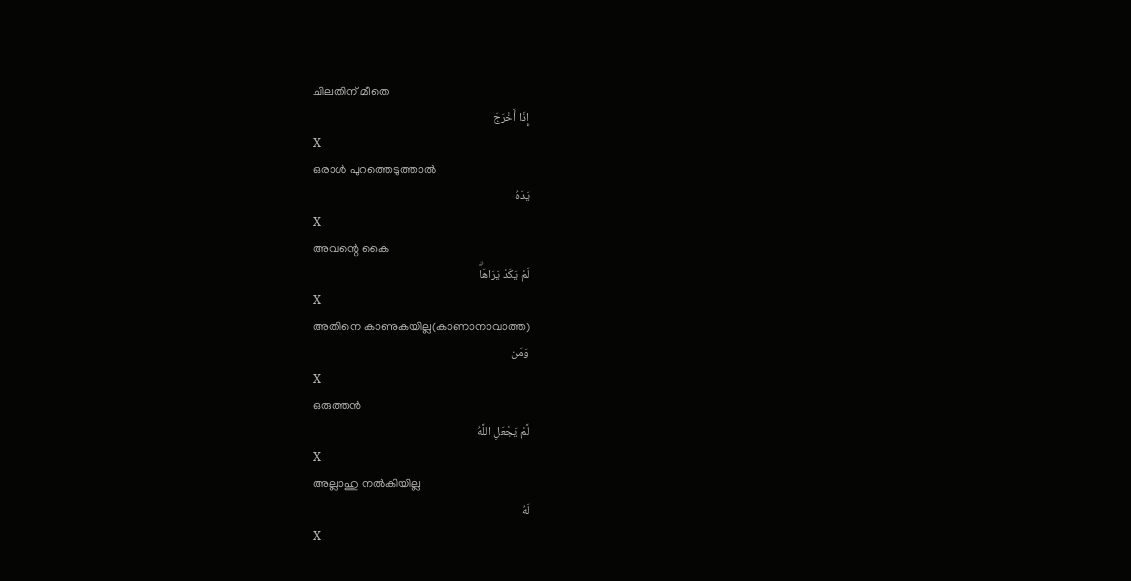ചിലതിന് മീതെ
إِذَا أَخْرَجَ
X
ഒരാള്‍ പുറത്തെടുത്താല്‍
يَدَهُ
X
അവന്റെ കൈ
لَمْ يَكَدْ يَرَاهَاۗ
X
അതിനെ കാണുകയില്ല(കാണാനാവാത്ത)
وَمَن
X
ഒരുത്തന്‍
لَّمْ يَجْعَلِ اللَّهُ
X
അല്ലാഹു നല്‍കിയില്ല
لَهُ
X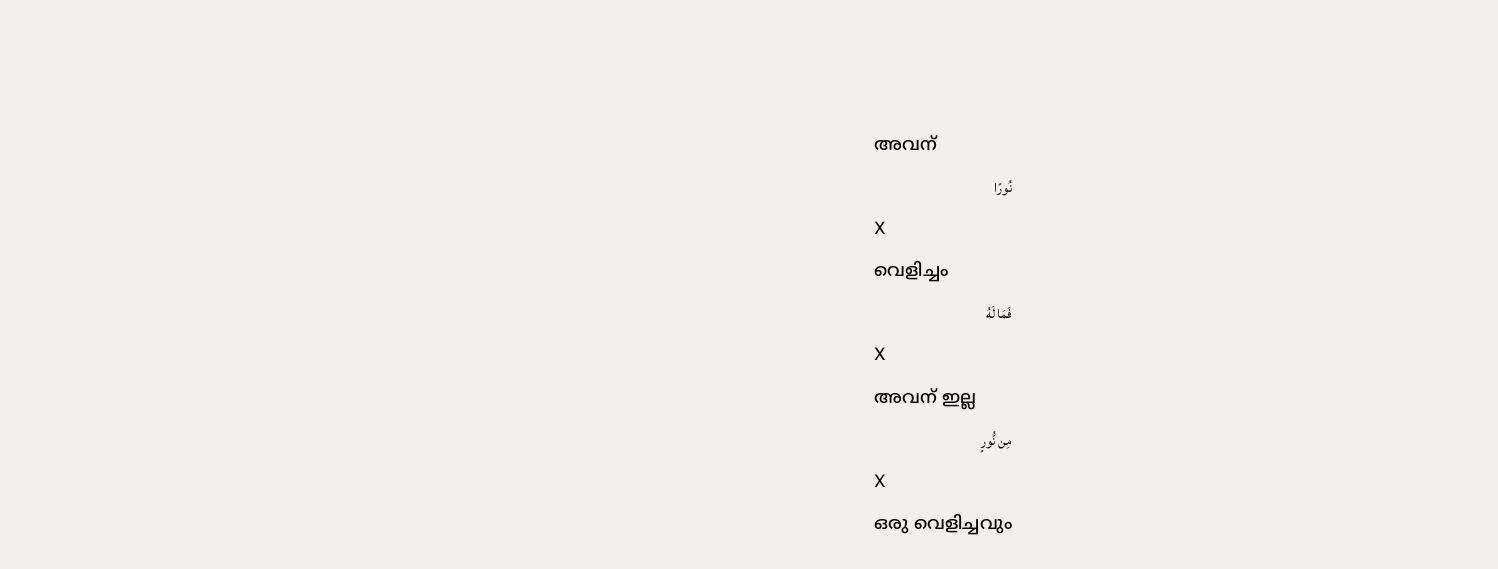അവന്
نُورًا
X
വെളിച്ചം
فَمَا لَهُ
X
അവന് ഇല്ല
مِن نُّورٍ
X
ഒരു വെളിച്ചവും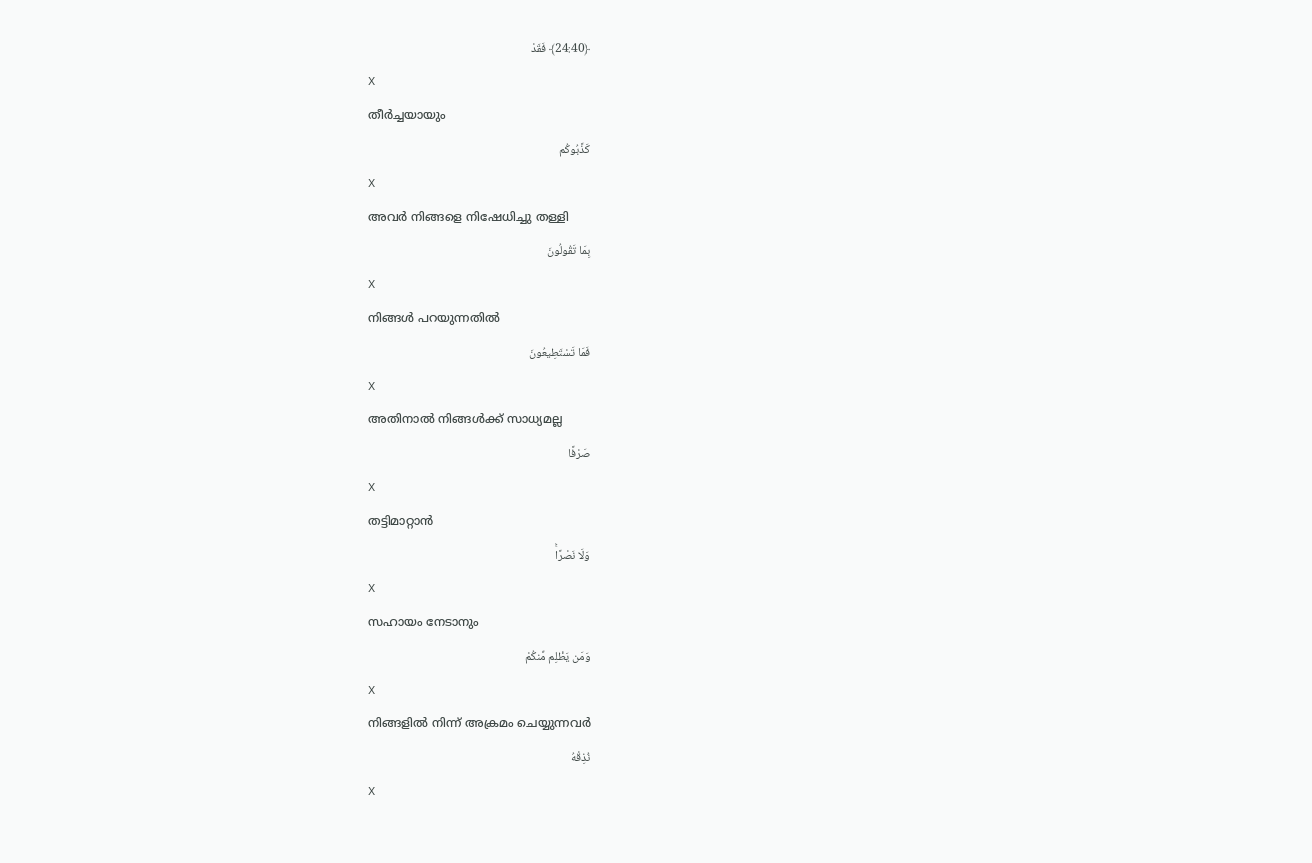﴿24:40﴾ فَقَدْ
X
തീര്‍ച്ചയായും
كَذَّبُوكُم
X
അവര്‍ നിങ്ങളെ നിഷേധിച്ചു തള്ളി
بِمَا تَقُولُونَ
X
നിങ്ങള്‍ പറയുന്നതില്‍
فَمَا تَسْتَطِيعُونَ
X
അതിനാല്‍ നിങ്ങള്‍ക്ക് സാധ്യമല്ല
صَرْفًا
X
തട്ടിമാറ്റാന്‍
وَلَا نَصْرًاۚ
X
സഹായം നേടാനും
وَمَن يَظْلِم مِّنكُمْ
X
നിങ്ങളില്‍ നിന്ന് അക്രമം ചെയ്യുന്നവര്‍
نُذِقْهُ
X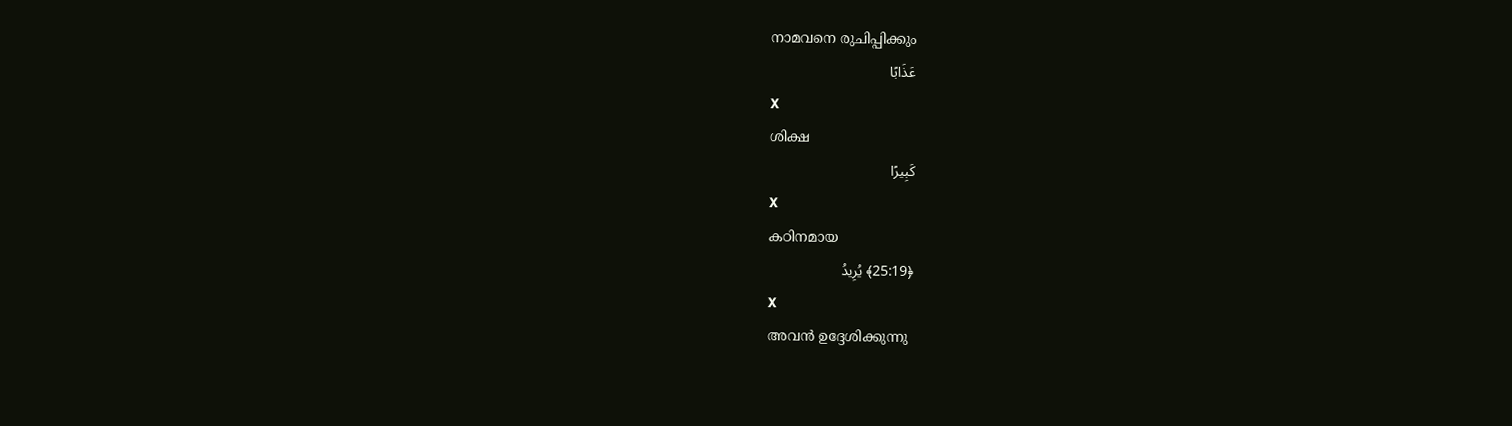നാമവനെ രുചിപ്പിക്കും
عَذَابًا
X
ശിക്ഷ
كَبِيرًا
X
കഠിനമായ
﴿25:19﴾ يُرِيدُ
X
അവന്‍ ഉദ്ദേശിക്കുന്നു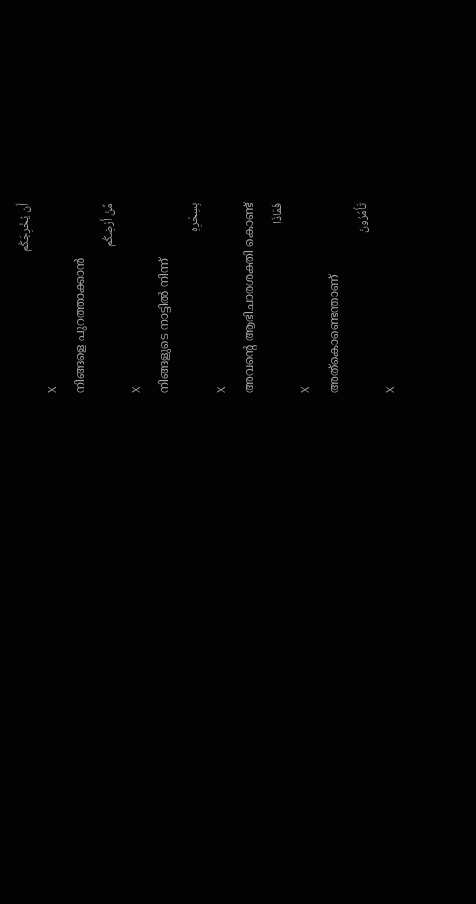أَن يُخْرِجَكُم
X
നിങ്ങളെ പുറത്താക്കാന്‍
مِّنْ أَرْضِكُم
X
നിങ്ങളുടെ നാട്ടില്‍ നിന്ന്
بِسِحْرِهِ
X
അവന്റെ ആഭിചാരശക്തി കൊണ്ട്
فَمَاذَا
X
അത്കൊണ്ടെന്താണ്
تَأْمُرُونَ
X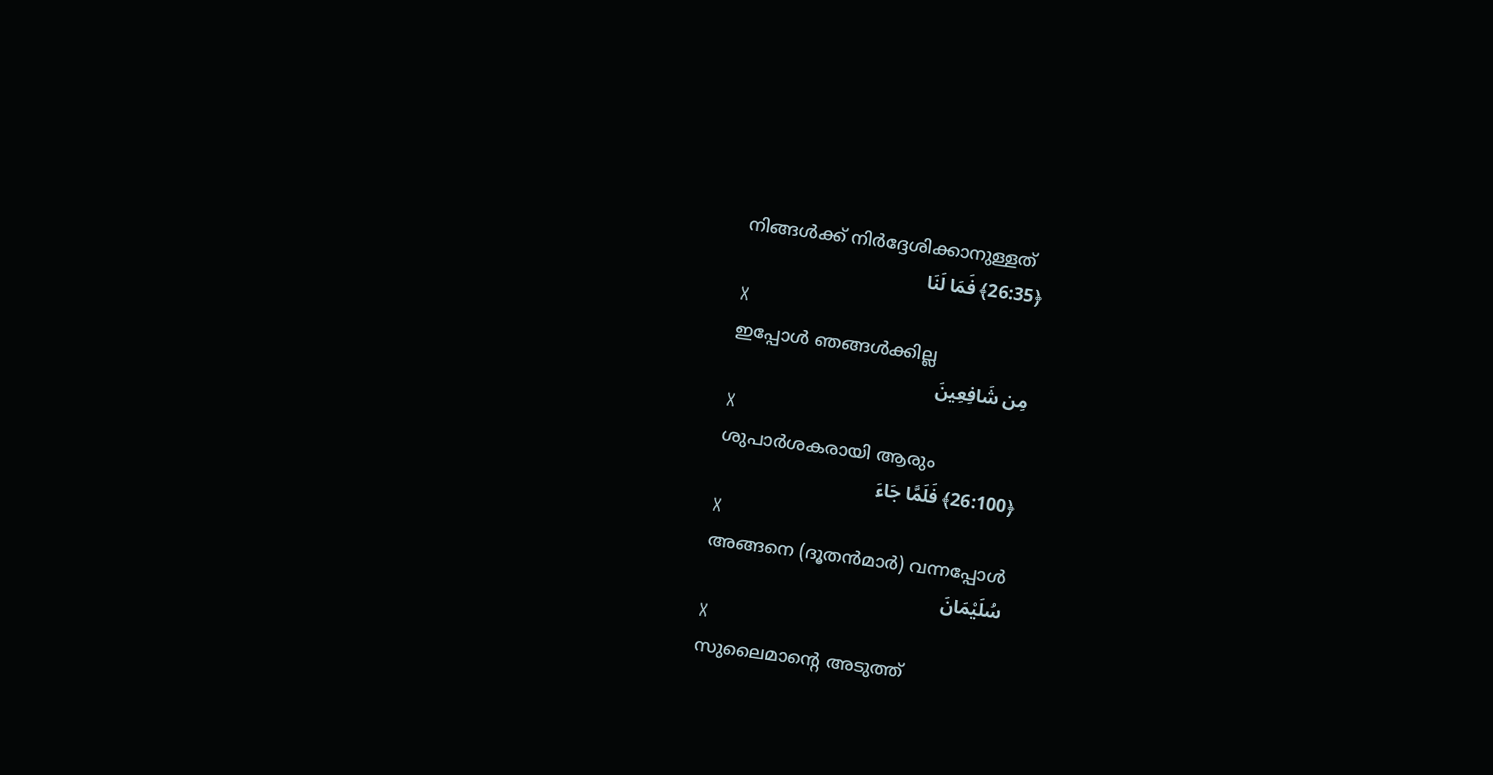നിങ്ങള്‍ക്ക് നിര്‍ദ്ദേശിക്കാനുള്ളത്
﴿26:35﴾ فَمَا لَنَا
X
ഇപ്പോള്‍ ഞങ്ങള്‍ക്കില്ല
مِن شَافِعِينَ
X
ശുപാര്‍ശകരായി ആരും
﴿26:100﴾ فَلَمَّا جَاءَ
X
അങ്ങനെ (ദൂതന്‍മാര്‍) വന്നപ്പോള്‍
سُلَيْمَانَ
X
സുലൈമാന്റെ അടുത്ത്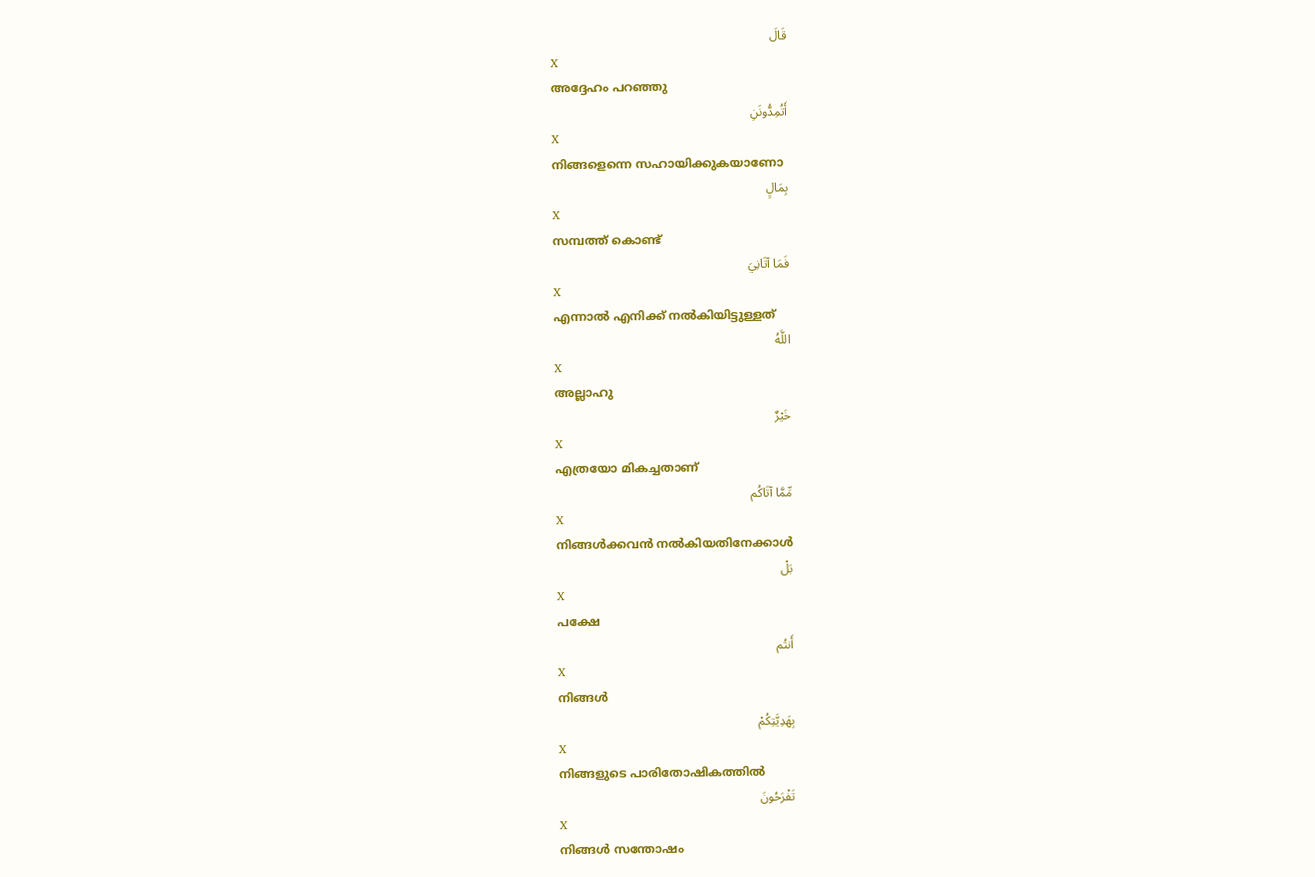قَالَ
X
അദ്ദേഹം പറഞ്ഞു
أَتُمِدُّونَنِ
X
നിങ്ങളെന്നെ സഹായിക്കുകയാണോ
بِمَالٍ
X
സമ്പത്ത് കൊണ്ട്
فَمَا آتَانِيَ
X
എന്നാല്‍ എനിക്ക് നല്‍കിയിട്ടുള്ളത്
اللَّهُ
X
അല്ലാഹു
خَيْرٌ
X
എത്രയോ മികച്ചതാണ്
مِّمَّا آتَاكُم
X
നിങ്ങള്‍ക്കവന്‍ നല്‍കിയതിനേക്കാള്‍
بَلْ
X
പക്ഷേ
أَنتُم
X
നിങ്ങള്‍
بِهَدِيَّتِكُمْ
X
നിങ്ങളുടെ പാരിതോഷികത്തില്‍
تَفْرَحُونَ
X
നിങ്ങള്‍ സന്തോഷം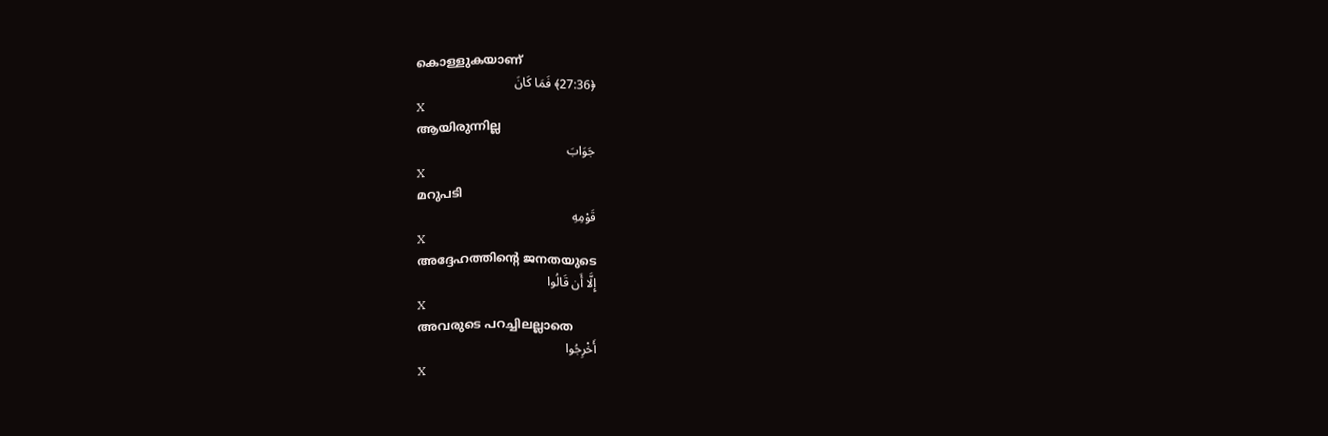കൊള്ളുകയാണ്
﴿27:36﴾ فَمَا كَانَ
X
ആയിരുന്നില്ല
جَوَابَ
X
മറുപടി
قَوْمِهِ
X
അദ്ദേഹത്തിന്റെ ജനതയുടെ
إِلَّا أَن قَالُوا
X
അവരുടെ പറച്ചിലല്ലാതെ
أَخْرِجُوا
X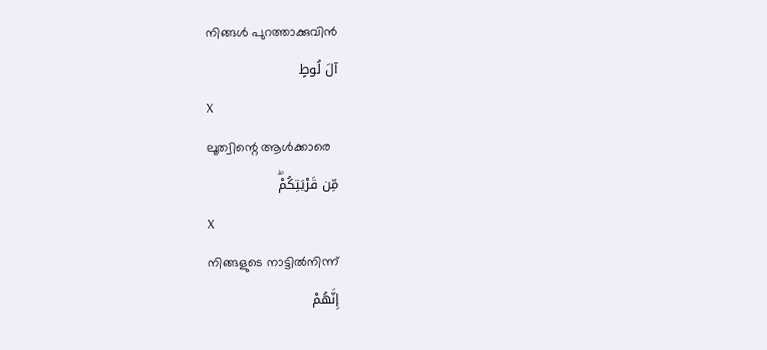നിങ്ങള്‍ പുറത്താക്കുവിന്‍
آلَ لُوطٍ
X
ലൂത്വിന്റെ ആള്‍ക്കാരെ
مِّن قَرْيَتِكُمْۖ
X
നിങ്ങളുടെ നാട്ടില്‍നിന്ന്
إِنَّهُمْ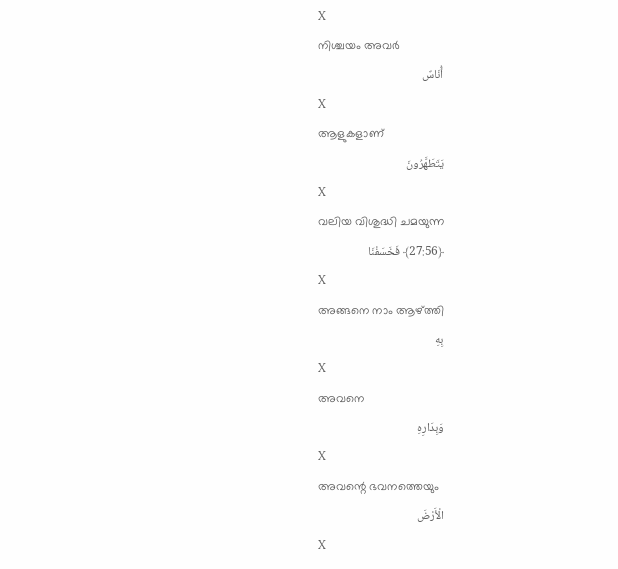X
നിശ്ചയം അവര്‍
أُنَاسٌ
X
ആളുകളാണ്
يَتَطَهَّرُونَ
X
വലിയ വിശുദ്ധി ചമയുന്ന
﴿27:56﴾ فَخَسَفْنَا
X
അങ്ങനെ നാം ആഴ്ത്തി
بِهِ
X
അവനെ
وَبِدَارِهِ
X
അവന്റെ ഭവനത്തെയും
الْأَرْضَ
X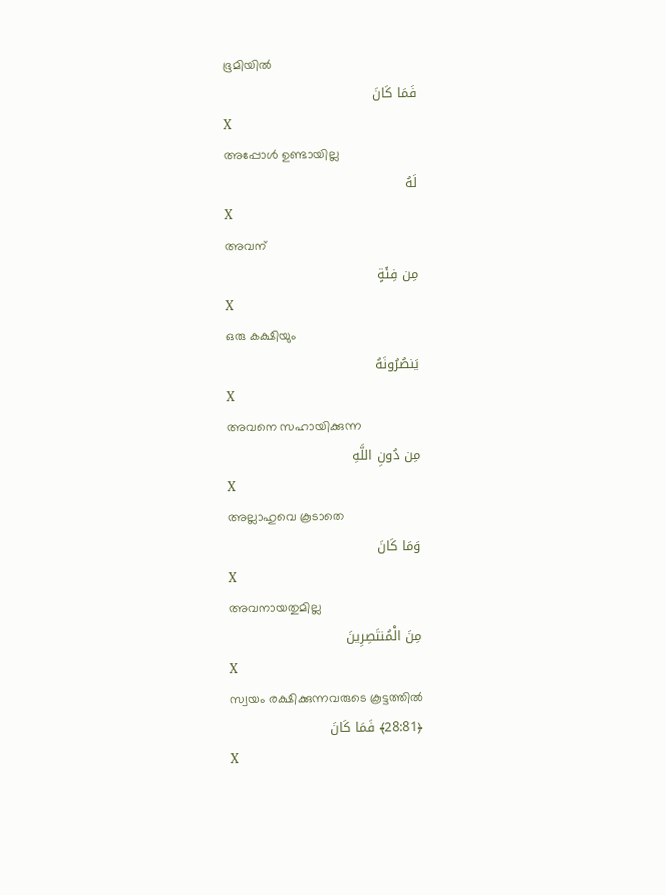ഭൂമിയില്‍
فَمَا كَانَ
X
അപ്പോള്‍ ഉണ്ടായില്ല
لَهُ
X
അവന്
مِن فِئَةٍ
X
ഒരു കക്ഷിയും
يَنصُرُونَهُ
X
അവനെ സഹായിക്കുന്ന
مِن دُونِ اللَّهِ
X
അല്ലാഹുവെ കൂടാതെ
وَمَا كَانَ
X
അവനായതുമില്ല
مِنَ الْمُنتَصِرِينَ
X
സ്വയം രക്ഷിക്കുന്നവരുടെ കൂട്ടത്തില്‍
﴿28:81﴾ فَمَا كَانَ
X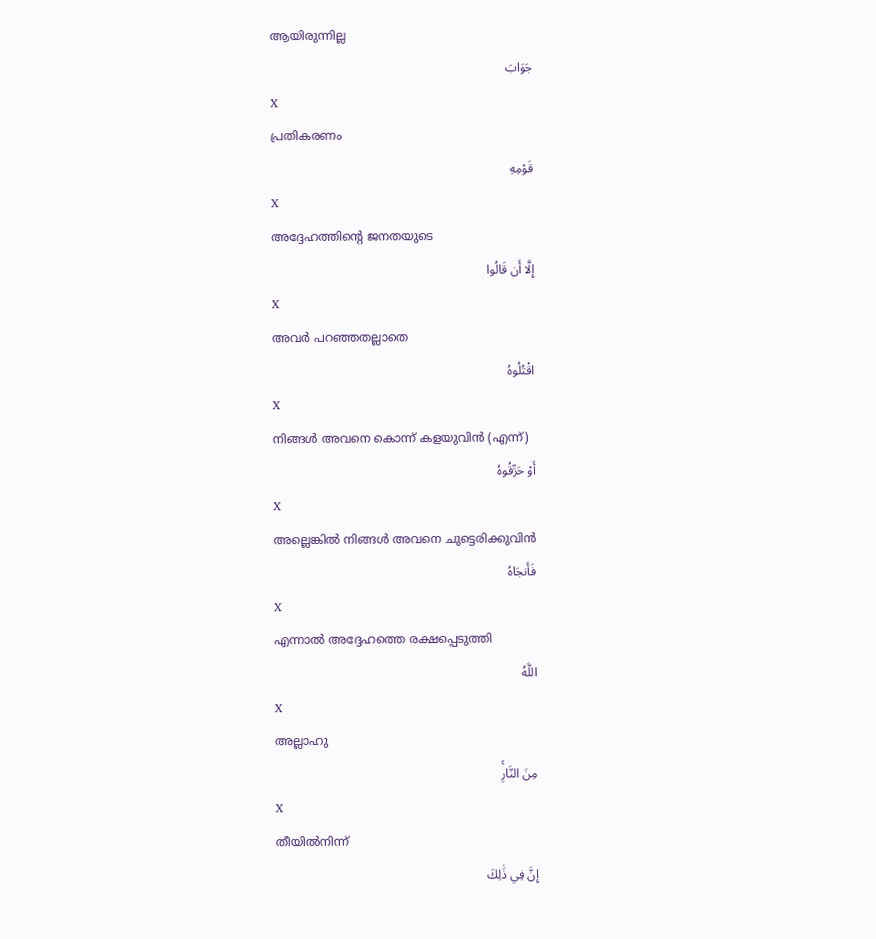ആയിരുന്നില്ല
جَوَابَ
X
പ്രതികരണം
قَوْمِهِ
X
അദ്ദേഹത്തിന്റെ ജനതയുടെ
إِلَّا أَن قَالُوا
X
അവര്‍ പറഞ്ഞതല്ലാതെ
اقْتُلُوهُ
X
നിങ്ങള്‍ അവനെ കൊന്ന് കളയുവിന്‍ (എന്ന്)
أَوْ حَرِّقُوهُ
X
അല്ലെങ്കില്‍ നിങ്ങള്‍ അവനെ ചുട്ടെരിക്കുവിന്‍
فَأَنجَاهُ
X
എന്നാല്‍ അദ്ദേഹത്തെ രക്ഷപ്പെടുത്തി
اللَّهُ
X
അല്ലാഹു
مِنَ النَّارِۚ
X
തീയില്‍നിന്ന്
إِنَّ فِي ذَٰلِكَ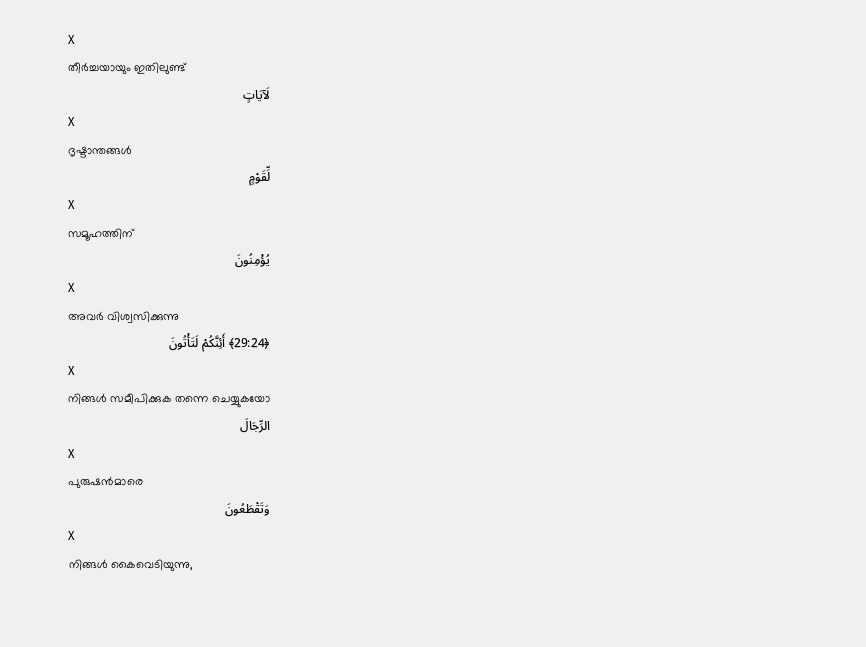X
തീര്‍ച്ചയായും ഇതിലുണ്ട്
لَآيَاتٍ
X
ദൃഷ്ടാന്തങ്ങള്‍
لِّقَوْمٍ
X
സമൂഹത്തിന്
يُؤْمِنُونَ
X
അവര്‍ വിശ്വസിക്കുന്നു
﴿29:24﴾ أَئِنَّكُمْ لَتَأْتُونَ
X
നിങ്ങള്‍ സമീപിക്കുക തന്നെ ചെയ്യുകയോ
الرِّجَالَ
X
പുരുഷന്‍മാരെ
وَتَقْطَعُونَ
X
നിങ്ങള്‍ കൈവെടിയുന്നു,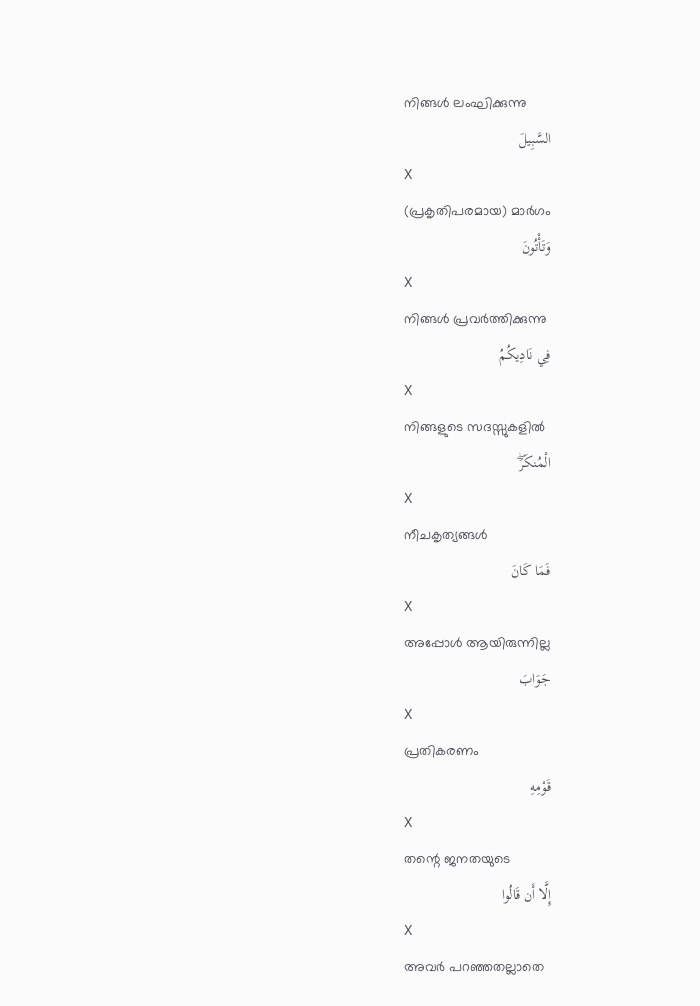നിങ്ങള്‍ ലംഘിക്കുന്നു
السَّبِيلَ
X
(പ്രകൃതിപരമായ) മാര്‍ഗം
وَتَأْتُونَ
X
നിങ്ങള്‍ പ്രവര്‍ത്തിക്കുന്നു
فِي نَادِيكُمُ
X
നിങ്ങളുടെ സദസ്സുകളില്‍
الْمُنكَرَۖ
X
നീചകൃത്യങ്ങള്‍
فَمَا كَانَ
X
അപ്പോള്‍ ആയിരുന്നില്ല
جَوَابَ
X
പ്രതികരണം
قَوْمِهِ
X
തന്റെ ജനതയുടെ
إِلَّا أَن قَالُوا
X
അവര്‍ പറഞ്ഞതല്ലാതെ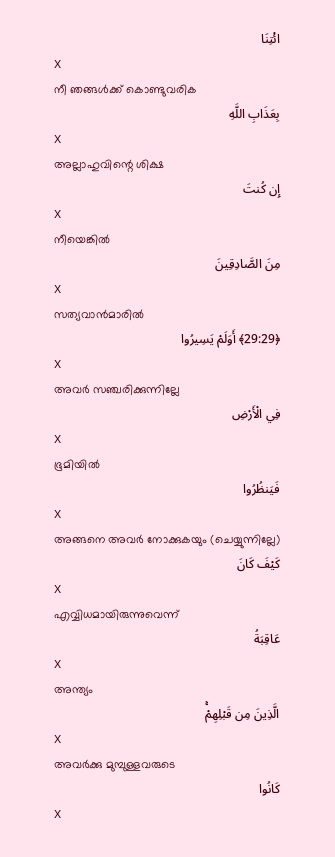ائْتِنَا
X
നീ ഞങ്ങള്‍ക്ക് കൊണ്ടുവരിക
بِعَذَابِ اللَّهِ
X
അല്ലാഹുവിന്റെ ശിക്ഷ
إِن كُنتَ
X
നീയെങ്കില്‍
مِنَ الصَّادِقِينَ
X
സത്യവാന്‍മാരില്‍
﴿29:29﴾ أَوَلَمْ يَسِيرُوا
X
അവര്‍ സഞ്ചരിക്കുന്നില്ലേ
فِي الْأَرْضِ
X
ഭൂമിയില്‍
فَيَنظُرُوا
X
അങ്ങനെ അവര്‍ നോക്കുകയും (ചെയ്യുന്നില്ലേ)
كَيْفَ كَانَ
X
എവ്വിധമായിരുന്നുവെന്ന്
عَاقِبَةُ
X
അന്ത്യം
الَّذِينَ مِن قَبْلِهِمْۚ
X
അവര്‍ക്കു മുമ്പുള്ളവരുടെ
كَانُوا
X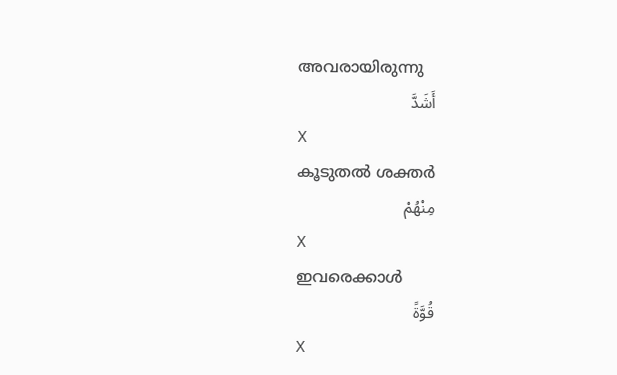അവരായിരുന്നു
أَشَدَّ
X
കൂടുതല്‍ ശക്തര്‍
مِنْهُمْ
X
ഇവരെക്കാള്‍
قُوَّةً
X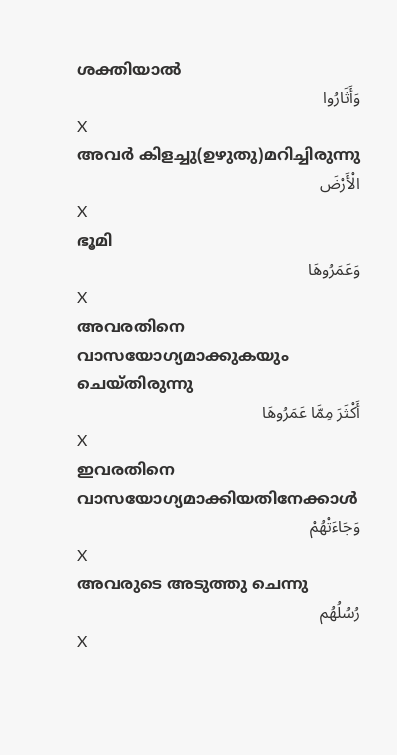ശക്തിയാല്‍
وَأَثَارُوا
X
അവര്‍ കിളച്ചു(ഉഴുതു)മറിച്ചിരുന്നു
الْأَرْضَ
X
ഭൂമി
وَعَمَرُوهَا
X
അവരതിനെ വാസയോഗ്യമാക്കുകയും ചെയ്തിരുന്നു
أَكْثَرَ مِمَّا عَمَرُوهَا
X
ഇവരതിനെ വാസയോഗ്യമാക്കിയതിനേക്കാള്‍
وَجَاءَتْهُمْ
X
അവരുടെ അടുത്തു ചെന്നു
رُسُلُهُم
X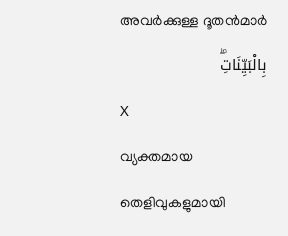അവര്‍ക്കുള്ള ദൂതന്‍മാര്‍
بِالْبَيِّنَاتِۖ
X
വ്യക്തമായ തെളിവുകളുമായി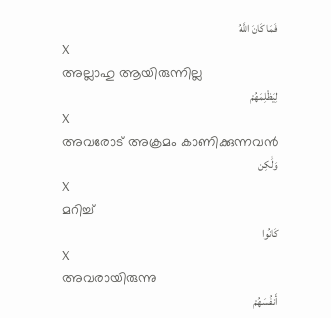فَمَا كَانَ اللَّهُ
X
അല്ലാഹു ആയിരുന്നില്ല
لِيَظْلِمَهُمْ
X
അവരോട് അക്രമം കാണിക്കുന്നവന്‍
وَلَٰكِن
X
മറിച്ച്
كَانُوا
X
അവരായിരുന്നു
أَنفُسَهُمْ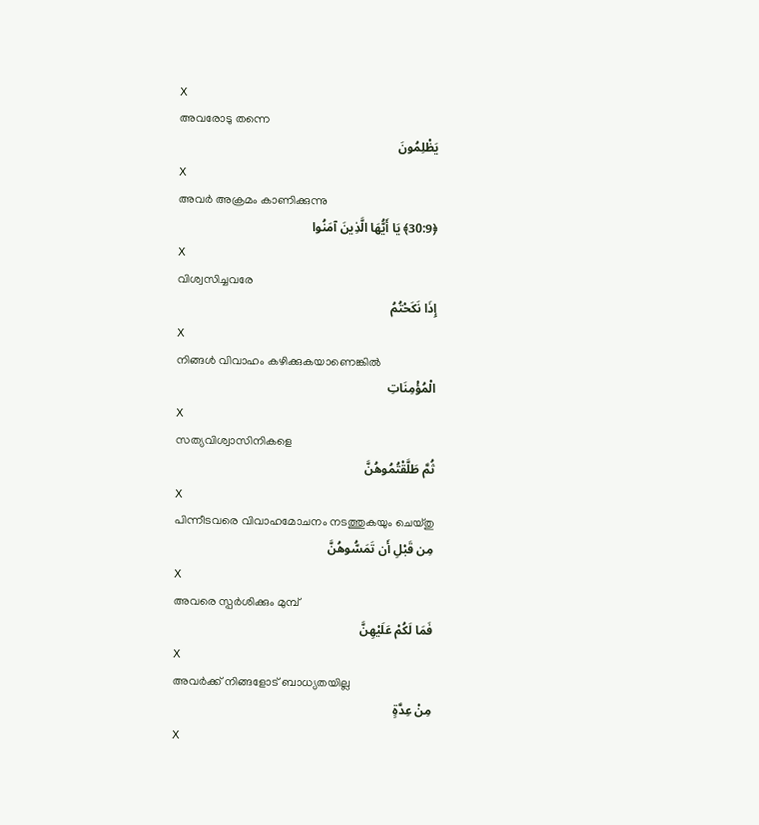X
അവരോടു തന്നെ
يَظْلِمُونَ
X
അവര്‍ അക്രമം കാണിക്കുന്നു
﴿30:9﴾ يَا أَيُّهَا الَّذِينَ آمَنُوا
X
വിശ്വസിച്ചവരേ
إِذَا نَكَحْتُمُ
X
നിങ്ങള്‍ വിവാഹം കഴിക്കുകയാണെങ്കില്‍
الْمُؤْمِنَاتِ
X
സത്യവിശ്വാസിനികളെ
ثُمَّ طَلَّقْتُمُوهُنَّ
X
പിന്നീടവരെ വിവാഹമോചനം നടത്തുകയും ചെയ്തു
مِن قَبْلِ أَن تَمَسُّوهُنَّ
X
അവരെ സ്പര്‍ശിക്കും മുമ്പ്
فَمَا لَكُمْ عَلَيْهِنَّ
X
അവര്‍ക്ക് നിങ്ങളോട് ബാധ്യതയില്ല
مِنْ عِدَّةٍ
X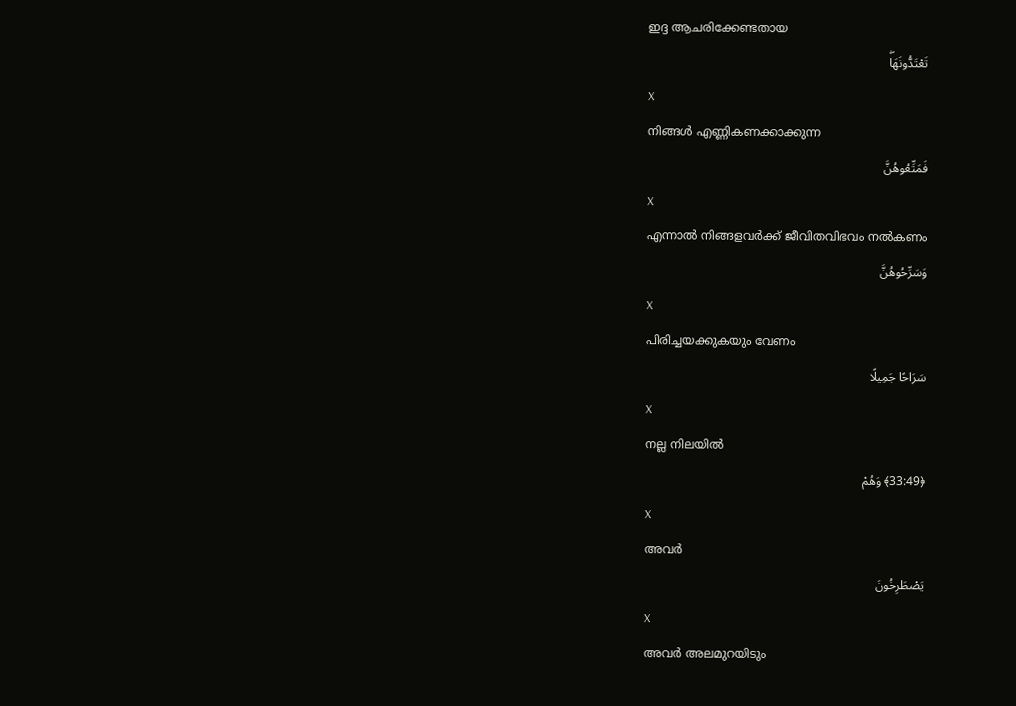ഇദ്ദ ആചരിക്കേണ്ടതായ
تَعْتَدُّونَهَاۖ
X
നിങ്ങള്‍ എണ്ണികണക്കാക്കുന്ന
فَمَتِّعُوهُنَّ
X
എന്നാല്‍ നിങ്ങളവര്‍ക്ക് ജീവിതവിഭവം നല്‍കണം
وَسَرِّحُوهُنَّ
X
പിരിച്ചയക്കുകയും വേണം
سَرَاحًا جَمِيلًا
X
നല്ല നിലയില്‍
﴿33:49﴾ وَهُمْ
X
അവര്‍
يَصْطَرِخُونَ
X
അവര്‍ അലമുറയിടും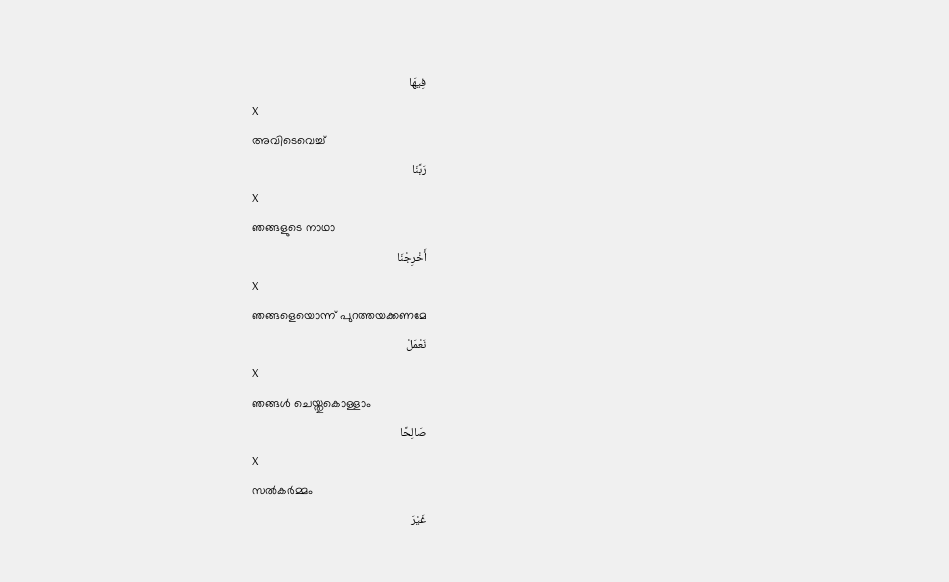فِيهَا
X
അവിടെവെച്ച്
رَبَّنَا
X
ഞങ്ങളുടെ നാഥാ
أَخْرِجْنَا
X
ഞങ്ങളെയൊന്ന് പുറത്തയക്കണമേ
نَعْمَلْ
X
ഞങ്ങള്‍ ചെയ്തുകൊള്ളാം
صَالِحًا
X
സല്‍കര്‍മ്മം
غَيْرَ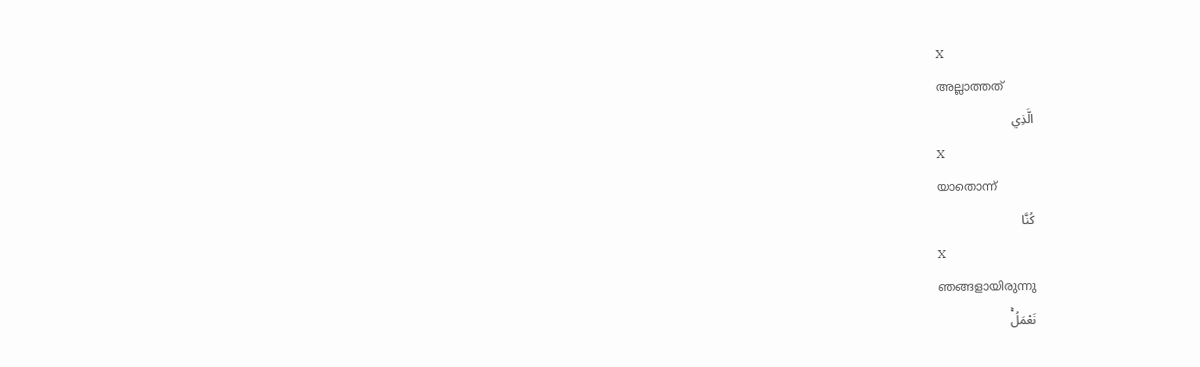X
അല്ലാത്തത്
الَّذِي
X
യാതൊന്ന്
كُنَّا
X
ഞങ്ങളായിരുന്നു
نَعْمَلُۚ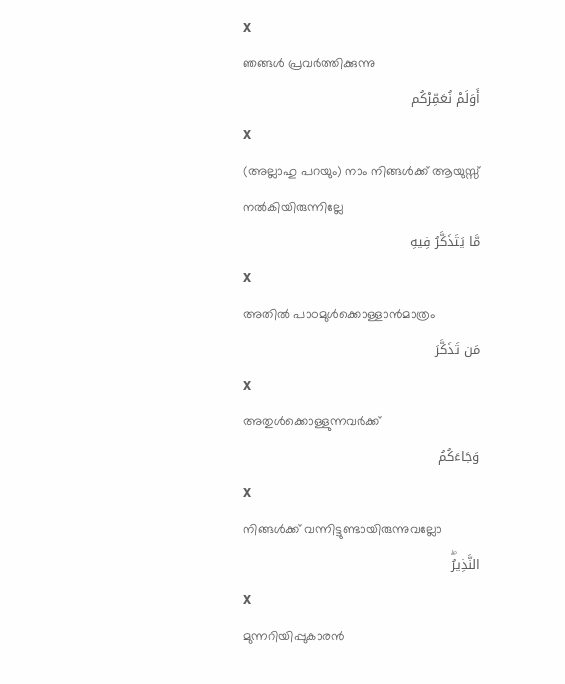X
ഞങ്ങള്‍ പ്രവര്‍ത്തിക്കുന്നു
أَوَلَمْ نُعَمِّرْكُم
X
(അല്ലാഹു പറയും) നാം നിങ്ങള്‍ക്ക് ആയുസ്സ് നല്‍കിയിരുന്നില്ലേ
مَّا يَتَذَكَّرُ فِيهِ
X
അതില്‍ പാഠമുള്‍ക്കൊള്ളാന്‍മാത്രം
مَن تَذَكَّرَ
X
അതുള്‍ക്കൊള്ളുന്നവര്‍ക്ക്
وَجَاءَكُمُ
X
നിങ്ങള്‍ക്ക് വന്നിട്ടുണ്ടായിരുന്നുവല്ലോ
النَّذِيرُۖ
X
മുന്നറിയിപ്പുകാരന്‍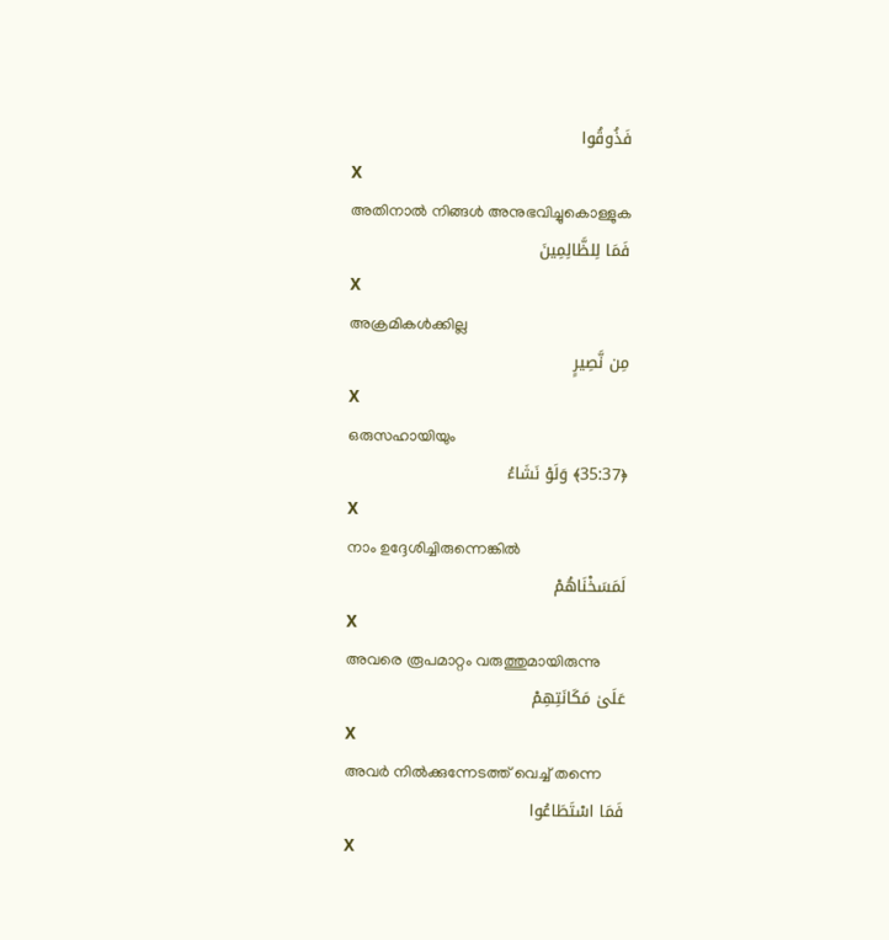فَذُوقُوا
X
അതിനാല്‍ നിങ്ങള്‍ അനുഭവിച്ചുകൊള്ളുക
فَمَا لِلظَّالِمِينَ
X
അക്രമികള്‍ക്കില്ല
مِن نَّصِيرٍ
X
ഒരുസഹായിയും
﴿35:37﴾ وَلَوْ نَشَاءُ
X
നാം ഉദ്ദേശിച്ചിരുന്നെങ്കില്‍
لَمَسَخْنَاهُمْ
X
അവരെ രൂപമാറ്റം വരുത്തുമായിരുന്നു
عَلَىٰ مَكَانَتِهِمْ
X
അവര്‍ നില്‍ക്കുന്നേടത്ത് വെച്ച് തന്നെ
فَمَا اسْتَطَاعُوا
X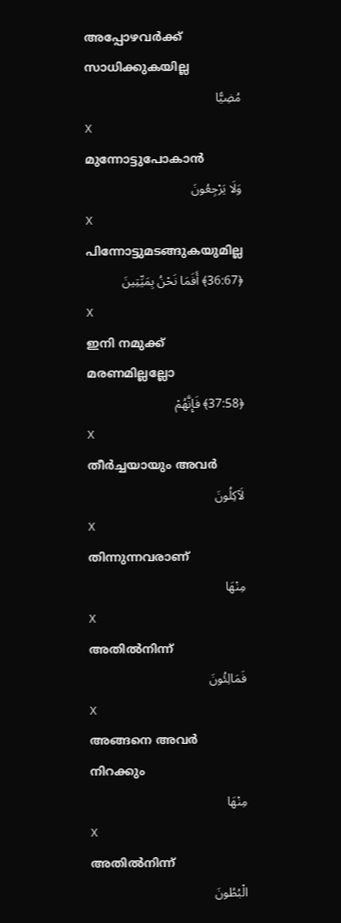അപ്പോഴവര്‍ക്ക് സാധിക്കുകയില്ല
مُضِيًّا
X
മുന്നോട്ടുപോകാന്‍
وَلَا يَرْجِعُونَ
X
പിന്നോട്ടുമടങ്ങുകയുമില്ല
﴿36:67﴾ أَفَمَا نَحْنُ بِمَيِّتِينَ
X
ഇനി നമുക്ക് മരണമില്ലല്ലോ
﴿37:58﴾ فَإِنَّهُمْ
X
തീര്‍ച്ചയായും അവര്‍
لَآكِلُونَ
X
തിന്നുന്നവരാണ്
مِنْهَا
X
അതില്‍നിന്ന്
فَمَالِئُونَ
X
അങ്ങനെ അവര്‍ നിറക്കും
مِنْهَا
X
അതില്‍നിന്ന്
الْبُطُونَ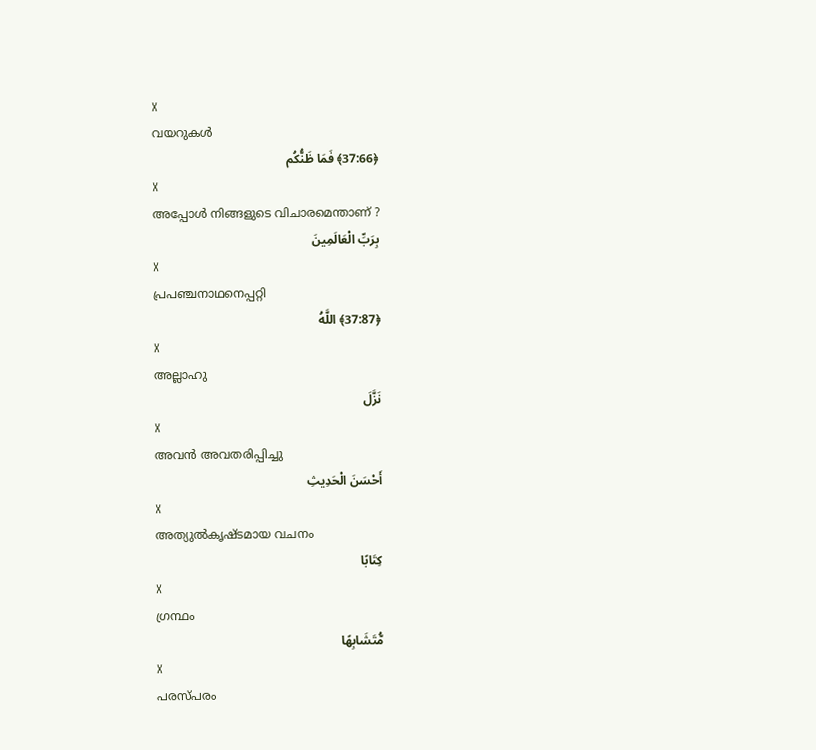X
വയറുകള്‍
﴿37:66﴾ فَمَا ظَنُّكُم
X
അപ്പോള്‍ നിങ്ങളുടെ വിചാരമെന്താണ് ?
بِرَبِّ الْعَالَمِينَ
X
പ്രപഞ്ചനാഥനെപ്പറ്റി
﴿37:87﴾ اللَّهُ
X
അല്ലാഹു
نَزَّلَ
X
അവന്‍ അവതരിപ്പിച്ചു
أَحْسَنَ الْحَدِيثِ
X
അത്യുല്‍കൃഷ്ടമായ വചനം
كِتَابًا
X
ഗ്രന്ഥം
مُّتَشَابِهًا
X
പരസ്പരം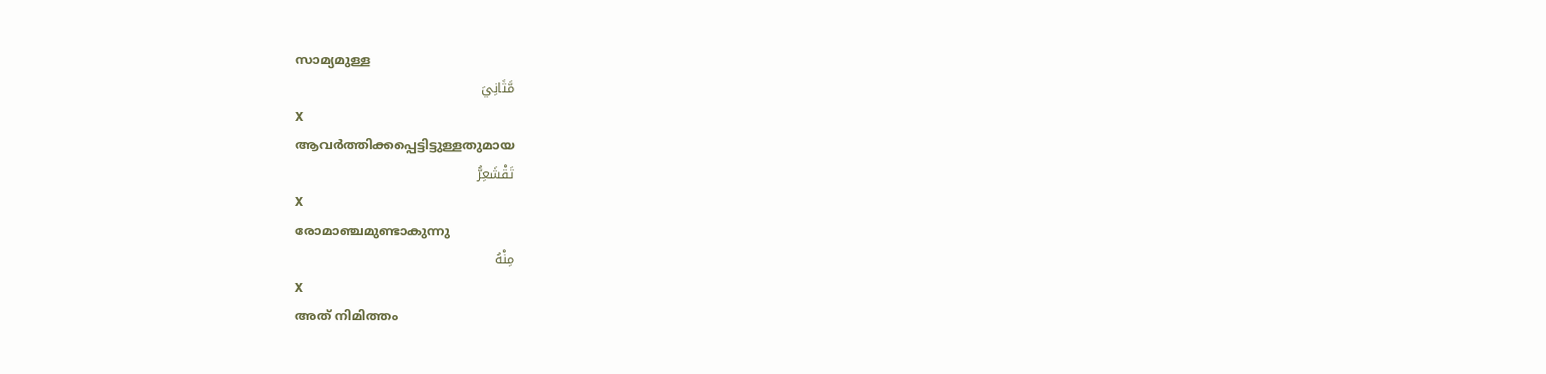സാമ്യമുള്ള
مَّثَانِيَ
X
ആവര്‍ത്തിക്കപ്പെട്ടിട്ടുള്ളതുമായ
تَقْشَعِرُّ
X
രോമാഞ്ചമുണ്ടാകുന്നു
مِنْهُ
X
അത് നിമിത്തം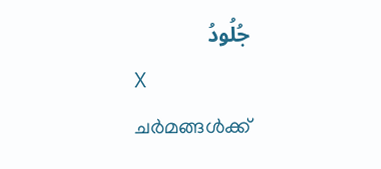جُلُودُ
X
ചര്‍മങ്ങള്‍ക്ക്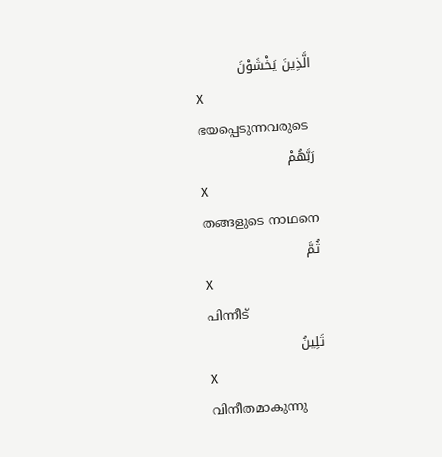الَّذِينَ يَخْشَوْنَ
X
ഭയപ്പെടുന്നവരുടെ
رَبَّهُمْ
X
തങ്ങളുടെ നാഥനെ
ثُمَّ
X
പിന്നീട്
تَلِينُ
X
വിനീതമാകുന്നു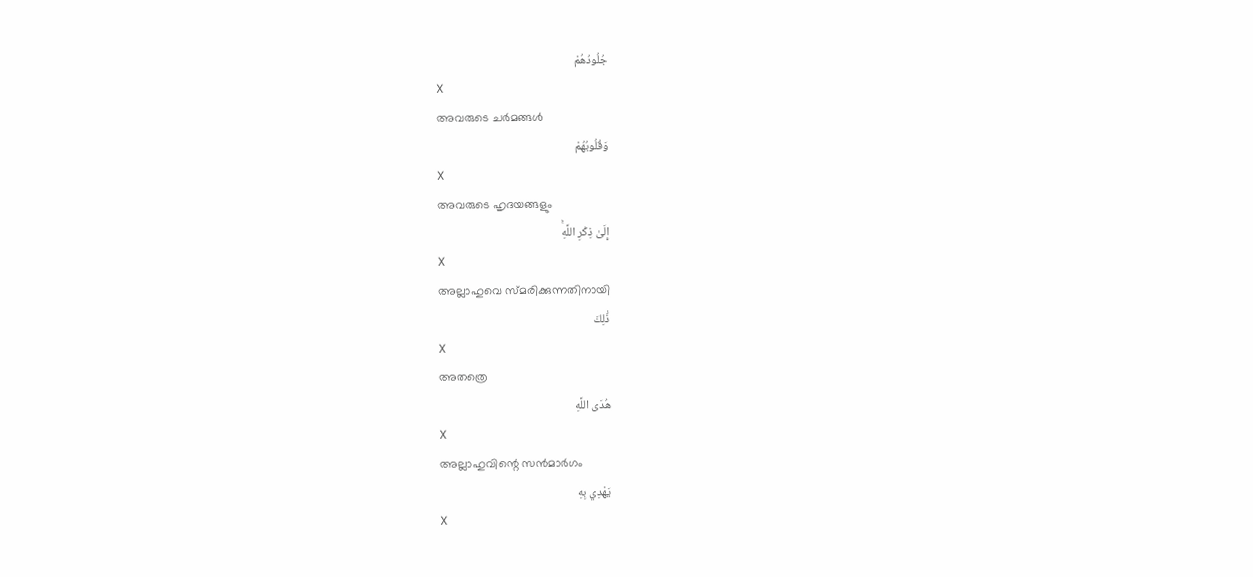جُلُودُهُمْ
X
അവരുടെ ചര്‍മങ്ങള്‍
وَقُلُوبُهُمْ
X
അവരുടെ ഹൃദയങ്ങളും
إِلَىٰ ذِكْرِ اللَّهِۚ
X
അല്ലാഹുവെ സ്മരിക്കുന്നതിനായി
ذَٰلِكَ
X
അതത്രെ
هُدَى اللَّهِ
X
അല്ലാഹുവിന്റെ സന്‍മാര്‍ഗം
يَهْدِي بِهِ
X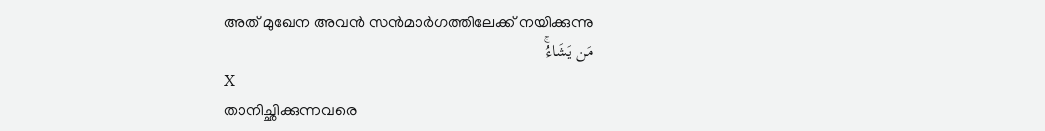അത് മുഖേന അവന്‍ സന്‍മാര്‍ഗത്തിലേക്ക് നയിക്കുന്നു
مَن يَشَاءُۚ
X
താനിച്ഛിക്കുന്നവരെ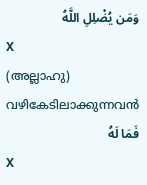وَمَن يُضْلِلِ اللَّهُ
X
(അല്ലാഹു) വഴികേടിലാക്കുന്നവന്‍
فَمَا لَهُ
X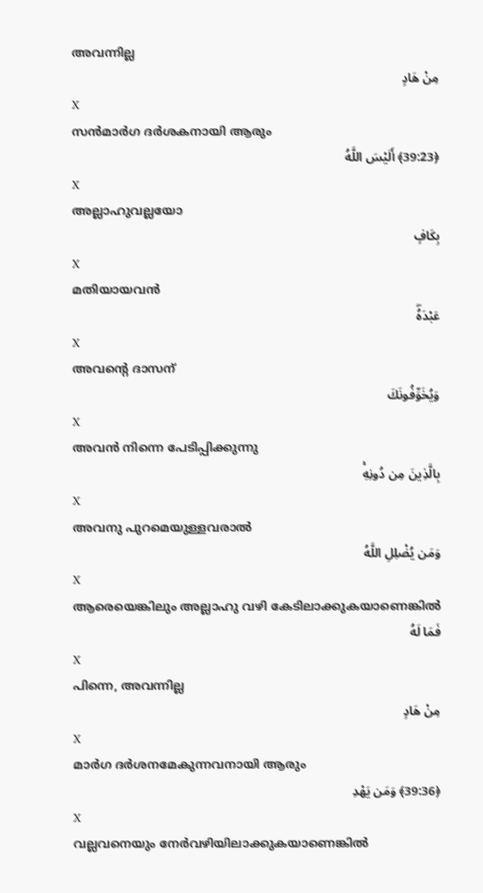അവന്നില്ല
مِنْ هَادٍ
X
സന്‍മാര്‍ഗ ദര്‍ശകനായി ആരും
﴿39:23﴾ أَلَيْسَ اللَّهُ
X
അല്ലാഹുവല്ലയോ
بِكَافٍ
X
മതിയായവന്‍
عَبْدَهُۖ
X
അവന്റെ ദാസന്
وَيُخَوِّفُونَكَ
X
അവന്‍ നിന്നെ പേടിപ്പിക്കുന്നു
بِالَّذِينَ مِن دُونِهِۚ
X
അവനു പുറമെയുള്ളവരാല്‍
وَمَن يُضْلِلِ اللَّهُ
X
ആരെയെങ്കിലും അല്ലാഹു വഴി കേടിലാക്കുകയാണെങ്കില്‍
فَمَا لَهُ
X
പിന്നെ, അവന്നില്ല
مِنْ هَادٍ
X
മാര്‍ഗ ദര്‍ശനമേകുന്നവനായി ആരും
﴿39:36﴾ وَمَن يَهْدِ
X
വല്ലവനെയും നേര്‍വഴിയിലാക്കുകയാണെങ്കില്‍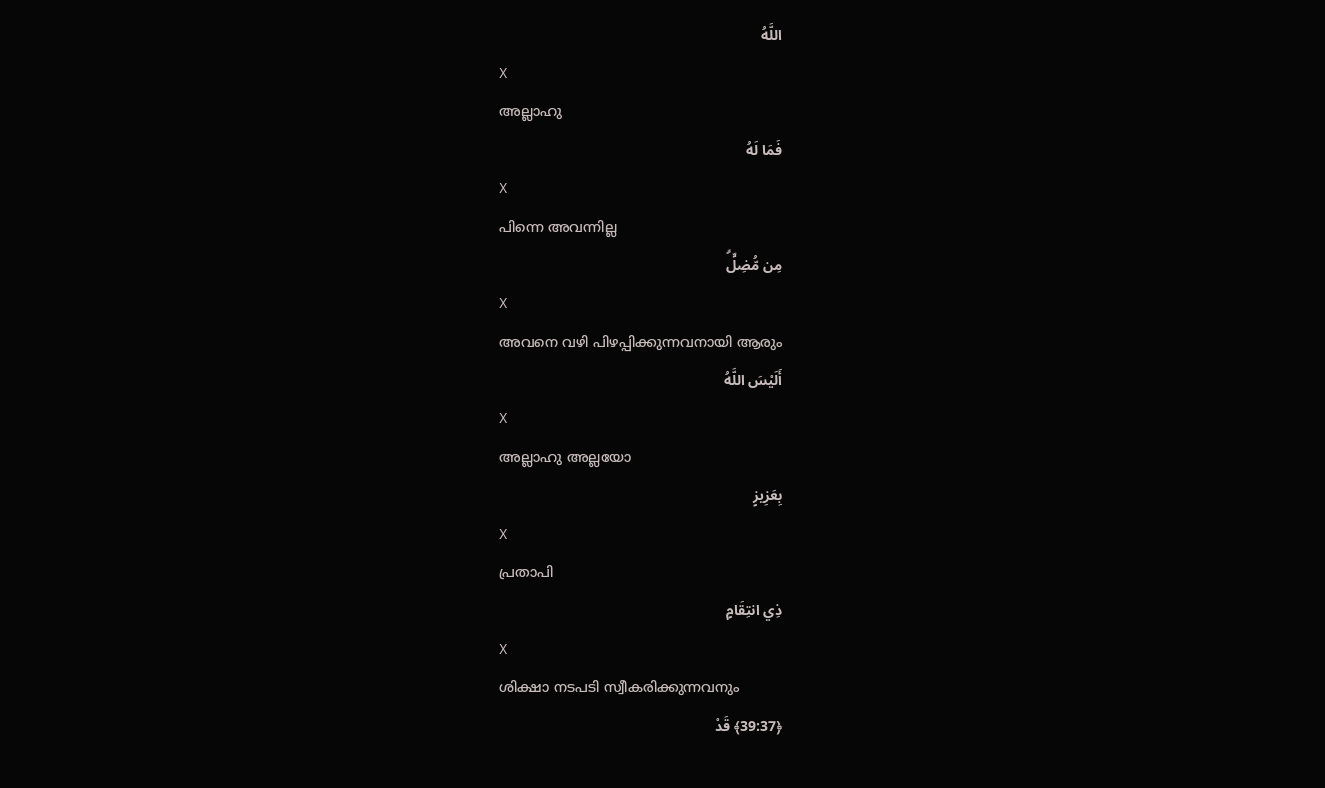اللَّهُ
X
അല്ലാഹു
فَمَا لَهُ
X
പിന്നെ അവന്നില്ല
مِن مُّضِلٍّۗ
X
അവനെ വഴി പിഴപ്പിക്കുന്നവനായി ആരും
أَلَيْسَ اللَّهُ
X
അല്ലാഹു അല്ലയോ
بِعَزِيزٍ
X
പ്രതാപി
ذِي انتِقَامٍ
X
ശിക്ഷാ നടപടി സ്വീകരിക്കുന്നവനും
﴿39:37﴾ قَدْ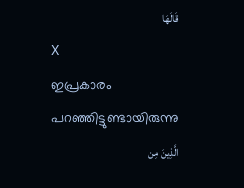قَالَهَا
X
ഇപ്രകാരം പറഞ്ഞിട്ടുണ്ടായിരുന്നു
الَّذِينَ مِن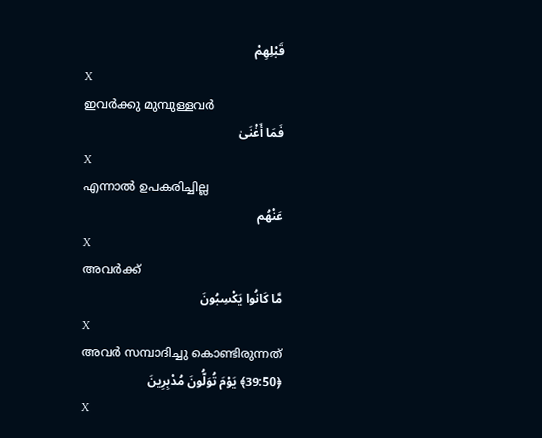قَبْلِهِمْ
X
ഇവര്‍ക്കു മുമ്പുള്ളവര്‍
فَمَا أَغْنَىٰ
X
എന്നാല്‍ ഉപകരിച്ചില്ല
عَنْهُم
X
അവര്‍ക്ക്
مَّا كَانُوا يَكْسِبُونَ
X
അവര്‍ സമ്പാദിച്ചു കൊണ്ടിരുന്നത്
﴿39:50﴾ يَوْمَ تُوَلُّونَ مُدْبِرِينَ
X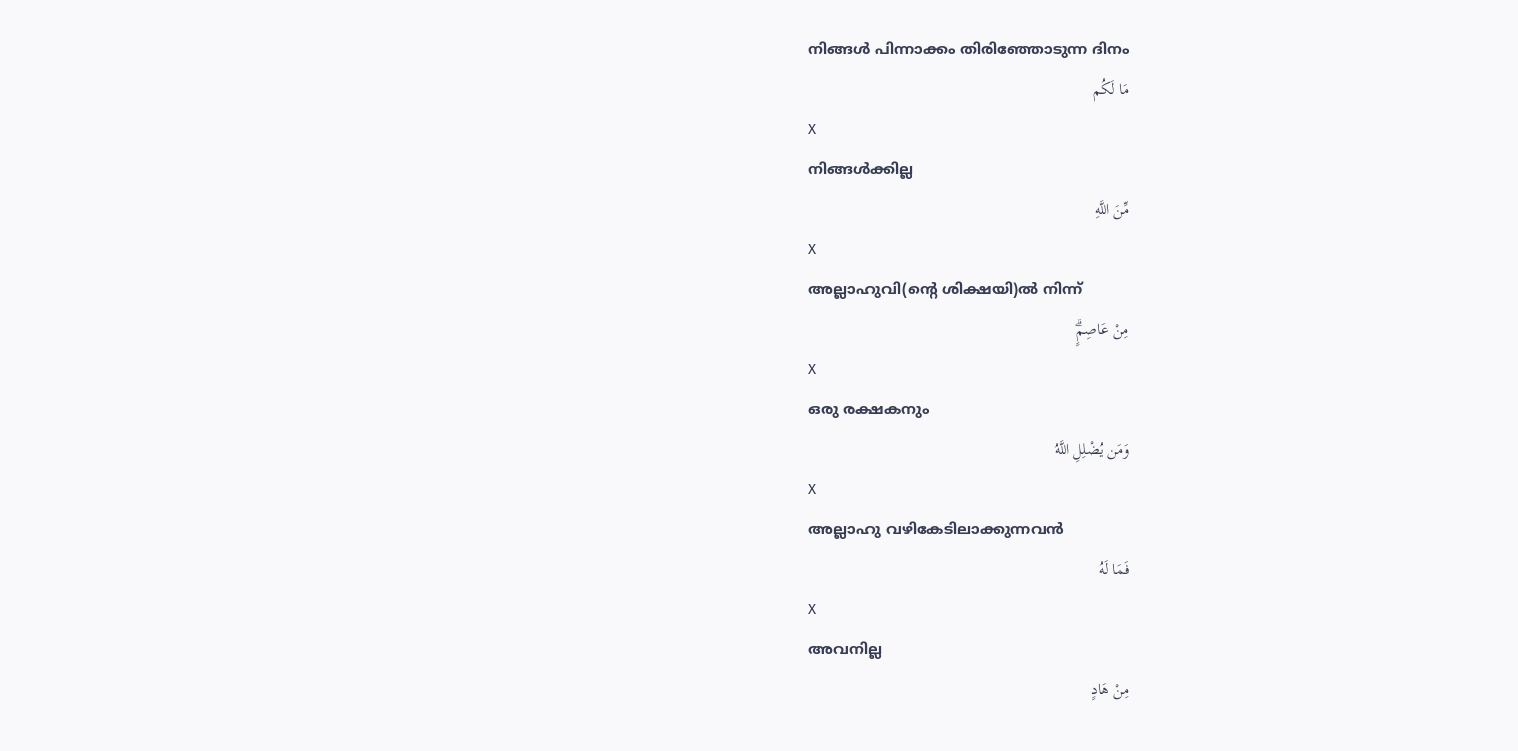നിങ്ങള്‍ പിന്നാക്കം തിരിഞ്ഞോടുന്ന ദിനം
مَا لَكُم
X
നിങ്ങള്‍ക്കില്ല
مِّنَ اللَّهِ
X
അല്ലാഹുവി(ന്റെ ശിക്ഷയി)ല്‍ നിന്ന്
مِنْ عَاصِمٍۗ
X
ഒരു രക്ഷകനും
وَمَن يُضْلِلِ اللَّهُ
X
അല്ലാഹു വഴികേടിലാക്കുന്നവന്‍
فَمَا لَهُ
X
അവനില്ല
مِنْ هَادٍ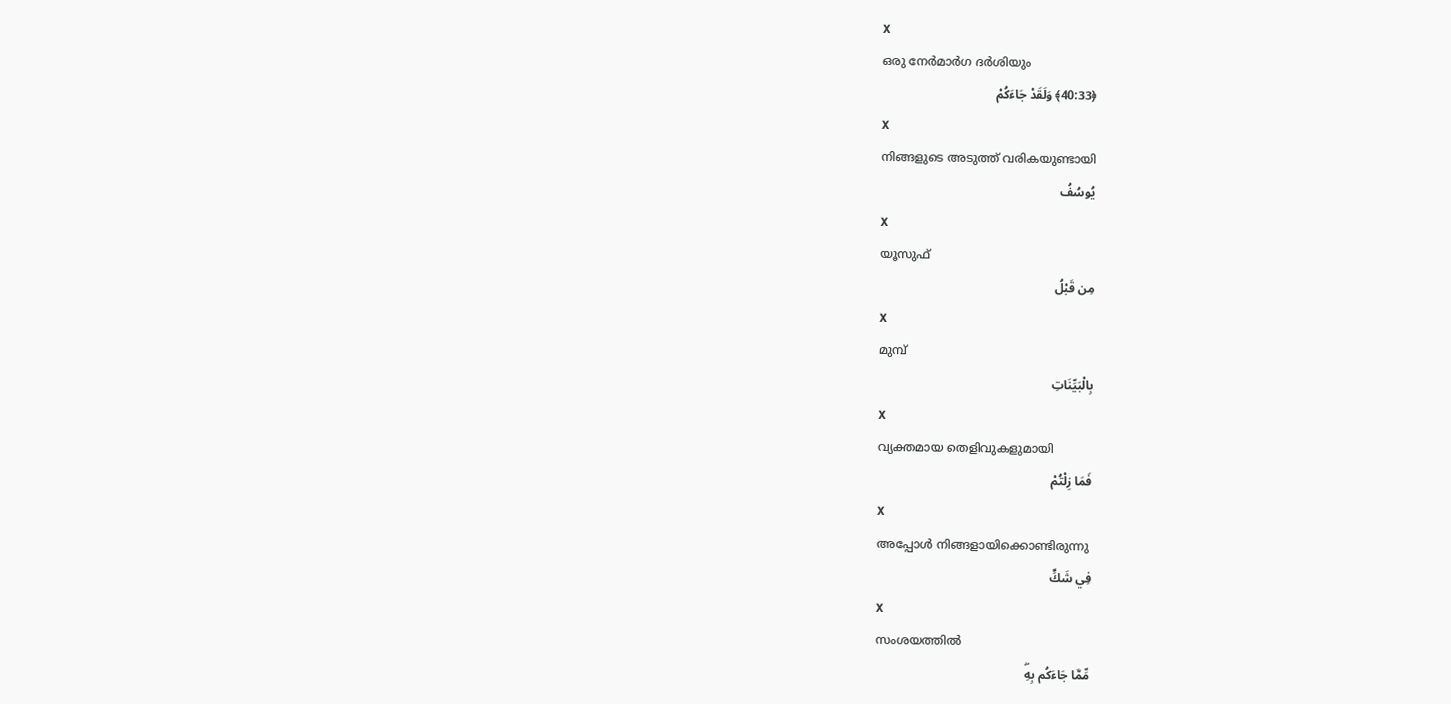X
ഒരു നേര്‍മാര്‍ഗ ദര്‍ശിയും
﴿40:33﴾ وَلَقَدْ جَاءَكُمْ
X
നിങ്ങളുടെ അടുത്ത് വരികയുണ്ടായി
يُوسُفُ
X
യൂസുഫ്
مِن قَبْلُ
X
മുമ്പ്
بِالْبَيِّنَاتِ
X
വ്യക്തമായ തെളിവുകളുമായി
فَمَا زِلْتُمْ
X
അപ്പോള്‍ നിങ്ങളായിക്കൊണ്ടിരുന്നു
فِي شَكٍّ
X
സംശയത്തില്‍
مِّمَّا جَاءَكُم بِهِۖ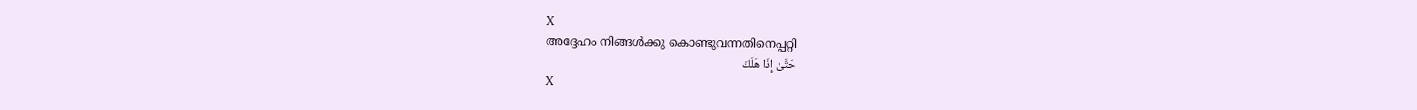X
അദ്ദേഹം നിങ്ങള്‍ക്കു കൊണ്ടുവന്നതിനെപ്പറ്റി
حَتَّىٰ إِذَا هَلَكَ
X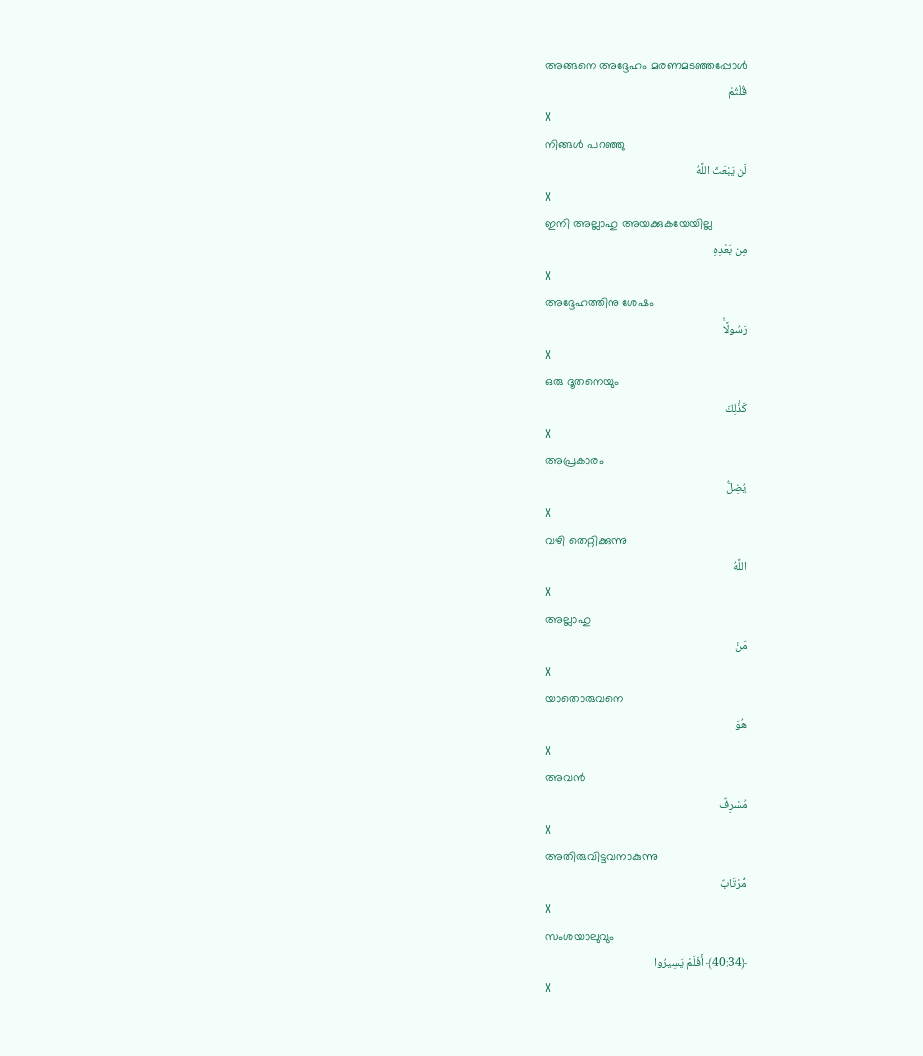അങ്ങനെ അദ്ദേഹം മരണമടഞ്ഞപ്പോള്‍
قُلْتُمْ
X
നിങ്ങള്‍ പറഞ്ഞു
لَن يَبْعَثَ اللَّهُ
X
ഇനി അല്ലാഹു അയക്കുകയേയില്ല
مِن بَعْدِهِ
X
അദ്ദേഹത്തിനു ശേഷം
رَسُولًاۚ
X
ഒരു ദൂതനെയും
كَذَٰلِكَ
X
അപ്രകാരം
يُضِلُّ
X
വഴി തെറ്റിക്കുന്നു
اللَّهُ
X
അല്ലാഹു
مَنْ
X
യാതൊരുവനെ
هُوَ
X
അവന്‍
مُسْرِفٌ
X
അതിരുവിട്ടവനാകുന്നു
مُّرْتَابٌ
X
സംശയാലുവും
﴿40:34﴾ أَفَلَمْ يَسِيرُوا
X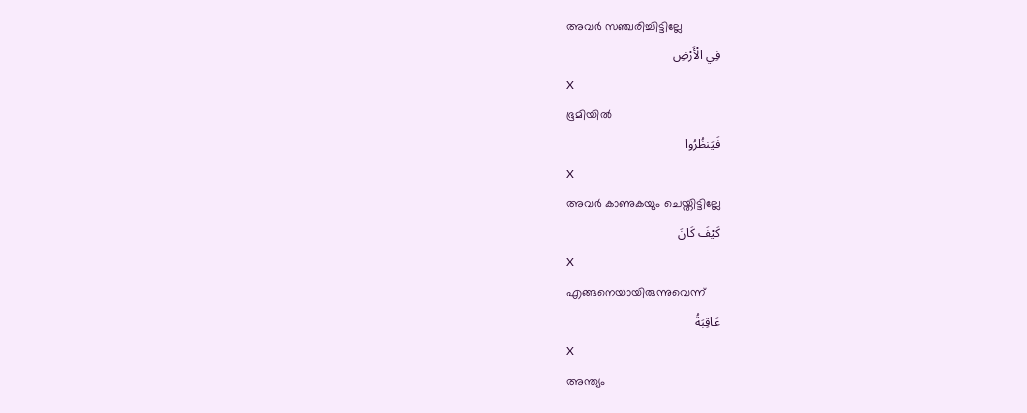അവര്‍ സഞ്ചരിച്ചിട്ടില്ലേ
فِي الْأَرْضِ
X
ഭൂമിയില്‍
فَيَنظُرُوا
X
അവര്‍ കാണുകയും ചെയ്തിട്ടില്ലേ
كَيْفَ كَانَ
X
എങ്ങനെയായിരുന്നുവെന്ന്
عَاقِبَةُ
X
അന്ത്യം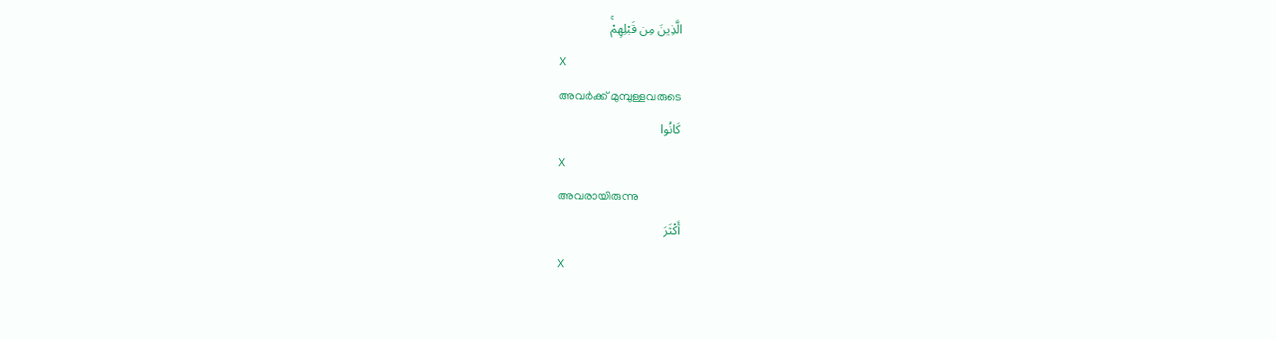الَّذِينَ مِن قَبْلِهِمْۚ
X
അവര്‍ക്ക് മുമ്പുള്ളവരുടെ
كَانُوا
X
അവരായിരുന്നു
أَكْثَرَ
X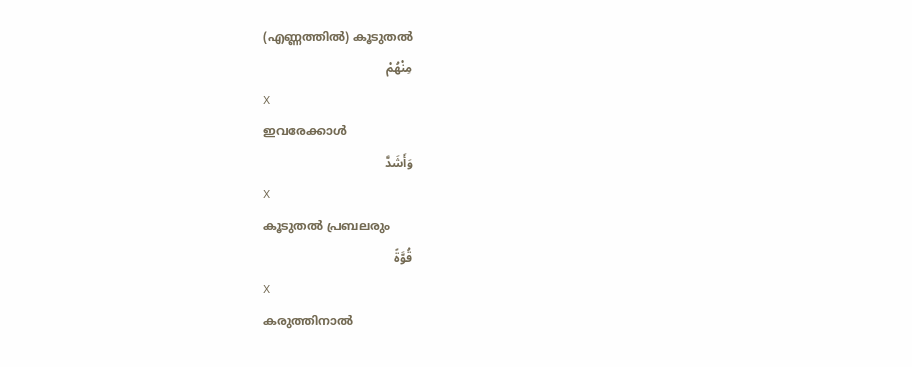(എണ്ണത്തില്‍) കൂടുതല്‍
مِنْهُمْ
X
ഇവരേക്കാള്‍
وَأَشَدَّ
X
കൂടുതല്‍ പ്രബലരും
قُوَّةً
X
കരുത്തിനാല്‍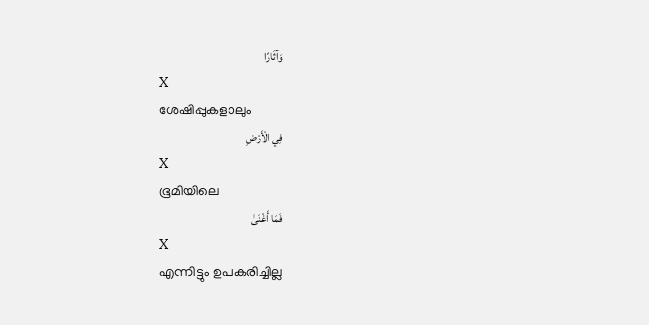وَآثَارًا
X
ശേഷിപ്പുകളാലും
فِي الْأَرْضِ
X
ഭൂമിയിലെ
فَمَا أَغْنَىٰ
X
എന്നിട്ടും ഉപകരിച്ചില്ല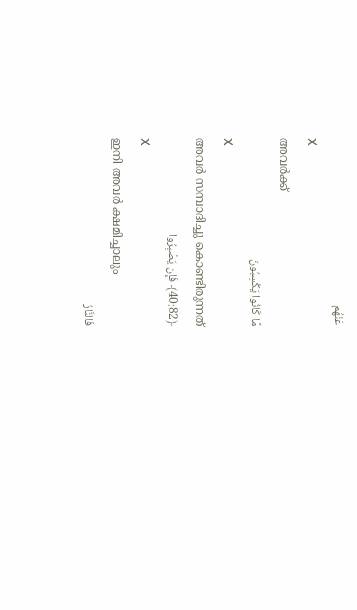عَنْهُم
X
അവര്‍ക്ക്
مَّا كَانُوا يَكْسِبُونَ
X
അവര്‍ സമ്പാദിച്ചു കൊണ്ടിരുന്നത്
﴿40:82﴾ فَإِن يَصْبِرُوا
X
ഇനി അവര്‍ ക്ഷമിച്ചാലും
فَالنَّارُ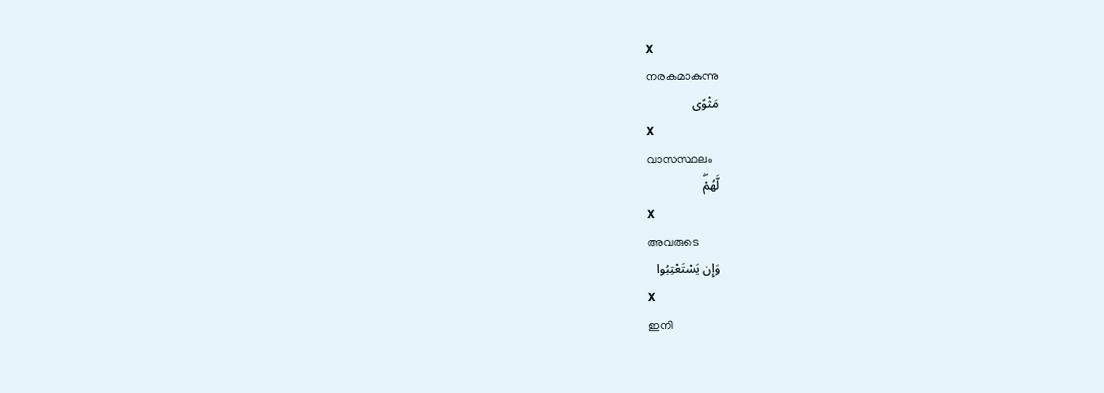X
നരകമാകുന്നു
مَثْوًى
X
വാസസ്ഥലം
لَّهُمْۖ
X
അവരുടെ
وَإِن يَسْتَعْتِبُوا
X
ഇനി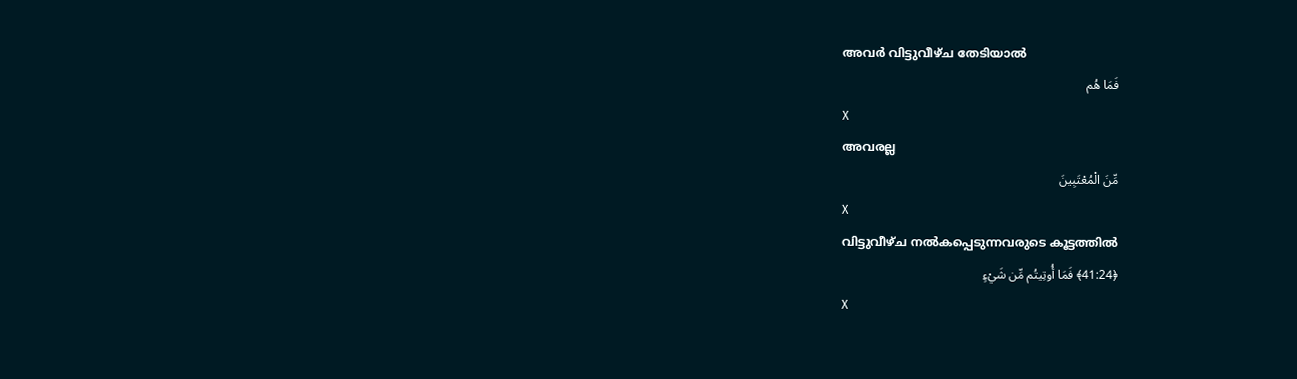അവര്‍ വിട്ടുവീഴ്ച തേടിയാല്‍
فَمَا هُم
X
അവരല്ല
مِّنَ الْمُعْتَبِينَ
X
വിട്ടുവീഴ്ച നല്‍കപ്പെടുന്നവരുടെ കൂട്ടത്തില്‍
﴿41:24﴾ فَمَا أُوتِيتُم مِّن شَيْءٍ
X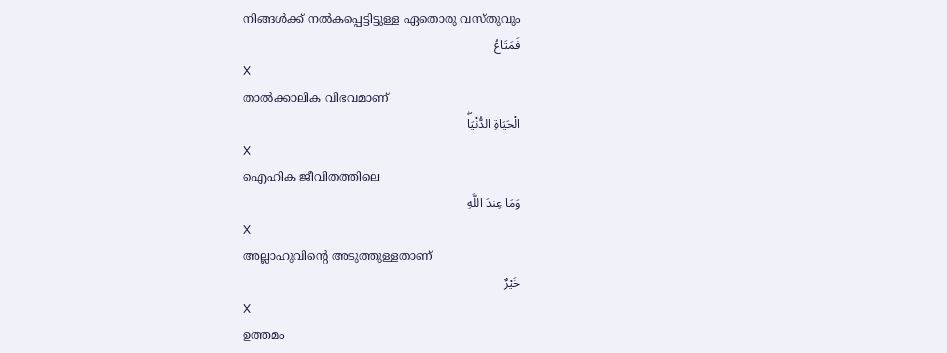നിങ്ങള്‍ക്ക് നല്‍കപ്പെട്ടിട്ടുള്ള ഏതൊരു വസ്തുവും
فَمَتَاعُ
X
താല്‍ക്കാലിക വിഭവമാണ്
الْحَيَاةِ الدُّنْيَاۖ
X
ഐഹിക ജീവിതത്തിലെ
وَمَا عِندَ اللَّهِ
X
അല്ലാഹുവിന്റെ അടുത്തുള്ളതാണ്
خَيْرٌ
X
ഉത്തമം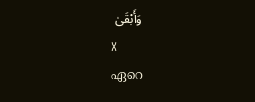وَأَبْقَىٰ
X
ഏറെ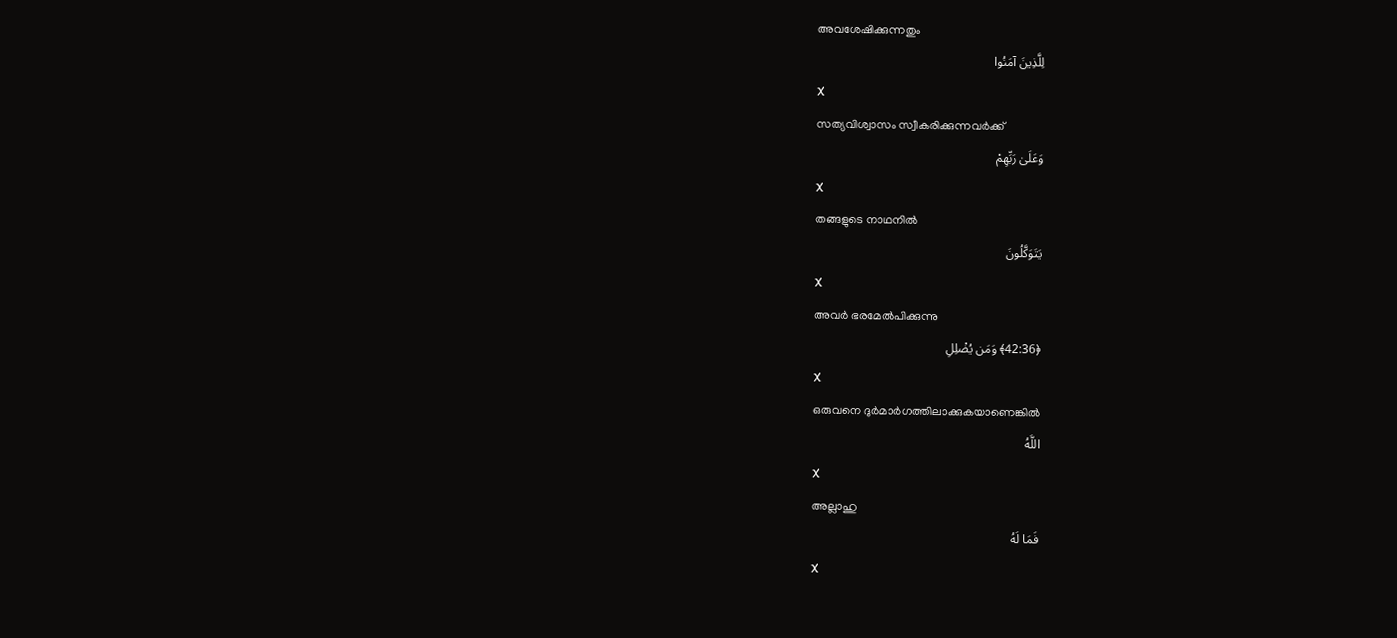അവശേഷിക്കുന്നതും
لِلَّذِينَ آمَنُوا
X
സത്യവിശ്വാസം സ്വീകരിക്കുന്നവര്‍ക്ക്
وَعَلَىٰ رَبِّهِمْ
X
തങ്ങളുടെ നാഥനില്‍
يَتَوَكَّلُونَ
X
അവര്‍ ഭരമേല്‍പിക്കുന്നു
﴿42:36﴾ وَمَن يُضْلِلِ
X
ഒരുവനെ ദുര്‍മാര്‍ഗത്തിലാക്കുകയാണെങ്കില്‍
اللَّهُ
X
അല്ലാഹു
فَمَا لَهُ
X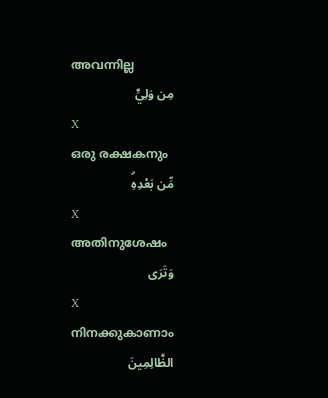അവന്നില്ല
مِن وَلِيٍّ
X
ഒരു രക്ഷകനും
مِّن بَعْدِهِۗ
X
അതിനുശേഷം
وَتَرَى
X
നിനക്കുകാണാം
الظَّالِمِينَ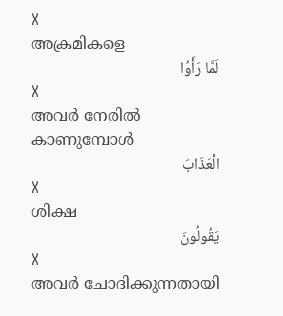X
അക്രമികളെ
لَمَّا رَأَوُا
X
അവര്‍ നേരില്‍ കാണുമ്പോള്‍
الْعَذَابَ
X
ശിക്ഷ
يَقُولُونَ
X
അവര്‍ ചോദിക്കുന്നതായി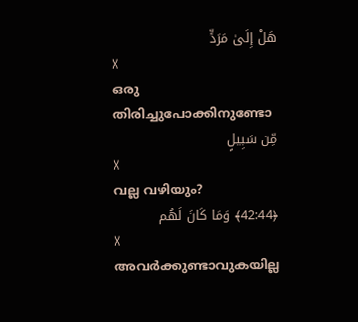هَلْ إِلَىٰ مَرَدٍّ
X
ഒരു തിരിച്ചുപോക്കിനുണ്ടോ
مِّن سَبِيلٍ
X
വല്ല വഴിയും?
﴿42:44﴾ وَمَا كَانَ لَهُم
X
അവര്‍ക്കുണ്ടാവുകയില്ല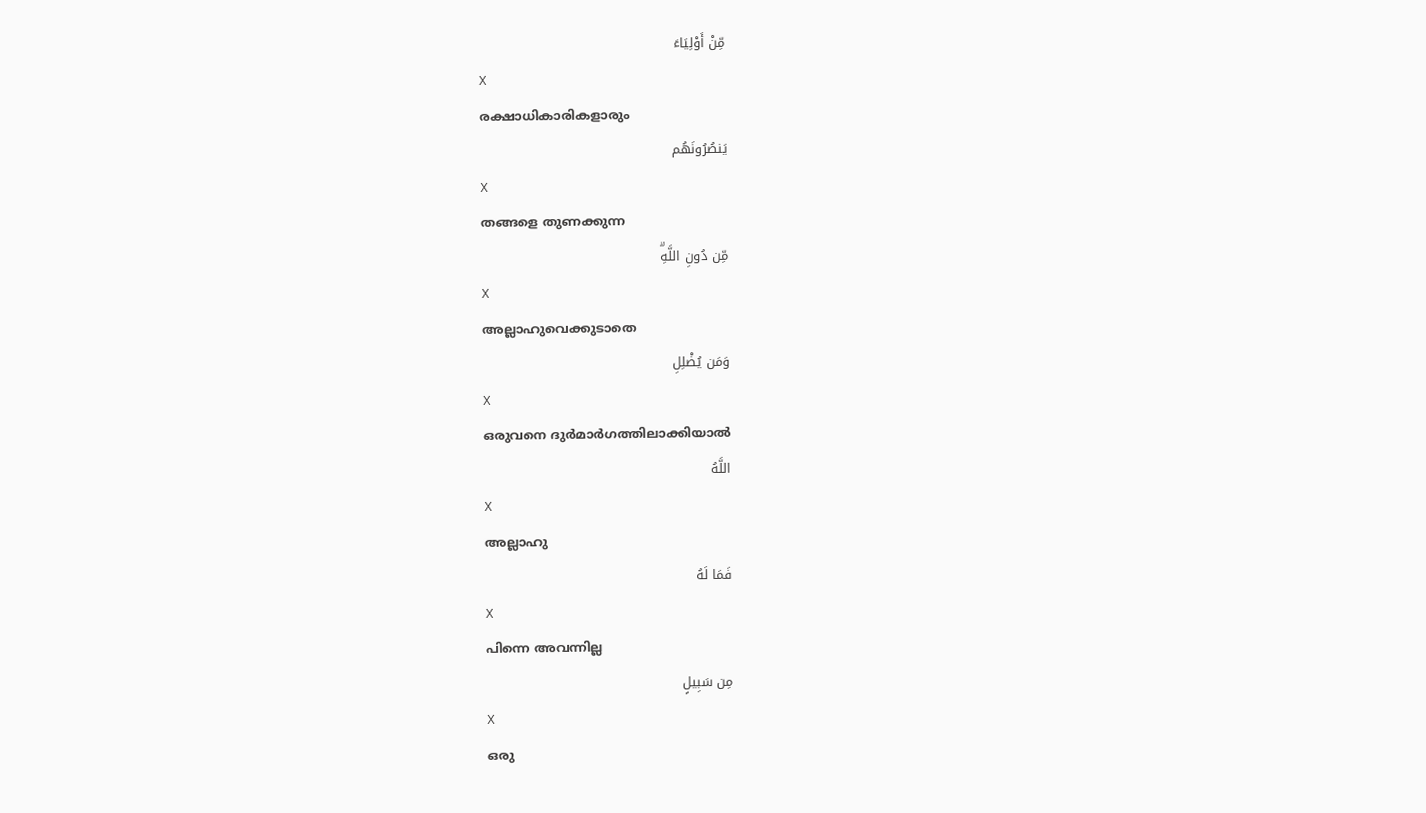مِّنْ أَوْلِيَاءَ
X
രക്ഷാധികാരികളാരും
يَنصُرُونَهُم
X
തങ്ങളെ തുണക്കുന്ന
مِّن دُونِ اللَّهِۗ
X
അല്ലാഹുവെക്കുടാതെ
وَمَن يُضْلِلِ
X
ഒരുവനെ ദുര്‍മാര്‍ഗത്തിലാക്കിയാല്‍
اللَّهُ
X
അല്ലാഹു
فَمَا لَهُ
X
പിന്നെ അവന്നില്ല
مِن سَبِيلٍ
X
ഒരു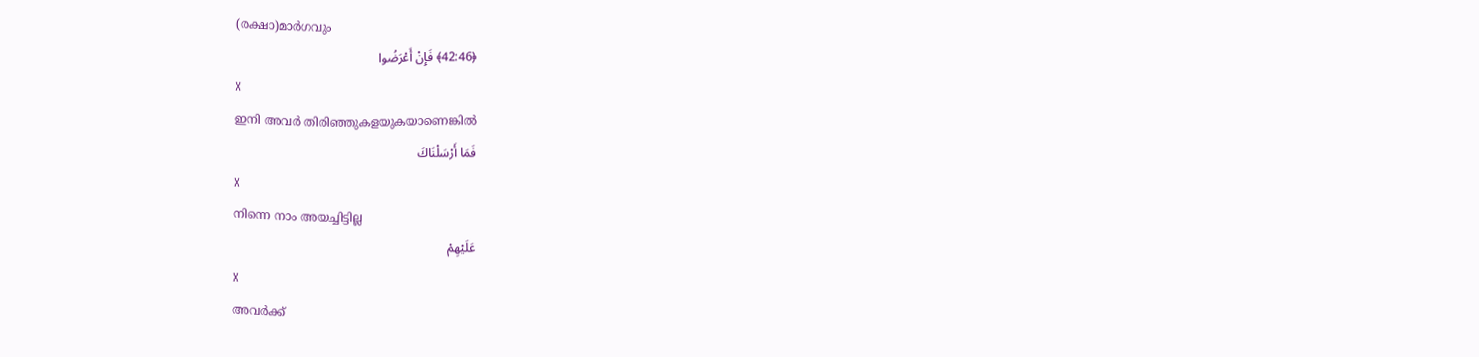(രക്ഷാ)മാര്‍ഗവും
﴿42:46﴾ فَإِنْ أَعْرَضُوا
X
ഇനി അവര്‍ തിരിഞ്ഞുകളയുകയാണെങ്കില്‍
فَمَا أَرْسَلْنَاكَ
X
നിന്നെ നാം അയച്ചിട്ടില്ല
عَلَيْهِمْ
X
അവര്‍ക്ക്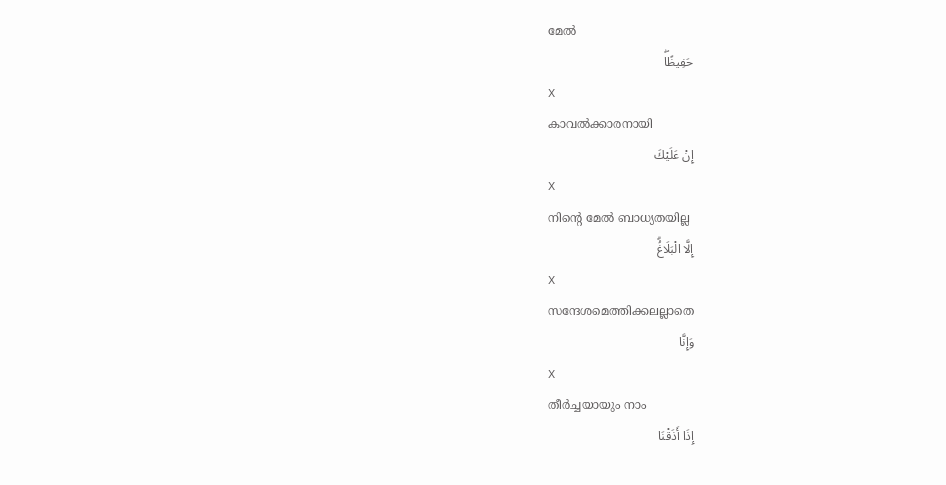മേല്‍
حَفِيظًاۖ
X
കാവല്‍ക്കാരനായി
إِنْ عَلَيْكَ
X
നിന്റെ മേല്‍ ബാധ്യതയില്ല
إِلَّا الْبَلَاغُۗ
X
സന്ദേശമെത്തിക്കലല്ലാതെ
وَإِنَّا
X
തീര്‍ച്ചയായും നാം
إِذَا أَذَقْنَا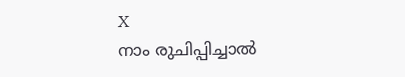X
നാം രുചിപ്പിച്ചാല്‍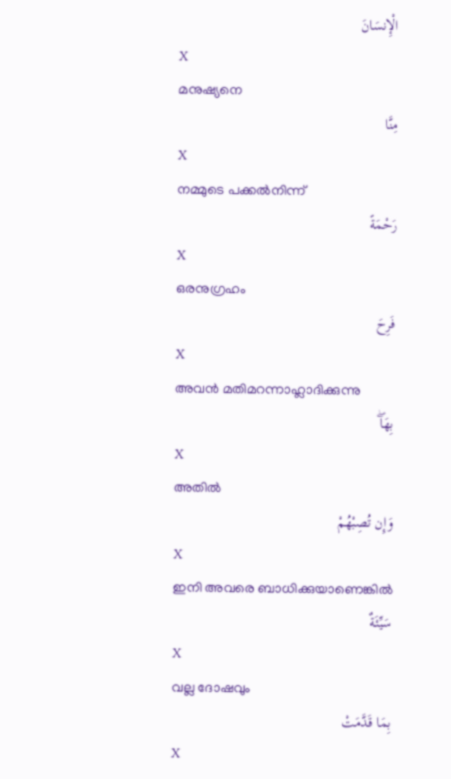الْإِنسَانَ
X
മനുഷ്യനെ
مِنَّا
X
നമ്മുടെ പക്കല്‍നിന്ന്
رَحْمَةً
X
ഒരനുഗ്രഹം
فَرِحَ
X
അവന്‍ മതിമറന്നാഹ്ലാദിക്കുന്നു
بِهَاۖ
X
അതില്‍
وَإِن تُصِبْهُمْ
X
ഇനി അവരെ ബാധിക്കുയാണെങ്കില്‍
سَيِّئَةٌ
X
വല്ല ദോഷവും
بِمَا قَدَّمَتْ
X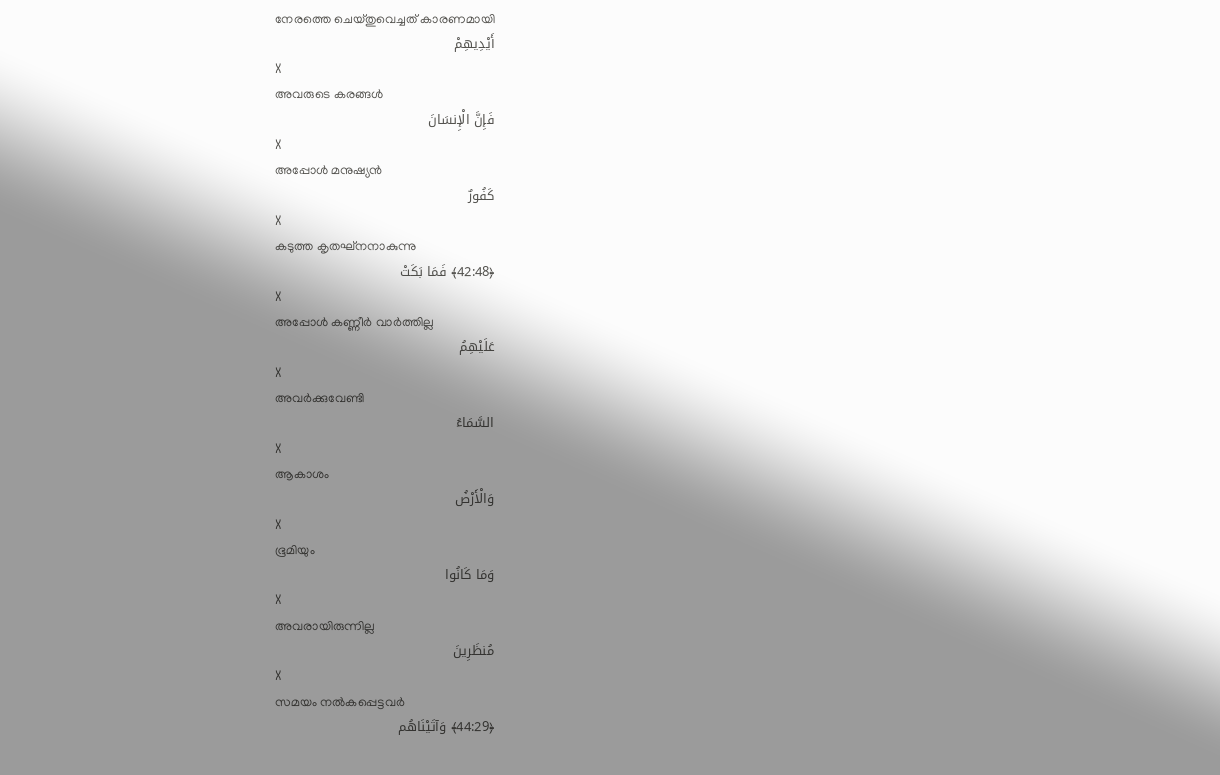നേരത്തെ ചെയ്തുവെച്ചത് കാരണമായി
أَيْدِيهِمْ
X
അവരുടെ കരങ്ങള്‍
فَإِنَّ الْإِنسَانَ
X
അപ്പോള്‍ മനുഷ്യന്‍
كَفُورٌ
X
കടുത്ത കൃതഘ്നനാകുന്നു
﴿42:48﴾ فَمَا بَكَتْ
X
അപ്പോള്‍ കണ്ണീര്‍ വാര്‍ത്തില്ല
عَلَيْهِمُ
X
അവര്‍ക്കുവേണ്ടി
السَّمَاءُ
X
ആകാശം
وَالْأَرْضُ
X
ഭൂമിയും
وَمَا كَانُوا
X
അവരായിരുന്നില്ല
مُنظَرِينَ
X
സമയം നല്‍കപ്പെട്ടവര്‍
﴿44:29﴾ وَآتَيْنَاهُم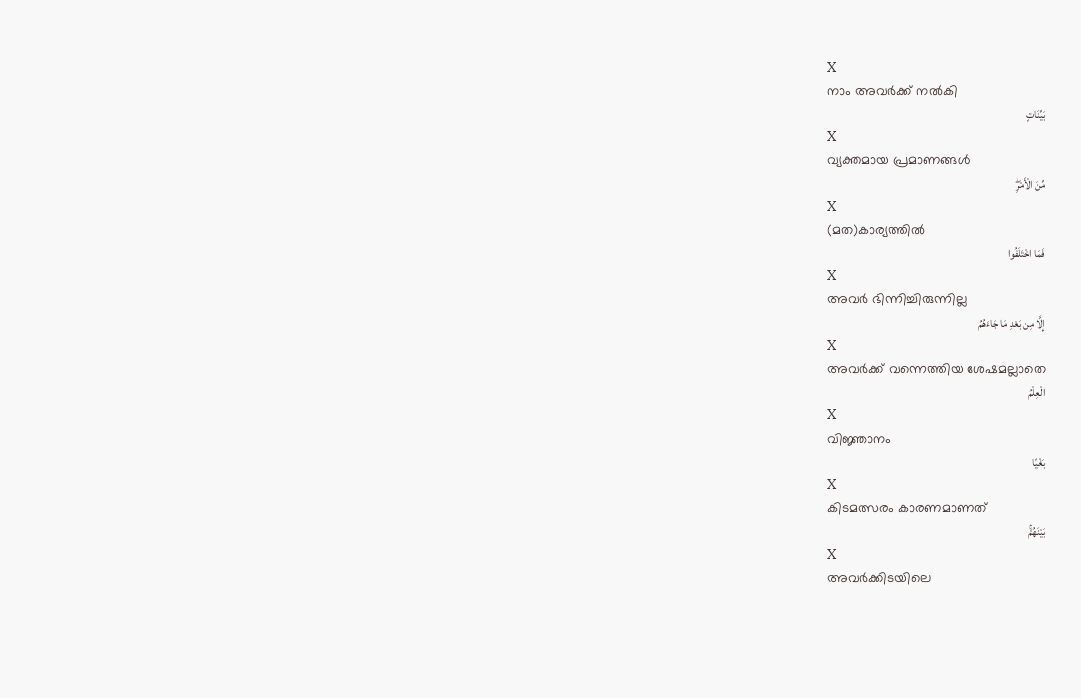X
നാം അവര്‍ക്ക് നല്‍കി
بَيِّنَاتٍ
X
വ്യക്തമായ പ്രമാണങ്ങള്‍
مِّنَ الْأَمْرِۖ
X
(മത)കാര്യത്തില്‍
فَمَا اخْتَلَفُوا
X
അവര്‍ ഭിന്നിച്ചിരുന്നില്ല
إِلَّا مِن بَعْدِ مَا جَاءَهُمُ
X
അവര്‍ക്ക് വന്നെത്തിയ ശേഷമല്ലാതെ
الْعِلْمُ
X
വിജ്ഞാനം
بَغْيًا
X
കിടമത്സരം കാരണമാണത്
بَيْنَهُمْۚ
X
അവര്‍ക്കിടയിലെ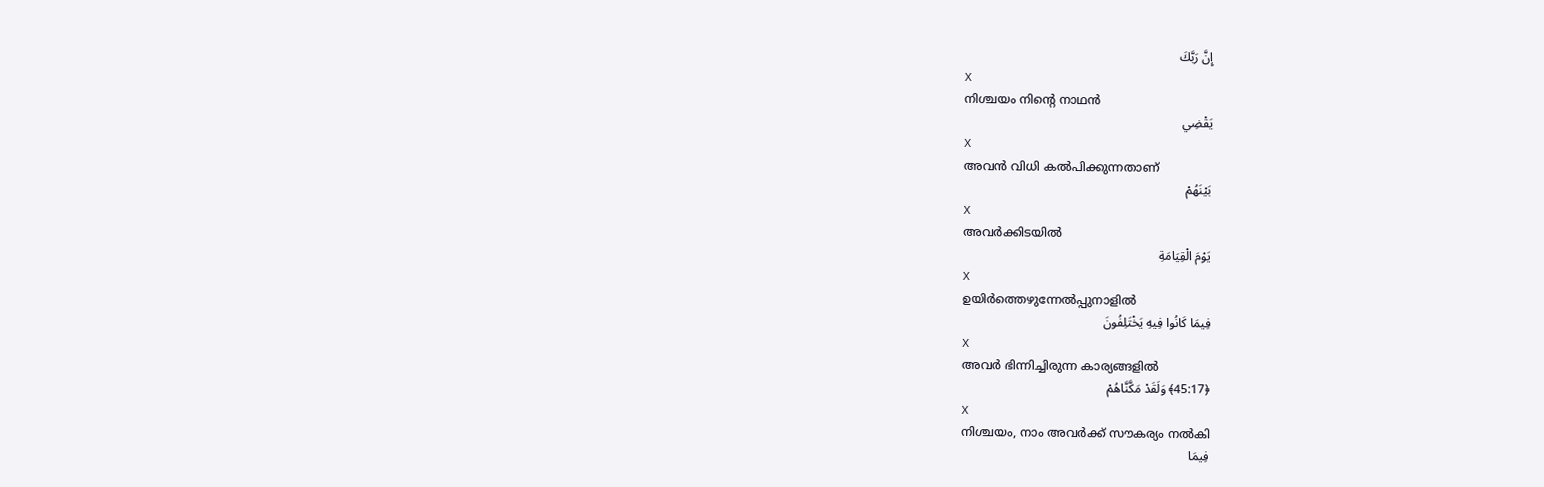إِنَّ رَبَّكَ
X
നിശ്ചയം നിന്റെ നാഥന്‍
يَقْضِي
X
അവന്‍ വിധി കല്‍പിക്കുന്നതാണ്
بَيْنَهُمْ
X
അവര്‍ക്കിടയില്‍
يَوْمَ الْقِيَامَةِ
X
ഉയിര്‍ത്തെഴുന്നേല്‍പ്പുനാളില്‍
فِيمَا كَانُوا فِيهِ يَخْتَلِفُونَ
X
അവര്‍ ഭിന്നിച്ചിരുന്ന കാര്യങ്ങളില്‍
﴿45:17﴾ وَلَقَدْ مَكَّنَّاهُمْ
X
നിശ്ചയം, നാം അവര്‍ക്ക് സൗകര്യം നല്‍കി
فِيمَا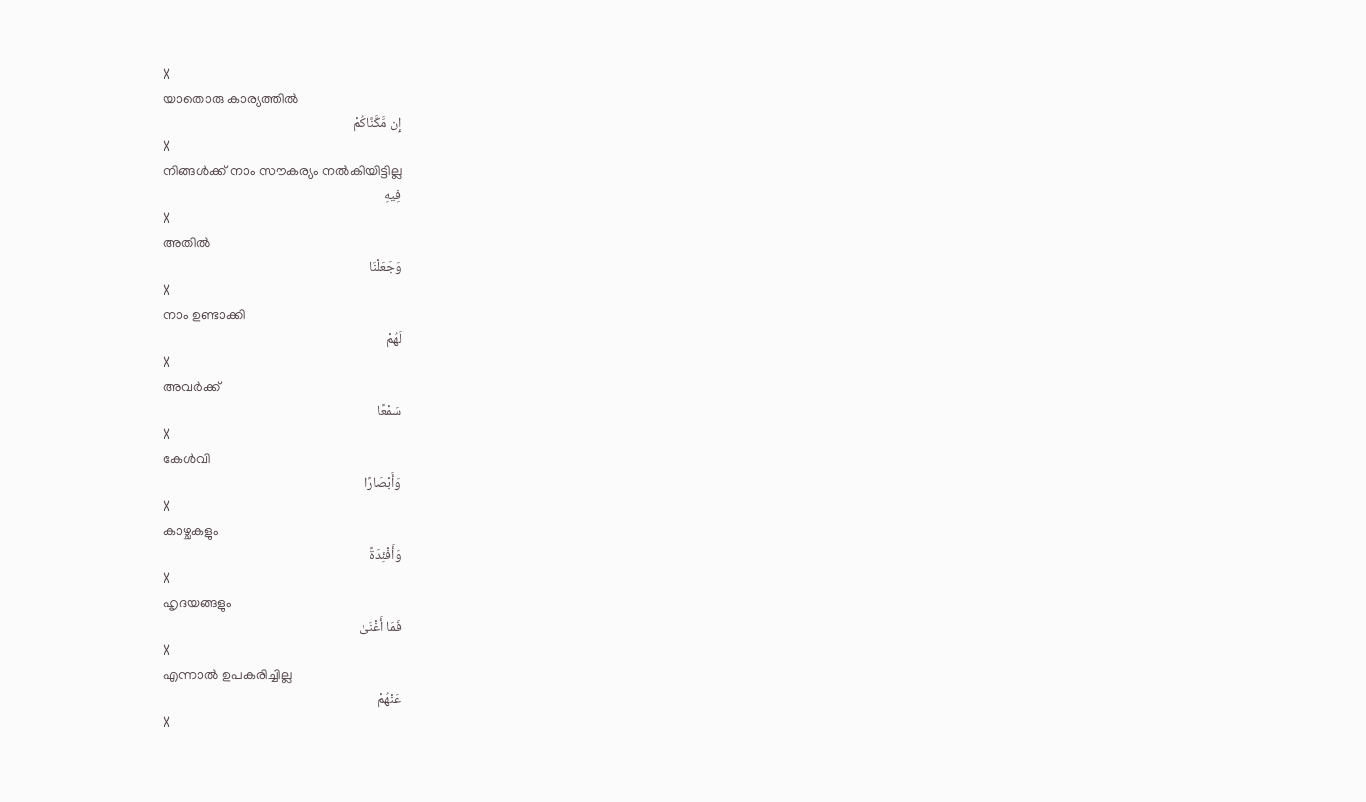X
യാതൊരു കാര്യത്തില്‍
إِن مَّكَّنَّاكُمْ
X
നിങ്ങള്‍ക്ക് നാം സൗകര്യം നല്‍കിയിട്ടില്ല
فِيهِ
X
അതില്‍
وَجَعَلْنَا
X
നാം ഉണ്ടാക്കി
لَهُمْ
X
അവര്‍ക്ക്
سَمْعًا
X
കേള്‍വി
وَأَبْصَارًا
X
കാഴ്ചകളും
وَأَفْئِدَةً
X
ഹൃദയങ്ങളും
فَمَا أَغْنَىٰ
X
എന്നാല്‍ ഉപകരിച്ചില്ല
عَنْهُمْ
X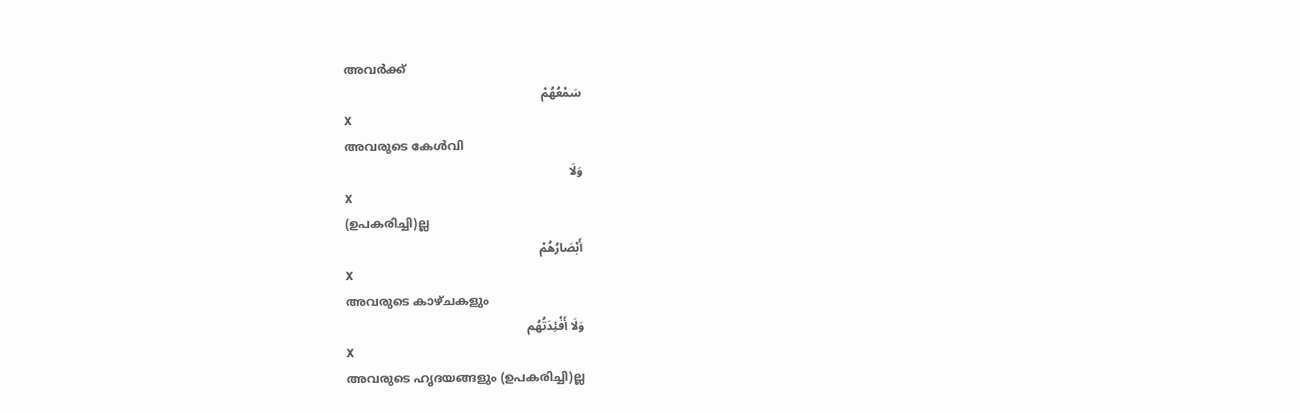അവര്‍ക്ക്
سَمْعُهُمْ
X
അവരുടെ കേള്‍വി
وَلَا
X
(ഉപകരിച്ചി)ല്ല
أَبْصَارُهُمْ
X
അവരുടെ കാഴ്ചകളും
وَلَا أَفْئِدَتُهُم
X
അവരുടെ ഹൃദയങ്ങളും (ഉപകരിച്ചി)ല്ല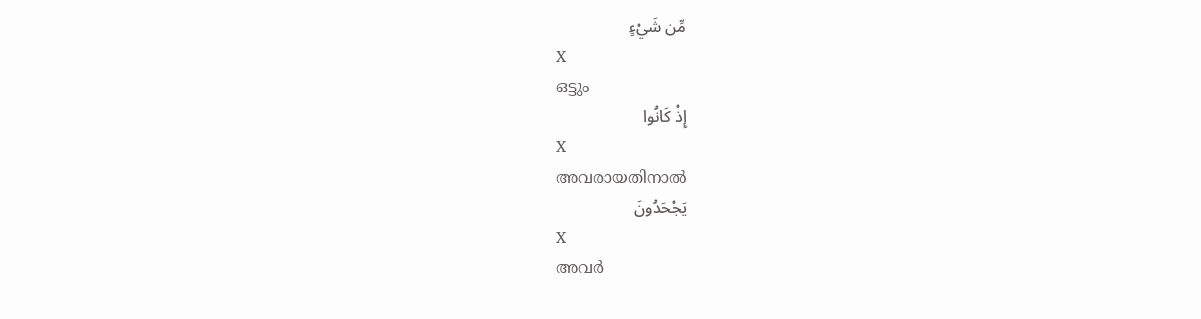مِّن شَيْءٍ
X
ഒട്ടും
إِذْ كَانُوا
X
അവരായതിനാല്‍
يَجْحَدُونَ
X
അവര്‍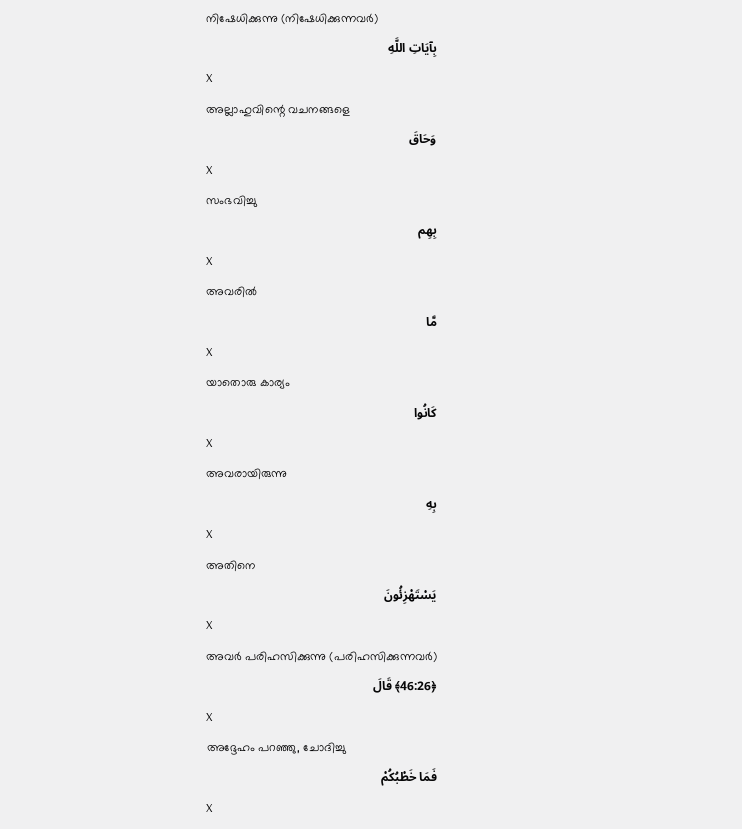നിഷേധിക്കുന്നു (നിഷേധിക്കുന്നവര്‍)
بِآيَاتِ اللَّهِ
X
അല്ലാഹുവിന്റെ വചനങ്ങളെ
وَحَاقَ
X
സംഭവിച്ചു
بِهِم
X
അവരില്‍
مَّا
X
യാതൊരു കാര്യം
كَانُوا
X
അവരായിരുന്നു
بِهِ
X
അതിനെ
يَسْتَهْزِئُونَ
X
അവര്‍ പരിഹസിക്കുന്നു (പരിഹസിക്കുന്നവര്‍)
﴿46:26﴾ قَالَ
X
അദ്ദേഹം പറഞ്ഞു, ചോദിച്ചു
فَمَا خَطْبُكُمْ
X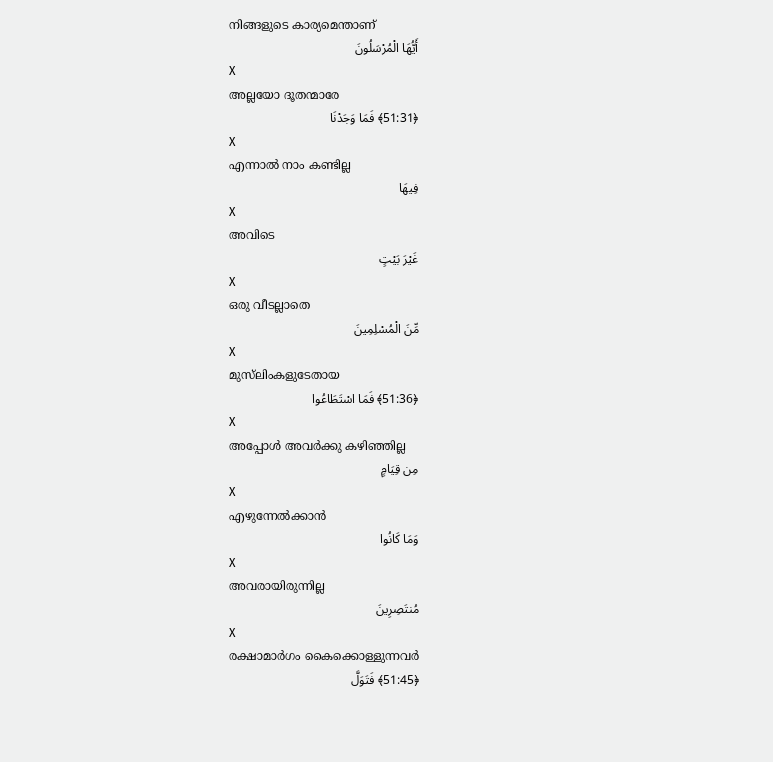നിങ്ങളുടെ കാര്യമെന്താണ്
أَيُّهَا الْمُرْسَلُونَ
X
അല്ലയോ ദൂതന്മാരേ
﴿51:31﴾ فَمَا وَجَدْنَا
X
എന്നാല്‍ നാം കണ്ടില്ല
فِيهَا
X
അവിടെ
غَيْرَ بَيْتٍ
X
ഒരു വീടല്ലാതെ
مِّنَ الْمُسْلِمِينَ
X
മുസ്‌ലിംകളുടേതായ
﴿51:36﴾ فَمَا اسْتَطَاعُوا
X
അപ്പോള്‍ അവര്‍ക്കു കഴിഞ്ഞില്ല
مِن قِيَامٍ
X
എഴുന്നേല്‍ക്കാന്‍
وَمَا كَانُوا
X
അവരായിരുന്നില്ല
مُنتَصِرِينَ
X
രക്ഷാമാര്‍ഗം കൈക്കൊള്ളുന്നവര്‍
﴿51:45﴾ فَتَوَلَّ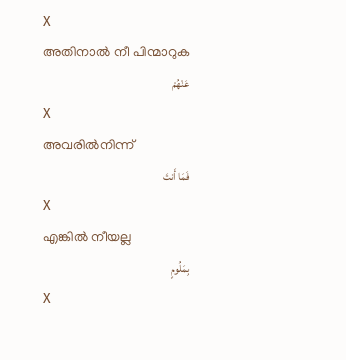X
അതിനാല്‍ നീ പിന്മാറുക
عَنْهُمْ
X
അവരില്‍നിന്ന്
فَمَا أَنتَ
X
എങ്കില്‍ നീയല്ല
بِمَلُومٍ
X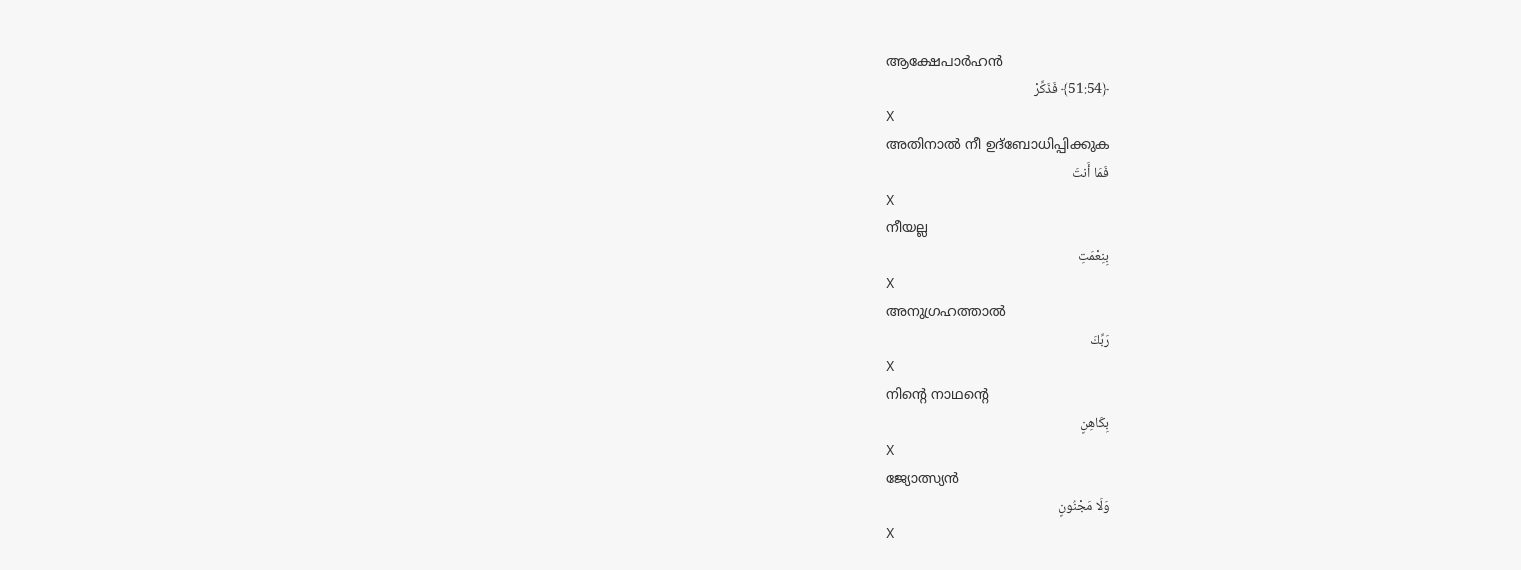ആക്ഷേപാര്‍ഹന്‍
﴿51:54﴾ فَذَكِّرْ
X
അതിനാല്‍ നീ ഉദ്ബോധിപ്പിക്കുക
فَمَا أَنتَ
X
നീയല്ല
بِنِعْمَتِ
X
അനുഗ്രഹത്താല്‍
رَبِّكَ
X
നിന്റെ നാഥന്റെ
بِكَاهِنٍ
X
ജ്യോത്സ്യന്‍
وَلَا مَجْنُونٍ
X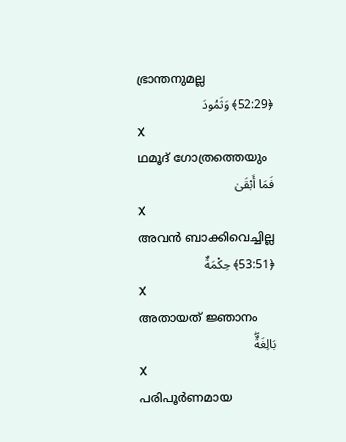ഭ്രാന്തനുമല്ല
﴿52:29﴾ وَثَمُودَ
X
ഥമൂദ് ഗോത്രത്തെയും
فَمَا أَبْقَىٰ
X
അവന്‍ ബാക്കിവെച്ചില്ല
﴿53:51﴾ حِكْمَةٌ
X
അതായത് ജ്ഞാനം
بَالِغَةٌۖ
X
പരിപൂര്‍ണമായ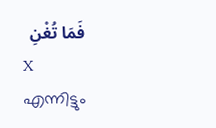فَمَا تُغْنِ
X
എന്നിട്ടും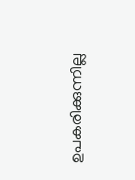ഉപകരിക്കുന്നില്ല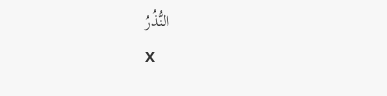النُّذُرُ
X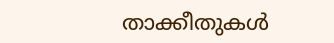താക്കീതുകള്‍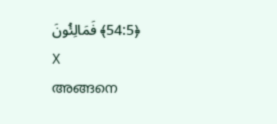﴿54:5﴾ فَمَالِئُونَ
X
അങ്ങനെ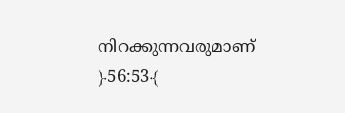നിറക്കുന്നവരുമാണ്
﴿56:53﴾